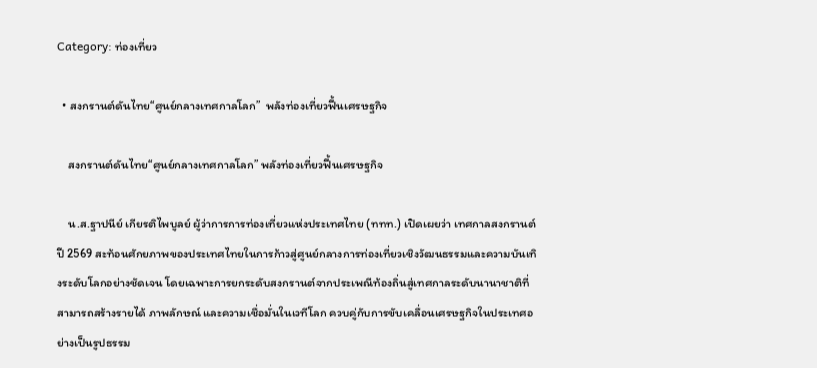Category: ท่องเที่ยว

  • สงกรานต์ดันไทย“ศูนย์กลางเทศกาลโลก”  พลังท่องเที่ยวฟื้นเศรษฐกิจ

    สงกรานต์ดันไทย“ศูนย์กลางเทศกาลโลก” พลังท่องเที่ยวฟื้นเศรษฐกิจ

    น.ส.ฐาปนีย์ เกียรติไพบูลย์ ผู้ว่าการการท่องเที่ยวแห่งประเทศไทย (ททท.) เปิดเผยว่า เทศกาลสงกรานต์ปี 2569 สะท้อนศักยภาพของประเทศไทยในการก้าวสู่ศูนย์กลางการท่องเที่ยวเชิงวัฒนธรรมและความบันเทิงระดับโลกอย่างชัดเจน โดยเฉพาะการยกระดับสงกรานต์จากประเพณีท้องถิ่นสู่เทศกาลระดับนานาชาติที่สามารถสร้างรายได้ ภาพลักษณ์ และความเชื่อมั่นในเวทีโลก ควบคู่กับการขับเคลื่อนเศรษฐกิจในประเทศอย่างเป็นรูปธรรม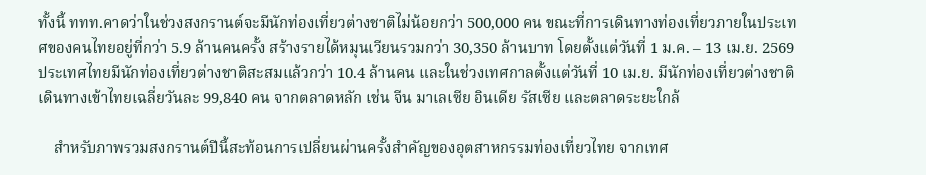ทั้งนี้ ททท.คาดว่าในช่วงสงกรานต์จะมีนักท่องเที่ยวต่างชาติไม่น้อยกว่า 500,000 คน ขณะที่การเดินทางท่องเที่ยวภายในประเทศของคนไทยอยู่ที่กว่า 5.9 ล้านคนครั้ง สร้างรายได้หมุนเวียนรวมกว่า 30,350 ล้านบาท โดยตั้งแต่วันที่ 1 ม.ค. – 13 เม.ย. 2569 ประเทศไทยมีนักท่องเที่ยวต่างชาติสะสมแล้วกว่า 10.4 ล้านคน และในช่วงเทศกาลตั้งแต่วันที่ 10 เม.ย. มีนักท่องเที่ยวต่างชาติเดินทางเข้าไทยเฉลี่ยวันละ 99,840 คน จากตลาดหลัก เช่น จีน มาเลเซีย อินเดีย รัสเซีย และตลาดระยะใกล้

    สำหรับภาพรวมสงกรานต์ปีนี้สะท้อนการเปลี่ยนผ่านครั้งสำคัญของอุตสาหกรรมท่องเที่ยวไทย จากเทศ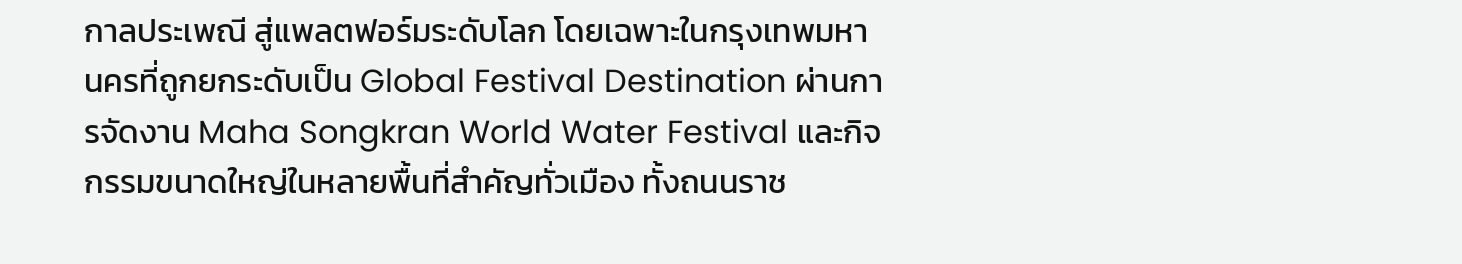กาลประเพณี สู่แพลตฟอร์มระดับโลก โดยเฉพาะในกรุงเทพมหานครที่ถูกยกระดับเป็น Global Festival Destination ผ่านการจัดงาน Maha Songkran World Water Festival และกิจกรรมขนาดใหญ่ในหลายพื้นที่สำคัญทั่วเมือง ทั้งถนนราช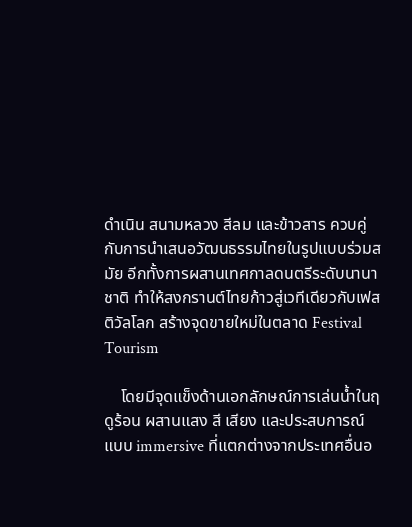ดำเนิน สนามหลวง สีลม และข้าวสาร ควบคู่กับการนำเสนอวัฒนธรรมไทยในรูปแบบร่วมสมัย อีกทั้งการผสานเทศกาลดนตรีระดับนานาชาติ ทำให้สงกรานต์ไทยก้าวสู่เวทีเดียวกับเฟสติวัลโลก สร้างจุดขายใหม่ในตลาด Festival Tourism

    โดยมีจุดแข็งด้านเอกลักษณ์การเล่นน้ำในฤดูร้อน ผสานแสง สี เสียง และประสบการณ์แบบ immersive ที่แตกต่างจากประเทศอื่นอ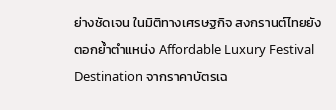ย่างชัดเจน ในมิติทางเศรษฐกิจ สงกรานต์ไทยยังตอกย้ำตำแหน่ง Affordable Luxury Festival Destination จากราคาบัตรเฉ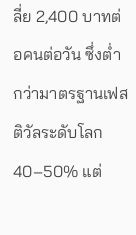ลี่ย 2,400 บาทต่อคนต่อวัน ซึ่งต่ำกว่ามาตรฐานเฟสติวัลระดับโลก 40–50% แต่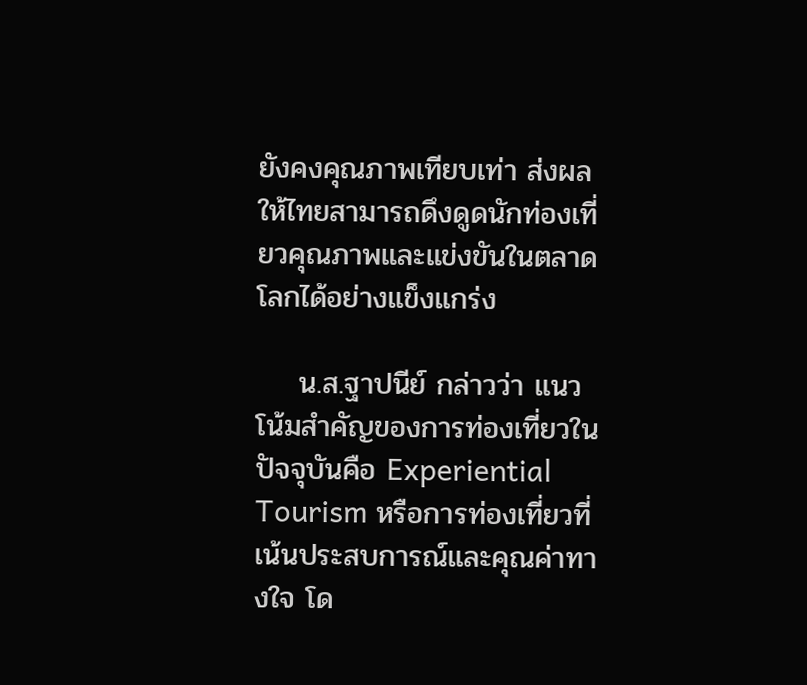ยังคงคุณภาพเทียบเท่า ส่งผลให้ไทยสามารถดึงดูดนักท่องเที่ยวคุณภาพและแข่งขันในตลาดโลกได้อย่างแข็งแกร่ง

    น.ส.ฐาปนีย์ กล่าวว่า แนวโน้มสำคัญของการท่องเที่ยวในปัจจุบันคือ Experiential Tourism หรือการท่องเที่ยวที่เน้นประสบการณ์และคุณค่าทางใจ โด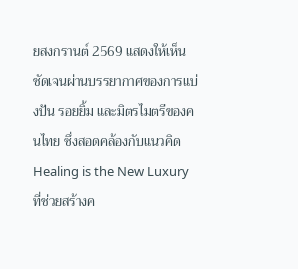ยสงกรานต์ 2569 แสดงให้เห็นชัดเจนผ่านบรรยากาศของการแบ่งปัน รอยยิ้ม และมิตรไมตรีของคนไทย ซึ่งสอดคล้องกับแนวคิด Healing is the New Luxury ที่ช่วยสร้างค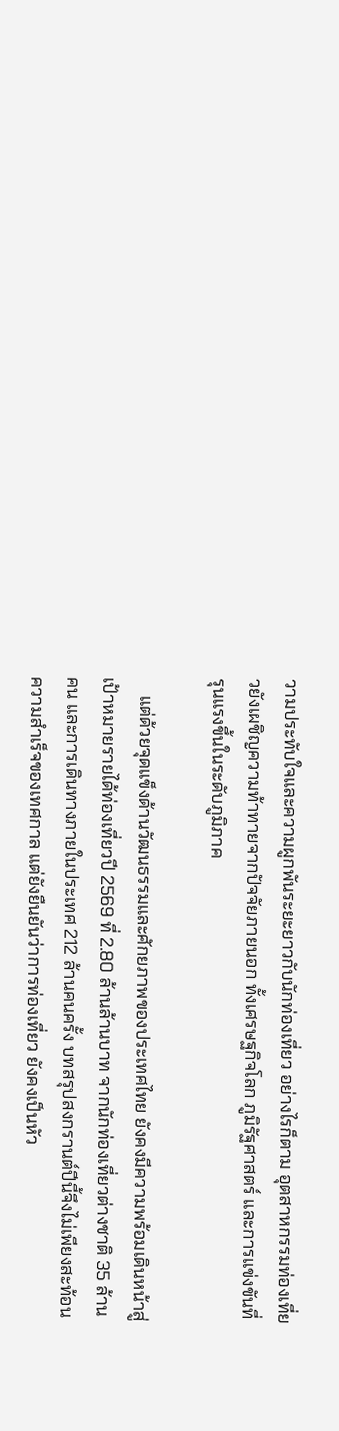วามประทับใจและความผูกพันระยะยาวกับนักท่องเที่ยว อย่างไรก็ตาม อุตสาหกรรมท่องเที่ยวยังเผชิญความท้าทายจากปัจจัยภายนอก ทั้งเศรษฐกิจโลก ภูมิรัฐศาสตร์ และการแข่งขันที่รุนแรงขึ้นในระดับภูมิภาค

    แต่ด้วยจุดแข็งด้านวัฒนธรรมและศักยภาพของประเทศไทย ยังคงมีความพร้อมเดินหน้าสู่เป้าหมายรายได้ท่องเที่ยวปี 2569 ที่ 2.80 ล้านล้านบาท จากนักท่องเที่ยวต่างชาติ 35 ล้านคน และการเดินทางภายในประเทศ 212 ล้านคนครั้ง บทสรุปสงกรานต์ปีนี้จึงไม่เพียงสะท้อนความสำเร็จของเทศกาล แต่ยังยืนยันว่าการท่องเที่ยว ยังคงเป็นหัว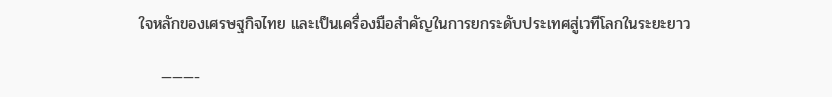ใจหลักของเศรษฐกิจไทย และเป็นเครื่องมือสำคัญในการยกระดับประเทศสู่เวทีโลกในระยะยาว

    ———-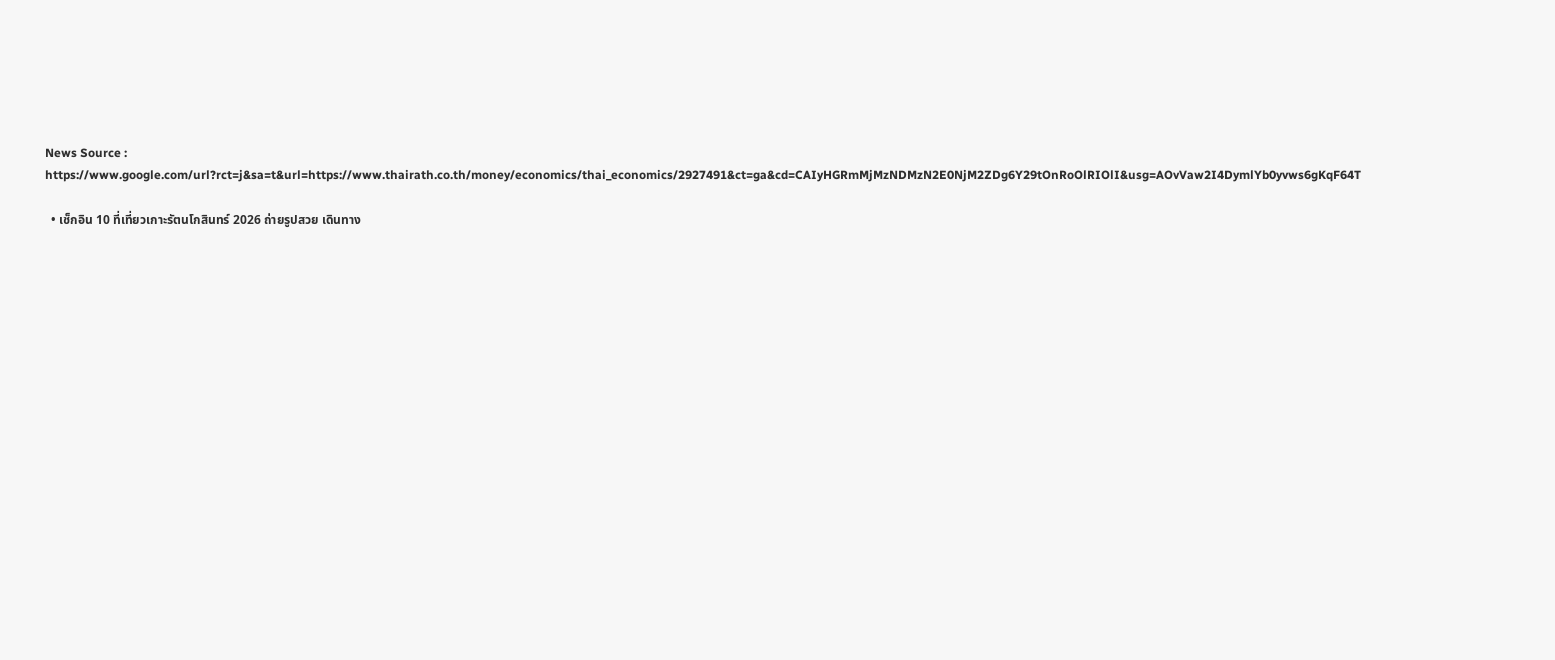News Source : https://www.google.com/url?rct=j&sa=t&url=https://www.thairath.co.th/money/economics/thai_economics/2927491&ct=ga&cd=CAIyHGRmMjMzNDMzN2E0NjM2ZDg6Y29tOnRoOlRIOlI&usg=AOvVaw2I4DymlYb0yvws6gKqF64T

  • เช็กอิน 10 ที่เที่ยวเกาะรัตนโกสินทร์ 2026 ถ่ายรูปสวย เดินทาง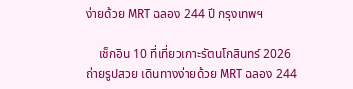ง่ายด้วย MRT ฉลอง 244 ปี กรุงเทพฯ

    เช็กอิน 10 ที่เที่ยวเกาะรัตนโกสินทร์ 2026 ถ่ายรูปสวย เดินทางง่ายด้วย MRT ฉลอง 244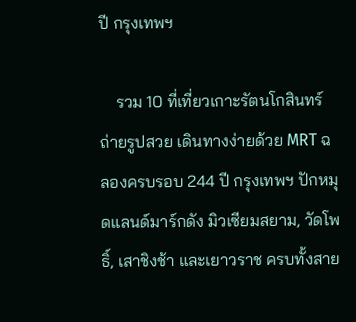ปี กรุงเทพฯ

    รวม 10 ที่เที่ยวเกาะรัตนโกสินทร์ ถ่ายรูปสวย เดินทางง่ายด้วย MRT ฉลองครบรอบ 244 ปี กรุงเทพฯ ปักหมุดแลนด์มาร์กดัง มิวเซียมสยาม, วัดโพธิ์, เสาชิงช้า และเยาวราช ครบทั้งสาย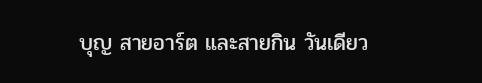บุญ สายอาร์ต และสายกิน วันเดียว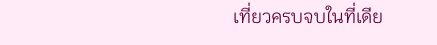เที่ยวครบจบในที่เดีย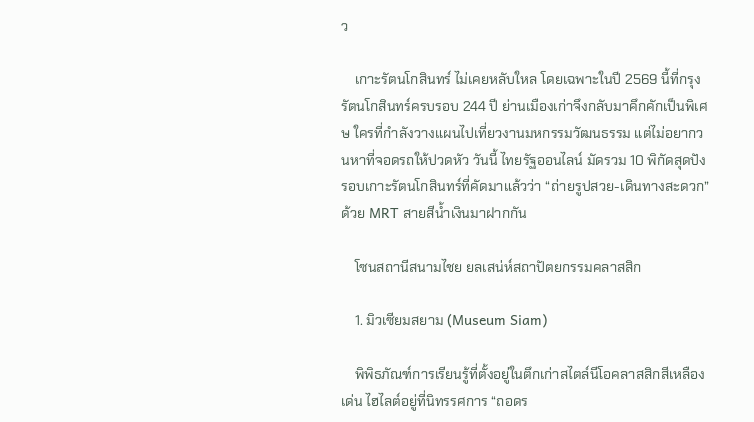ว

    เกาะรัตนโกสินทร์ ไม่เคยหลับใหล โดยเฉพาะในปี 2569 นี้ที่กรุงรัตนโกสินทร์ครบรอบ 244 ปี ย่านเมืองเก่าจึงกลับมาคึกคักเป็นพิเศษ ใครที่กำลังวางแผนไปเที่ยวงานมหกรรมวัฒนธรรม แต่ไม่อยากวนหาที่จอดรถให้ปวดหัว วันนี้ ไทยรัฐออนไลน์ มัดรวม 10 พิกัดสุดปังรอบเกาะรัตนโกสินทร์ที่คัดมาแล้วว่า “ถ่ายรูปสวย-เดินทางสะดวก” ด้วย MRT สายสีน้ำเงินมาฝากกัน

    โซนสถานีสนามไชย ยลเสน่ห์สถาปัตยกรรมคลาสสิก

    1. มิวเซียมสยาม (Museum Siam)

    พิพิธภัณฑ์การเรียนรู้ที่ตั้งอยู่ในตึกเก่าสไตล์นีโอคลาสสิกสีเหลืองเด่น ไฮไลต์อยู่ที่นิทรรศการ “ถอดร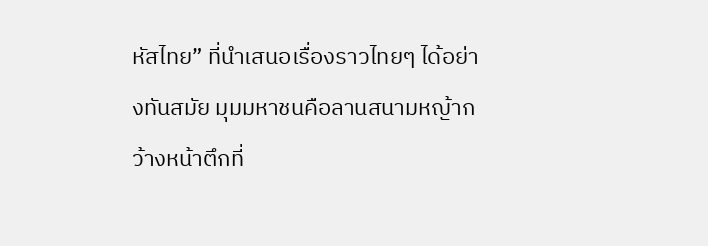หัสไทย” ที่นำเสนอเรื่องราวไทยๆ ได้อย่างทันสมัย มุมมหาชนคือลานสนามหญ้ากว้างหน้าตึกที่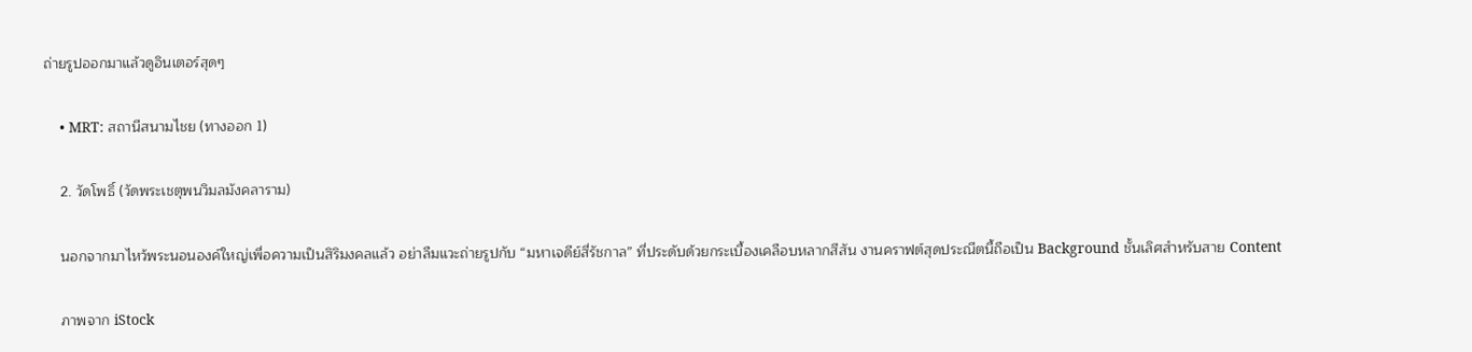ถ่ายรูปออกมาแล้วดูอินเตอร์สุดๆ

    • MRT: สถานีสนามไชย (ทางออก 1)

    2. วัดโพธิ์ (วัดพระเชตุพนวิมลมังคลาราม)

    นอกจากมาไหว้พระนอนองค์ใหญ่เพื่อความเป็นสิริมงคลแล้ว อย่าลืมแวะถ่ายรูปกับ “มหาเจดีย์สี่รัชกาล” ที่ประดับด้วยกระเบื้องเคลือบหลากสีสัน งานคราฟต์สุดประณีตนี้ถือเป็น Background ชั้นเลิศสำหรับสาย Content

    ภาพจาก iStock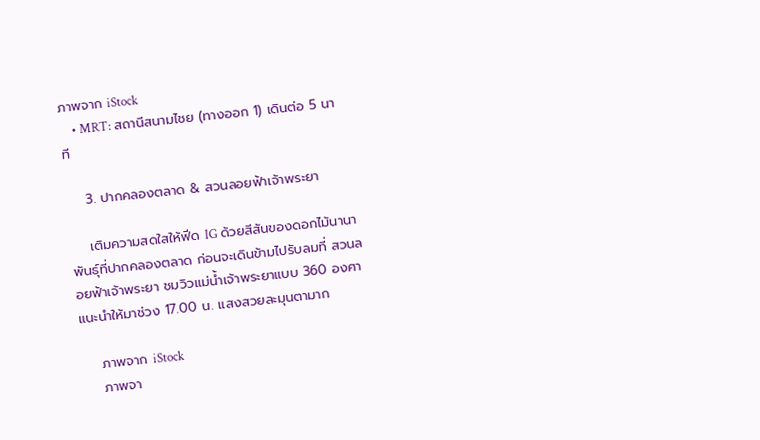ภาพจาก iStock
    • MRT: สถานีสนามไชย (ทางออก 1) เดินต่อ 5 นาที

    3. ปากคลองตลาด & สวนลอยฟ้าเจ้าพระยา

    เติมความสดใสให้ฟีด IG ด้วยสีสันของดอกไม้นานาพันธุ์ที่ปากคลองตลาด ก่อนจะเดินข้ามไปรับลมที่ สวนลอยฟ้าเจ้าพระยา ชมวิวแม่น้ำเจ้าพระยาแบบ 360 องศา แนะนำให้มาช่วง 17.00 น. แสงสวยละมุนตามาก

    ภาพจาก iStock
    ภาพจา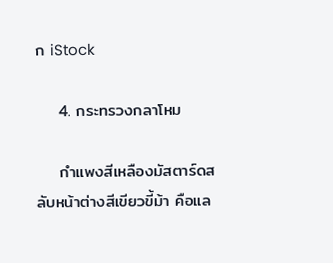ก iStock

    4. กระทรวงกลาโหม

    กำแพงสีเหลืองมัสตาร์ดสลับหน้าต่างสีเขียวขี้ม้า คือแล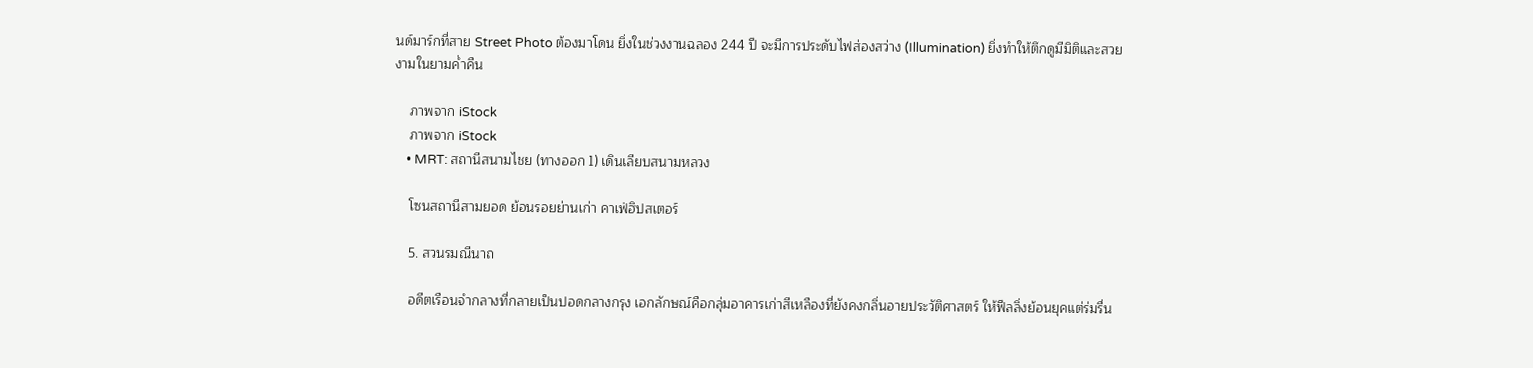นด์มาร์กที่สาย Street Photo ต้องมาโดน ยิ่งในช่วงงานฉลอง 244 ปี จะมีการประดับไฟส่องสว่าง (Illumination) ยิ่งทำให้ตึกดูมีมิติและสวยงามในยามค่ำคืน

    ภาพจาก iStock
    ภาพจาก iStock
    • MRT: สถานีสนามไชย (ทางออก 1) เดินเลียบสนามหลวง

    โซนสถานีสามยอด ย้อนรอยย่านเก่า คาเฟ่ฮิปสเตอร์

    5. สวนรมณีนาถ

    อดีตเรือนจำกลางที่กลายเป็นปอดกลางกรุง เอกลักษณ์คือกลุ่มอาคารเก่าสีเหลืองที่ยังคงกลิ่นอายประวัติศาสตร์ ให้ฟีลลิ่งย้อนยุคแต่ร่มรื่น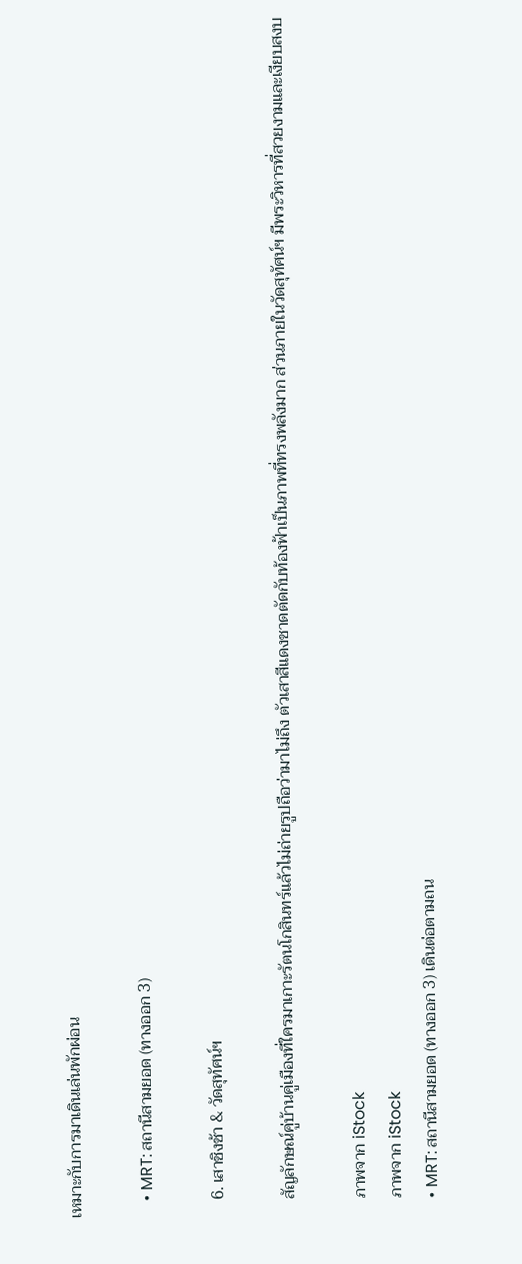เหมาะกับการมาเดินเล่นพักผ่อน

    • MRT: สถานีสามยอด (ทางออก 3)

    6. เสาชิงช้า & วัดสุทัศน์ฯ

    สัญลักษณ์คู่บ้านคู่เมืองที่ใครมาเกาะรัตนโกสินทร์แล้วไม่ถ่ายรูปถือว่ามาไม่ถึง ตัวเสาสีแดงชาดตัดกับท้องฟ้าเป็นภาพที่ทรงพลังมาก ส่วนภายในวัดสุทัศน์ฯ มีพระวิหารที่สวยงามและเงียบสงบ

    ภาพจาก iStock
    ภาพจาก iStock
    • MRT: สถานีสามยอด (ทางออก 3) เดินต่อตามถน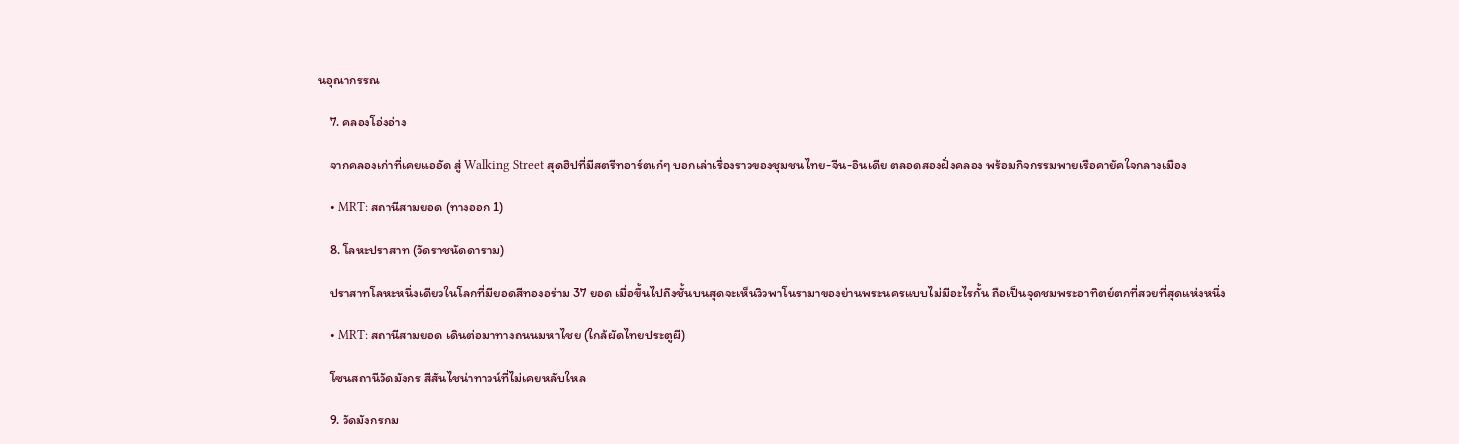นอุณากรรณ

    7. คลองโอ่งอ่าง

    จากคลองเก่าที่เคยแออัด สู่ Walking Street สุดฮิปที่มีสตรีทอาร์ตเก๋ๆ บอกเล่าเรื่องราวของชุมชนไทย-จีน-อินเดีย ตลอดสองฝั่งคลอง พร้อมกิจกรรมพายเรือคายัคใจกลางเมือง

    • MRT: สถานีสามยอด (ทางออก 1)

    8. โลหะปราสาท (วัดราชนัดดาราม)

    ปราสาทโลหะหนึ่งเดียวในโลกที่มียอดสีทองอร่าม 37 ยอด เมื่อขึ้นไปถึงชั้นบนสุดจะเห็นวิวพาโนรามาของย่านพระนครแบบไม่มีอะไรกั้น ถือเป็นจุดชมพระอาทิตย์ตกที่สวยที่สุดแห่งหนึ่ง

    • MRT: สถานีสามยอด เดินต่อมาทางถนนมหาไชย (ใกล้ผัดไทยประตูผี)

    โซนสถานีวัดมังกร สีสันไชน่าทาวน์ที่ไม่เคยหลับใหล

    9. วัดมังกรกม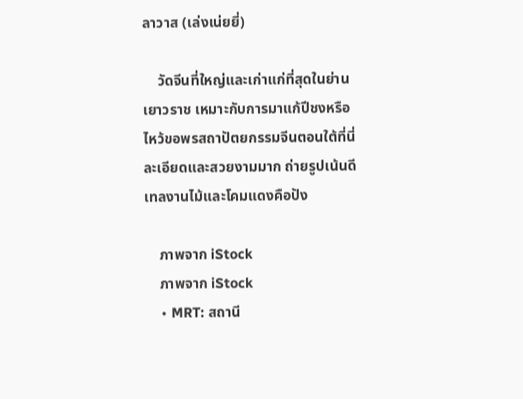ลาวาส (เล่งเน่ยยี่)

    วัดจีนที่ใหญ่และเก่าแก่ที่สุดในย่านเยาวราช เหมาะกับการมาแก้ปีชงหรือไหว้ขอพรสถาปัตยกรรมจีนตอนใต้ที่นี่ละเอียดและสวยงามมาก ถ่ายรูปเน้นดีเทลงานไม้และโคมแดงคือปัง

    ภาพจาก iStock
    ภาพจาก iStock
    • MRT: สถานี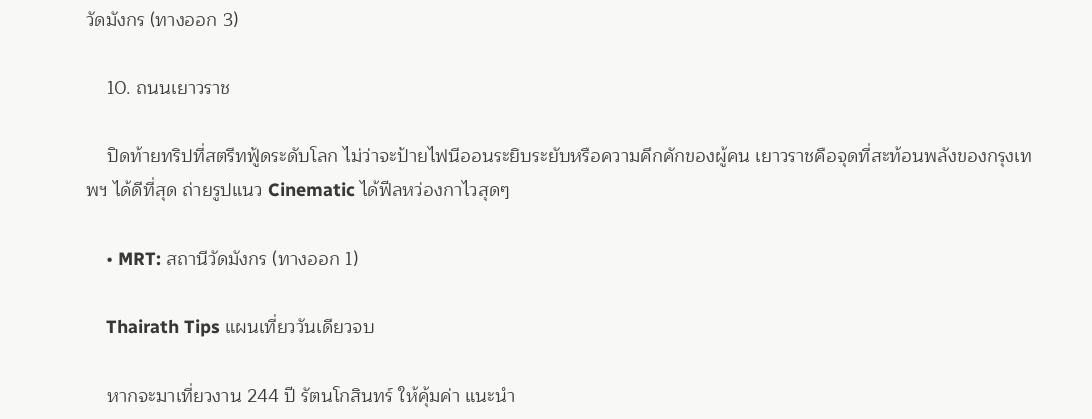วัดมังกร (ทางออก 3)

    10. ถนนเยาวราช

    ปิดท้ายทริปที่สตรีทฟู้ดระดับโลก ไม่ว่าจะป้ายไฟนีออนระยิบระยับหรือความคึกคักของผู้คน เยาวราชคือจุดที่สะท้อนพลังของกรุงเทพฯ ได้ดีที่สุด ถ่ายรูปแนว Cinematic ได้ฟีลหว่องกาไวสุดๆ

    • MRT: สถานีวัดมังกร (ทางออก 1)

    Thairath Tips แผนเที่ยววันเดียวจบ

    หากจะมาเที่ยวงาน 244 ปี รัตนโกสินทร์ ให้คุ้มค่า แนะนำ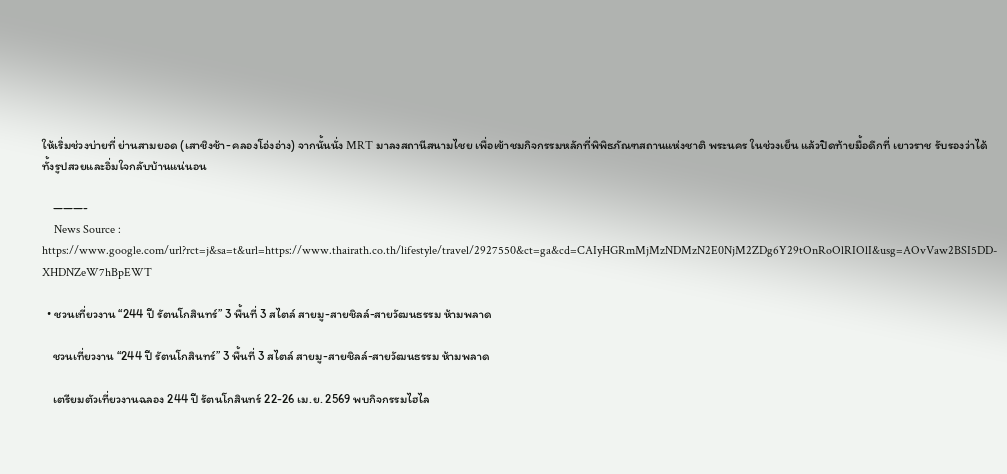ให้เริ่มช่วงบ่ายที่ ย่านสามยอด (เสาชิงช้า-คลองโอ่งอ่าง) จากนั้นนั่ง MRT มาลงสถานีสนามไชย เพื่อเข้าชมกิจกรรมหลักที่พิพิธภัณฑสถานแห่งชาติ พระนคร ในช่วงเย็น แล้วปิดท้ายมื้อดึกที่ เยาวราช รับรองว่าได้ทั้งรูปสวยและอิ่มใจกลับบ้านแน่นอน

    ———-
    News Source : https://www.google.com/url?rct=j&sa=t&url=https://www.thairath.co.th/lifestyle/travel/2927550&ct=ga&cd=CAIyHGRmMjMzNDMzN2E0NjM2ZDg6Y29tOnRoOlRIOlI&usg=AOvVaw2BSI5DD-XHDNZeW7hBpEWT

  • ชวนเที่ยวงาน “244 ปี รัตนโกสินทร์” 3 พื้นที่ 3 สไตล์ สายมู-สายชิลล์-สายวัฒนธรรม ห้ามพลาด

    ชวนเที่ยวงาน “244 ปี รัตนโกสินทร์” 3 พื้นที่ 3 สไตล์ สายมู-สายชิลล์-สายวัฒนธรรม ห้ามพลาด

    เตรียมตัวเที่ยวงานฉลอง 244 ปี รัตนโกสินทร์ 22-26 เม.ย. 2569 พบกิจกรรมไฮไล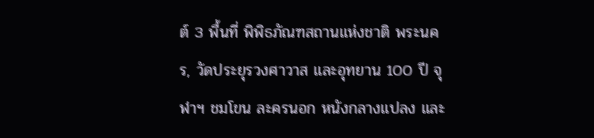ต์ 3 พื้นที่ พิพิธภัณฑสถานแห่งชาติ พระนคร, วัดประยุรวงศาวาส และอุทยาน 100 ปี จุฬาฯ ชมโขน ละครนอก หนังกลางแปลง และ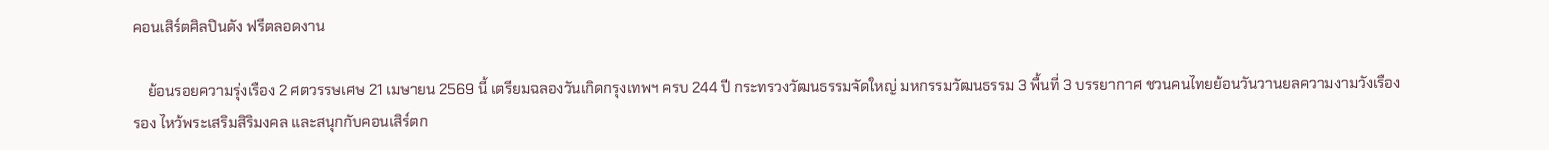คอนเสิร์ตศิลปินดัง ฟรีตลอดงาน

    ย้อนรอยความรุ่งเรือง 2 ศตวรรษเศษ 21 เมษายน 2569 นี้ เตรียมฉลองวันเกิดกรุงเทพฯ ครบ 244 ปี กระทรวงวัฒนธรรมจัดใหญ่ มหกรรมวัฒนธรรม 3 พื้นที่ 3 บรรยากาศ ชวนคนไทยย้อนวันวานยลความงามวังเรืองรอง ไหว้พระเสริมสิริมงคล และสนุกกับคอนเสิร์ตก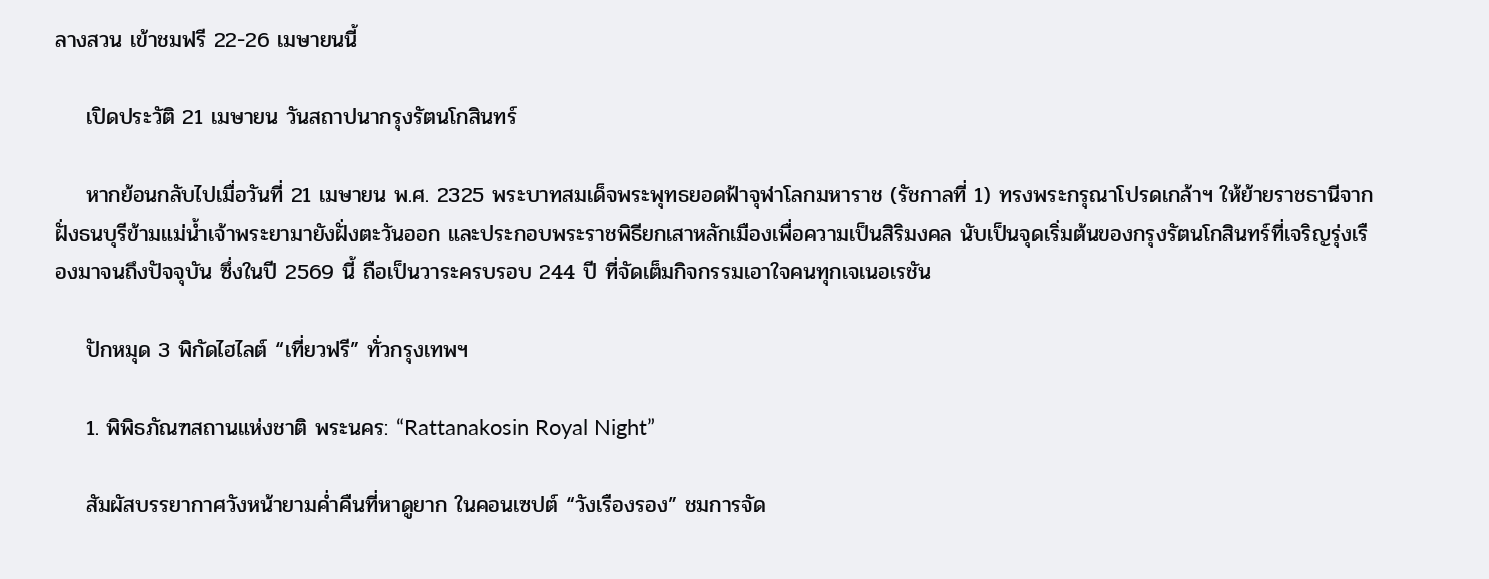ลางสวน เข้าชมฟรี 22-26 เมษายนนี้

    เปิดประวัติ 21 เมษายน วันสถาปนากรุงรัตนโกสินทร์

    หากย้อนกลับไปเมื่อวันที่ 21 เมษายน พ.ศ. 2325 พระบาทสมเด็จพระพุทธยอดฟ้าจุฬาโลกมหาราช (รัชกาลที่ 1) ทรงพระกรุณาโปรดเกล้าฯ ให้ย้ายราชธานีจากฝั่งธนบุรีข้ามแม่น้ำเจ้าพระยามายังฝั่งตะวันออก และประกอบพระราชพิธียกเสาหลักเมืองเพื่อความเป็นสิริมงคล นับเป็นจุดเริ่มต้นของกรุงรัตนโกสินทร์ที่เจริญรุ่งเรืองมาจนถึงปัจจุบัน ซึ่งในปี 2569 นี้ ถือเป็นวาระครบรอบ 244 ปี ที่จัดเต็มกิจกรรมเอาใจคนทุกเจเนอเรชัน

    ปักหมุด 3 พิกัดไฮไลต์ “เที่ยวฟรี” ทั่วกรุงเทพฯ

    1. พิพิธภัณฑสถานแห่งชาติ พระนคร: “Rattanakosin Royal Night”

    สัมผัสบรรยากาศวังหน้ายามค่ำคืนที่หาดูยาก ในคอนเซปต์ “วังเรืองรอง” ชมการจัด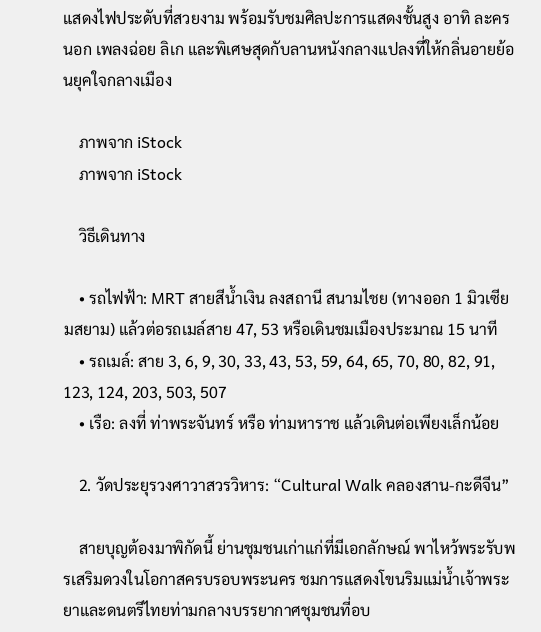แสดงไฟประดับที่สวยงาม พร้อมรับชมศิลปะการแสดงชั้นสูง อาทิ ละครนอก เพลงฉ่อย ลิเก และพิเศษสุดกับลานหนังกลางแปลงที่ให้กลิ่นอายย้อนยุคใจกลางเมือง

    ภาพจาก iStock
    ภาพจาก iStock

    วิธีเดินทาง

    • รถไฟฟ้า: MRT สายสีน้ำเงิน ลงสถานี สนามไชย (ทางออก 1 มิวเซียมสยาม) แล้วต่อรถเมล์สาย 47, 53 หรือเดินชมเมืองประมาณ 15 นาที
    • รถเมล์: สาย 3, 6, 9, 30, 33, 43, 53, 59, 64, 65, 70, 80, 82, 91, 123, 124, 203, 503, 507
    • เรือ: ลงที่ ท่าพระจันทร์ หรือ ท่ามหาราช แล้วเดินต่อเพียงเล็กน้อย

    2. วัดประยุรวงศาวาสวรวิหาร: “Cultural Walk คลองสาน-กะดีจีน”

    สายบุญต้องมาพิกัดนี้ ย่านชุมชนเก่าแก่ที่มีเอกลักษณ์ พาไหว้พระรับพรเสริมดวงในโอกาสครบรอบพระนคร ชมการแสดงโขนริมแม่น้ำเจ้าพระยาและดนตรีไทยท่ามกลางบรรยากาศชุมชนที่อบ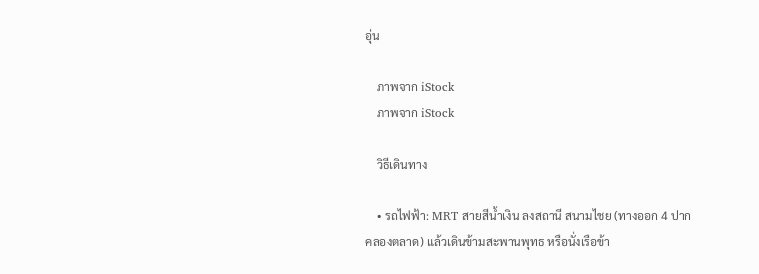อุ่น

    ภาพจาก iStock
    ภาพจาก iStock

    วิธีเดินทาง

    • รถไฟฟ้า: MRT สายสีน้ำเงิน ลงสถานี สนามไชย (ทางออก 4 ปากคลองตลาด) แล้วเดินข้ามสะพานพุทธ หรือนั่งเรือข้า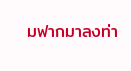มฟากมาลงท่า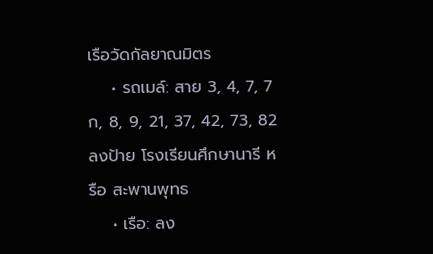เรือวัดกัลยาณมิตร
    • รถเมล์: สาย 3, 4, 7, 7ก, 8, 9, 21, 37, 42, 73, 82 ลงป้าย โรงเรียนศึกษานารี หรือ สะพานพุทธ
    • เรือ: ลง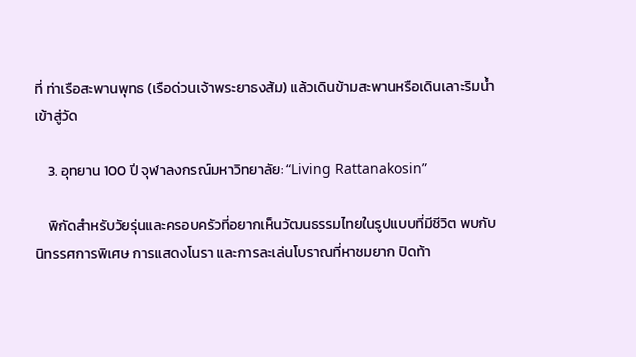ที่ ท่าเรือสะพานพุทธ (เรือด่วนเจ้าพระยาธงส้ม) แล้วเดินข้ามสะพานหรือเดินเลาะริมน้ำเข้าสู่วัด

    3. อุทยาน 100 ปี จุฬาลงกรณ์มหาวิทยาลัย: “Living Rattanakosin”

    พิกัดสำหรับวัยรุ่นและครอบครัวที่อยากเห็นวัฒนธรรมไทยในรูปแบบที่มีชีวิต พบกับนิทรรศการพิเศษ การแสดงโนรา และการละเล่นโบราณที่หาชมยาก ปิดท้า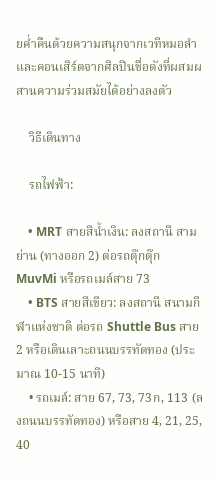ยค่ำคืนด้วยความสนุกจากเวทีหมอลำและคอนเสิร์ตจากศิลปินชื่อดังที่ผสมผสานความร่วมสมัยได้อย่างลงตัว

    วิธีเดินทาง

    รถไฟฟ้า:

    • MRT สายสีน้ำเงิน: ลงสถานี สามย่าน (ทางออก 2) ต่อรถตุ๊กตุ๊ก MuvMi หรือรถเมล์สาย 73
    • BTS สายสีเขียว: ลงสถานี สนามกีฬาแห่งชาติ ต่อรถ Shuttle Bus สาย 2 หรือเดินเลาะถนนบรรทัดทอง (ประมาณ 10-15 นาที)
    • รถเมล์: สาย 67, 73, 73ก, 113 (ลงถนนบรรทัดทอง) หรือสาย 4, 21, 25, 40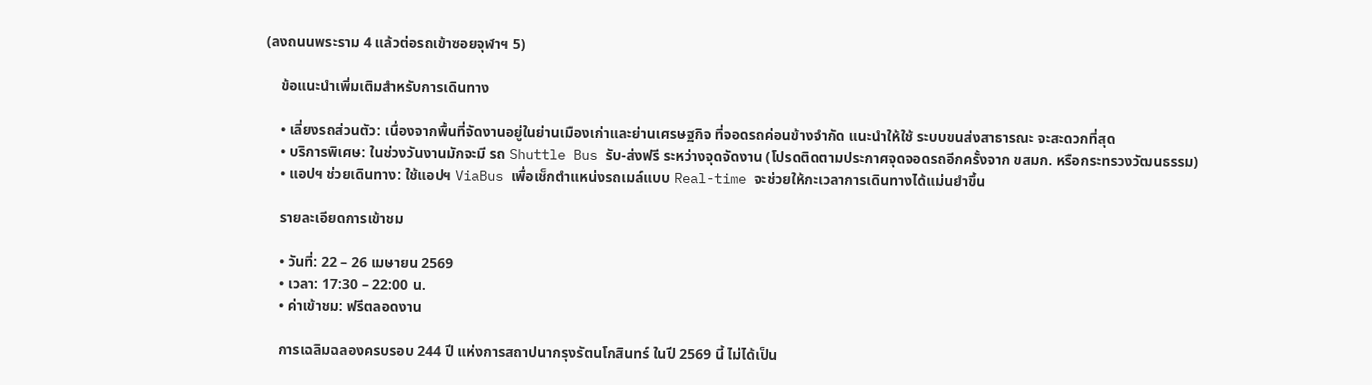(ลงถนนพระราม 4 แล้วต่อรถเข้าซอยจุฬาฯ 5)

    ข้อแนะนำเพิ่มเติมสำหรับการเดินทาง

    • เลี่ยงรถส่วนตัว: เนื่องจากพื้นที่จัดงานอยู่ในย่านเมืองเก่าและย่านเศรษฐกิจ ที่จอดรถค่อนข้างจำกัด แนะนำให้ใช้ ระบบขนส่งสาธารณะ จะสะดวกที่สุด
    • บริการพิเศษ: ในช่วงวันงานมักจะมี รถ Shuttle Bus รับ-ส่งฟรี ระหว่างจุดจัดงาน (โปรดติดตามประกาศจุดจอดรถอีกครั้งจาก ขสมก. หรือกระทรวงวัฒนธรรม)
    • แอปฯ ช่วยเดินทาง: ใช้แอปฯ ViaBus เพื่อเช็กตำแหน่งรถเมล์แบบ Real-time จะช่วยให้กะเวลาการเดินทางได้แม่นยำขึ้น

    รายละเอียดการเข้าชม

    • วันที่: 22 – 26 เมษายน 2569
    • เวลา: 17:30 – 22:00 น.
    • ค่าเข้าชม: ฟรีตลอดงาน

    การเฉลิมฉลองครบรอบ 244 ปี แห่งการสถาปนากรุงรัตนโกสินทร์ ในปี 2569 นี้ ไม่ได้เป็น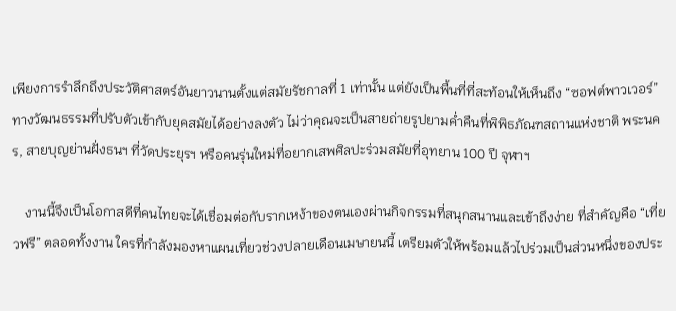เพียงการรำลึกถึงประวัติศาสตร์อันยาวนานตั้งแต่สมัยรัชกาลที่ 1 เท่านั้น แต่ยังเป็นพื้นที่ที่สะท้อนให้เห็นถึง “ซอฟต์พาวเวอร์” ทางวัฒนธรรมที่ปรับตัวเข้ากับยุคสมัยได้อย่างลงตัว ไม่ว่าคุณจะเป็นสายถ่ายรูปยามค่ำคืนที่พิพิธภัณฑสถานแห่งชาติ พระนคร, สายบุญย่านฝั่งธนฯ ที่วัดประยุรฯ หรือคนรุ่นใหม่ที่อยากเสพศิลปะร่วมสมัยที่อุทยาน 100 ปี จุฬาฯ

    งานนี้จึงเป็นโอกาสดีที่คนไทยจะได้เชื่อมต่อกับรากเหง้าของตนเองผ่านกิจกรรมที่สนุกสนานและเข้าถึงง่าย ที่สำคัญคือ “เที่ยวฟรี” ตลอดทั้งงาน ใครที่กำลังมองหาแผนเที่ยวช่วงปลายเดือนเมษายนนี้ เตรียมตัวให้พร้อมแล้วไปร่วมเป็นส่วนหนึ่งของประ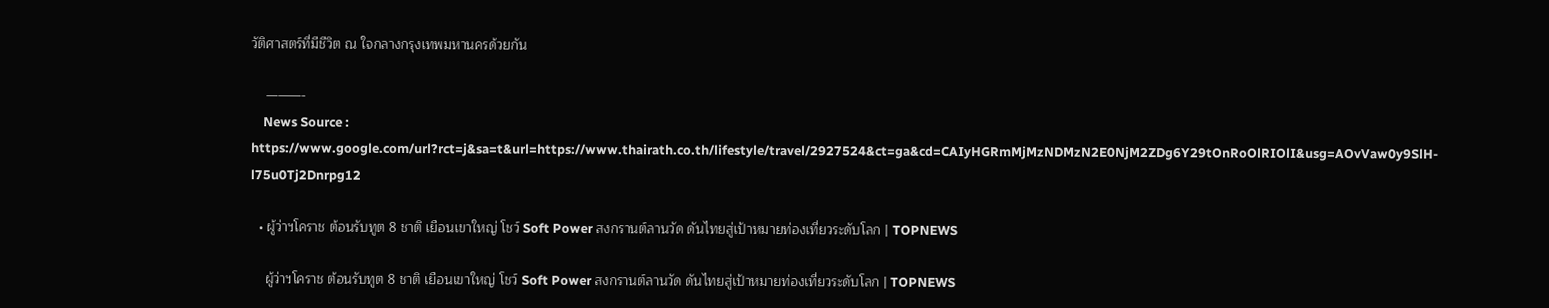วัติศาสตร์ที่มีชีวิต ณ ใจกลางกรุงเทพมหานครด้วยกัน

    ———-
    News Source : https://www.google.com/url?rct=j&sa=t&url=https://www.thairath.co.th/lifestyle/travel/2927524&ct=ga&cd=CAIyHGRmMjMzNDMzN2E0NjM2ZDg6Y29tOnRoOlRIOlI&usg=AOvVaw0y9SlH-l75u0Tj2Dnrpg12

  • ผู้ว่าฯโคราช ต้อนรับทูต 8 ชาติ เยือนเขาใหญ่ โชว์ Soft Power สงกรานต์ลานวัด ดันไทยสู่เป้าหมายท่องเที่ยวระดับโลก | TOPNEWS

    ผู้ว่าฯโคราช ต้อนรับทูต 8 ชาติ เยือนเขาใหญ่ โชว์ Soft Power สงกรานต์ลานวัด ดันไทยสู่เป้าหมายท่องเที่ยวระดับโลก | TOPNEWS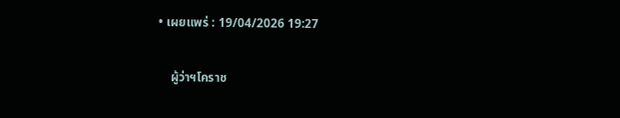• เผยแพร่ : 19/04/2026 19:27

    ผู้ว่าฯโคราช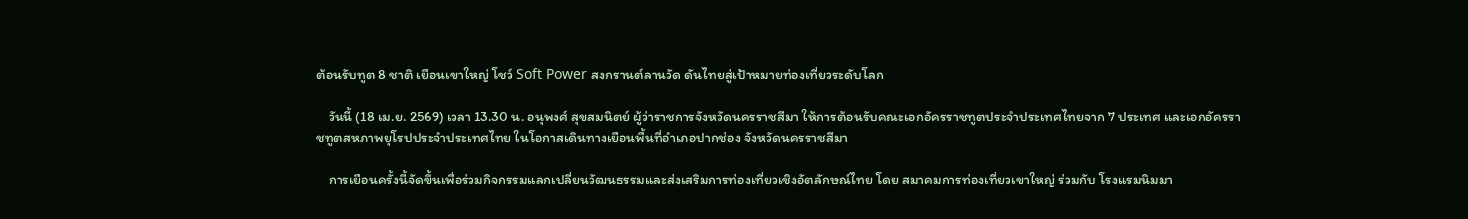ต้อนรับทูต 8 ชาติ เยือนเขาใหญ่ โชว์ Soft Power สงกรานต์ลานวัด ดันไทยสู่เป้าหมายท่องเที่ยวระดับโลก

    วันนี้ (18 เม.ย. 2569) เวลา 13.30 น. อนุพงศ์ สุขสมนิตย์ ผู้ว่าราชการจังหวัดนครราชสีมา ให้การต้อนรับคณะเอกอัครราชทูตประจำประเทศไทยจาก 7 ประเทศ และเอกอัครราชทูตสหภาพยุโรปประจำประเทศไทย ในโอกาสเดินทางเยือนพื้นที่อำเภอปากช่อง จังหวัดนครราชสีมา

    การเยือนครั้งนี้จัดขึ้นเพื่อร่วมกิจกรรมแลกเปลี่ยนวัฒนธรรมและส่งเสริมการท่องเที่ยวเชิงอัตลักษณ์ไทย โดย สมาคมการท่องเที่ยวเขาใหญ่ ร่วมกับ โรงแรมนิมมา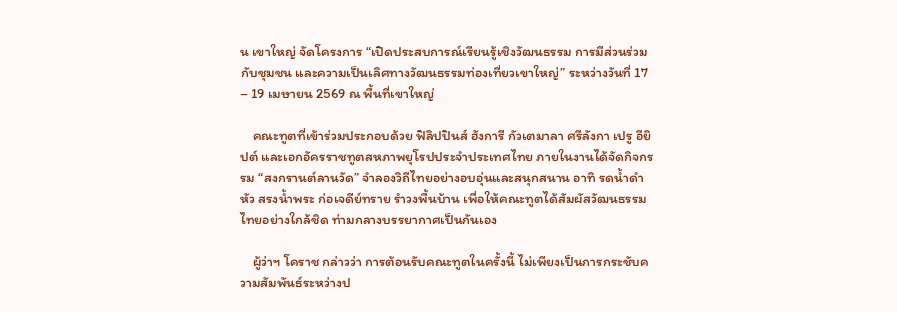น เขาใหญ่ จัดโครงการ “เปิดประสบการณ์เรียนรู้เชิงวัฒนธรรม การมีส่วนร่วมกับชุมชน และความเป็นเลิศทางวัฒนธรรมท่องเที่ยวเขาใหญ่” ระหว่างวันที่ 17 – 19 เมษายน 2569 ณ พื้นที่เขาใหญ่

    คณะทูตที่เข้าร่วมประกอบด้วย ฟิลิปปินส์ ฮังการี กัวเตมาลา ศรีลังกา เปรู อียิปต์ และเอกอัครราชทูตสหภาพยุโรปประจำประเทศไทย ภายในงานได้จัดกิจกรรม “สงกรานต์ลานวัด” จำลองวิถีไทยอย่างอบอุ่นและสนุกสนาน อาทิ รดน้ำดำหัว สรงน้ำพระ ก่อเจดีย์ทราย รำวงพื้นบ้าน เพื่อให้คณะทูตได้สัมผัสวัฒนธรรมไทยอย่างใกล้ชิด ท่ามกลางบรรยากาศเป็นกันเอง

    ผู้ว่าฯ โคราช กล่าวว่า การต้อนรับคณะทูตในครั้งนี้ ไม่เพียงเป็นการกระชับความสัมพันธ์ระหว่างป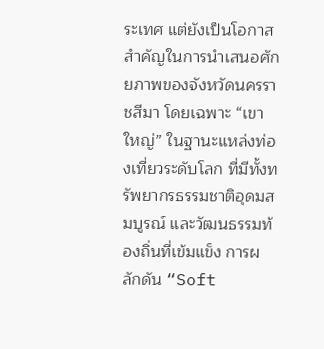ระเทศ แต่ยังเป็นโอกาสสำคัญในการนำเสนอศักยภาพของจังหวัดนครราชสีมา โดยเฉพาะ “เขาใหญ่” ในฐานะแหล่งท่องเที่ยวระดับโลก ที่มีทั้งทรัพยากรธรรมชาติอุดมสมบูรณ์ และวัฒนธรรมท้องถิ่นที่เข้มแข็ง การผลักดัน “Soft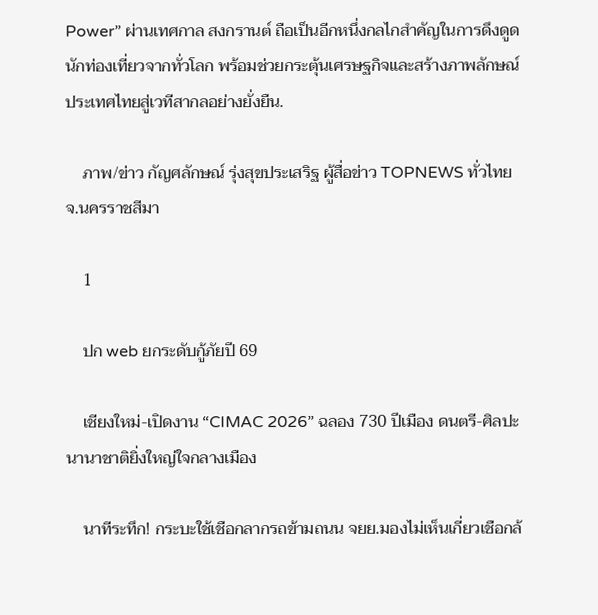Power” ผ่านเทศกาล สงกรานต์ ถือเป็นอีกหนึ่งกลไกสำคัญในการดึงดูดนักท่องเที่ยวจากทั่วโลก พร้อมช่วยกระตุ้นเศรษฐกิจและสร้างภาพลักษณ์ประเทศไทยสู่เวทีสากลอย่างยั่งยืน.

    ภาพ/ข่าว กัญศลักษณ์ รุ่งสุขประเสริฐ ผู้สื่อข่าว TOPNEWS ทั่วไทย จ.นครราชสีมา

    1

    ปก web ยกระดับกู้ภัยปี 69

    เชียงใหม่-เปิดงาน “CIMAC 2026” ฉลอง 730 ปีเมือง ดนตรี-ศิลปะนานาชาติยิ่งใหญ่ใจกลางเมือง

    นาทีระทึก! กระบะใช้เชือกลากรถข้ามถนน จยย.มองไม่เห็นเกี่ยวเชือกล้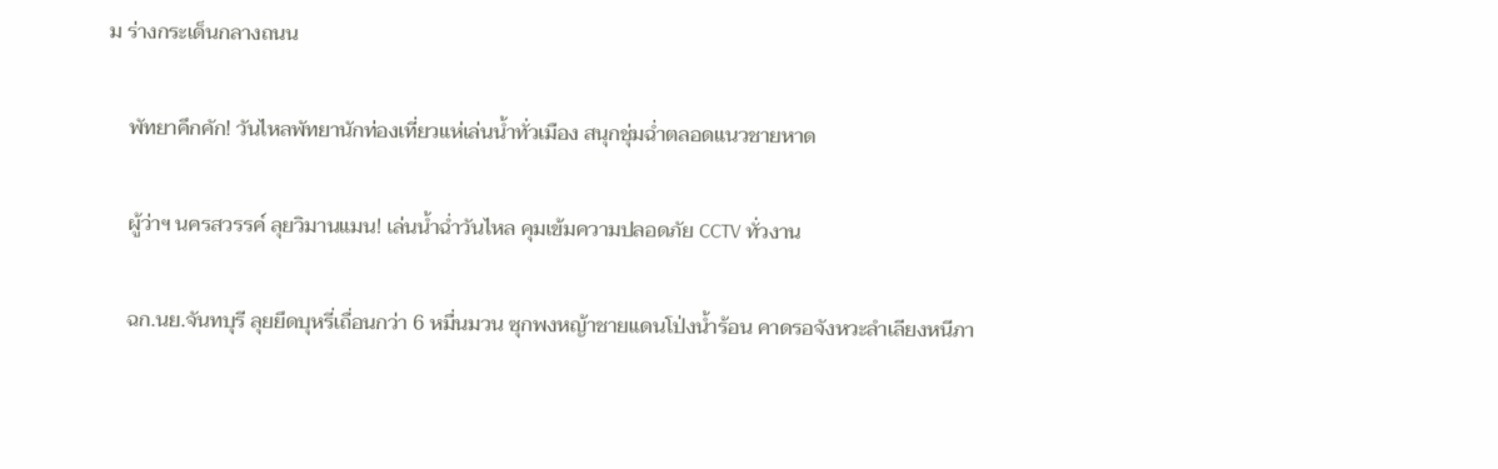ม ร่างกระเด็นกลางถนน

    พัทยาคึกคัก! วันไหลพัทยานักท่องเที่ยวแห่เล่นน้ำทั่วเมือง สนุกชุ่มฉ่ำตลอดแนวชายหาด

    ผู้ว่าฯ นครสวรรค์ ลุยวิมานแมน! เล่นน้ำฉ่ำวันไหล คุมเข้มความปลอดภัย CCTV ทั่วงาน

    ฉก.นย.จันทบุรี ลุยยึดบุหรี่เถื่อนกว่า 6 หมื่นมวน ซุกพงหญ้าชายแดนโป่งน้ำร้อน คาดรอจังหวะลำเลียงหนีภา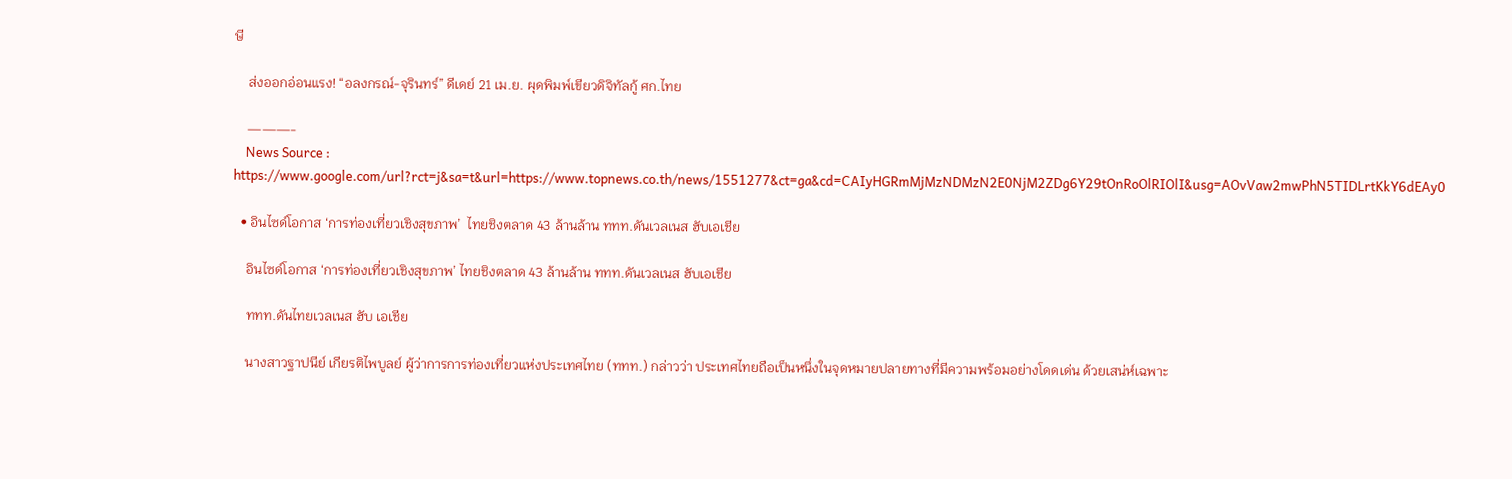ษี

    ส่งออกอ่อนแรง! “อลงกรณ์-จุรินทร์” ดีเดย์ 21 เม.ย. ผุดพิมพ์เขียวดิจิทัลกู้ ศก.ไทย

    ———-
    News Source : https://www.google.com/url?rct=j&sa=t&url=https://www.topnews.co.th/news/1551277&ct=ga&cd=CAIyHGRmMjMzNDMzN2E0NjM2ZDg6Y29tOnRoOlRIOlI&usg=AOvVaw2mwPhN5TIDLrtKkY6dEAy0

  • อินไซด์โอกาส ‘การท่องเที่ยวเชิงสุขภาพ’  ไทยชิงตลาด 43 ล้านล้าน ททท.ดันเวลเนส ฮับเอเชีย

    อินไซด์โอกาส ‘การท่องเที่ยวเชิงสุขภาพ’ ไทยชิงตลาด 43 ล้านล้าน ททท.ดันเวลเนส ฮับเอเชีย

    ททท.ดันไทยเวลเนส ฮับ เอเชีย

    นางสาวฐาปนีย์ เกียรติไพบูลย์ ผู้ว่าการการท่องเที่ยวแห่งประเทศไทย (ททท.) กล่าวว่า ประเทศไทยถือเป็นหนึ่งในจุดหมายปลายทางที่มีความพร้อมอย่างโดดเด่น ด้วยเสน่ห์เฉพาะ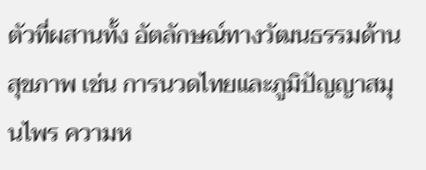ตัวที่ผสานทั้ง อัตลักษณ์ทางวัฒนธรรมด้านสุขภาพ เช่น การนวดไทยและภูมิปัญญาสมุนไพร ความห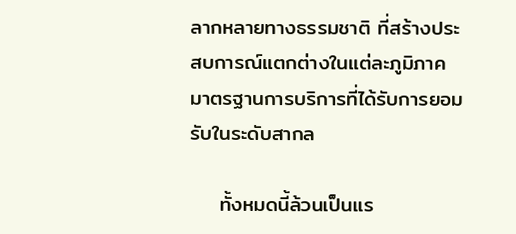ลากหลายทางธรรมชาติ ที่สร้างประสบการณ์แตกต่างในแต่ละภูมิภาค มาตรฐานการบริการที่ได้รับการยอมรับในระดับสากล

    ทั้งหมดนี้ล้วนเป็นแร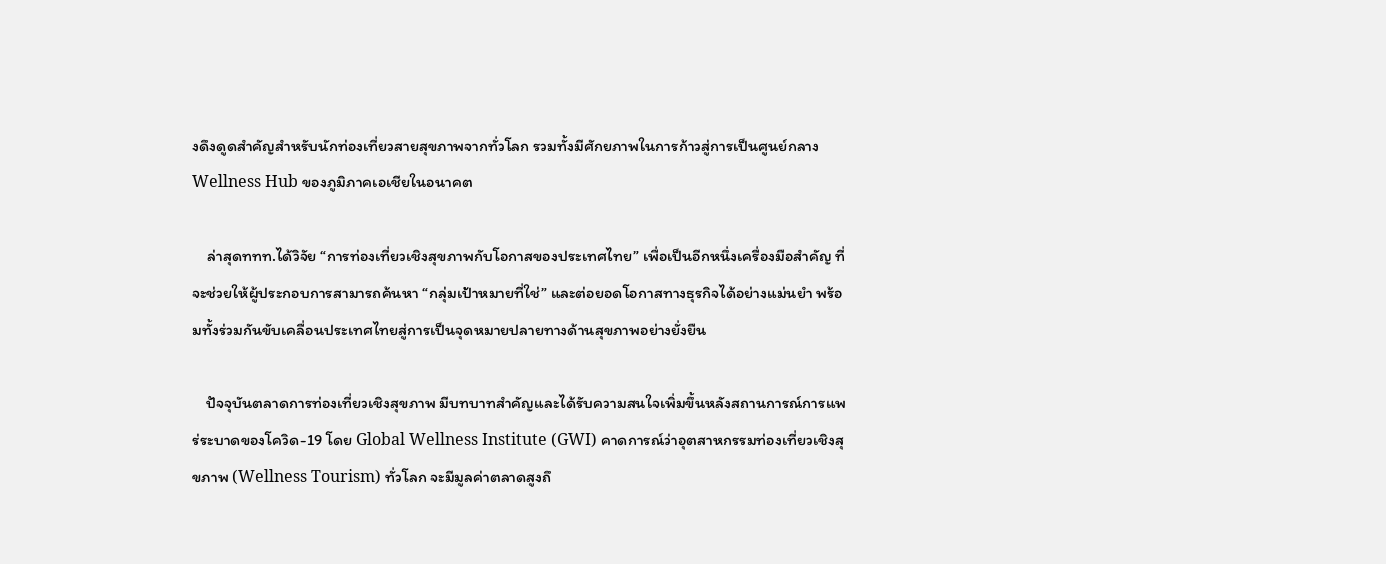งดึงดูดสำคัญสำหรับนักท่องเที่ยวสายสุขภาพจากทั่วโลก รวมทั้งมีศักยภาพในการก้าวสู่การเป็นศูนย์กลาง Wellness Hub ของภูมิภาคเอเชียในอนาคต

    ล่าสุดททท.ได้วิจัย “การท่องเที่ยวเชิงสุขภาพกับโอกาสของประเทศไทย” เพื่อเป็นอีกหนึ่งเครื่องมือสำคัญ ที่จะช่วยให้ผู้ประกอบการสามารถค้นหา “กลุ่มเป้าหมายที่ใช่” และต่อยอดโอกาสทางธุรกิจได้อย่างแม่นยำ พร้อมทั้งร่วมกันขับเคลื่อนประเทศไทยสู่การเป็นจุดหมายปลายทางด้านสุขภาพอย่างยั่งยืน

    ปัจจุบันตลาดการท่องเที่ยวเชิงสุขภาพ มีบทบาทสำคัญและได้รับความสนใจเพิ่มขึ้นหลังสถานการณ์การแพร่ระบาดของโควิด-19 โดย Global Wellness Institute (GWI) คาดการณ์ว่าอุตสาหกรรมท่องเที่ยวเชิงสุขภาพ (Wellness Tourism) ทั่วโลก จะมีมูลค่าตลาดสูงถึ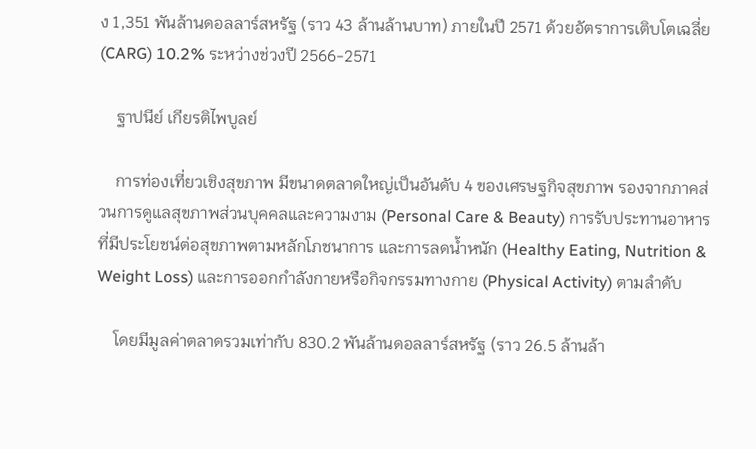ง 1,351 พันล้านดอลลาร์สหรัฐ (ราว 43 ล้านล้านบาท) ภายในปี 2571 ด้วยอัตราการเติบโตเฉลี่ย (CARG) 10.2% ระหว่างช่วงปี 2566-2571

    ฐาปนีย์ เกียรติไพบูลย์

    การท่องเที่ยวเชิงสุขภาพ มีขนาดตลาดใหญ่เป็นอันดับ 4 ของเศรษฐกิจสุขภาพ รองจากภาคส่วนการดูแลสุขภาพส่วนบุคคลและความงาม (Personal Care & Beauty) การรับประทานอาหารที่มีประโยชน์ต่อสุขภาพตามหลักโภชนาการ และการลดน้ำหนัก (Healthy Eating, Nutrition & Weight Loss) และการออกกำลังกายหรือกิจกรรมทางกาย (Physical Activity) ตามลำดับ

    โดยมีมูลค่าตลาดรวมเท่ากับ 830.2 พันล้านดอลลาร์สหรัฐ (ราว 26.5 ล้านล้า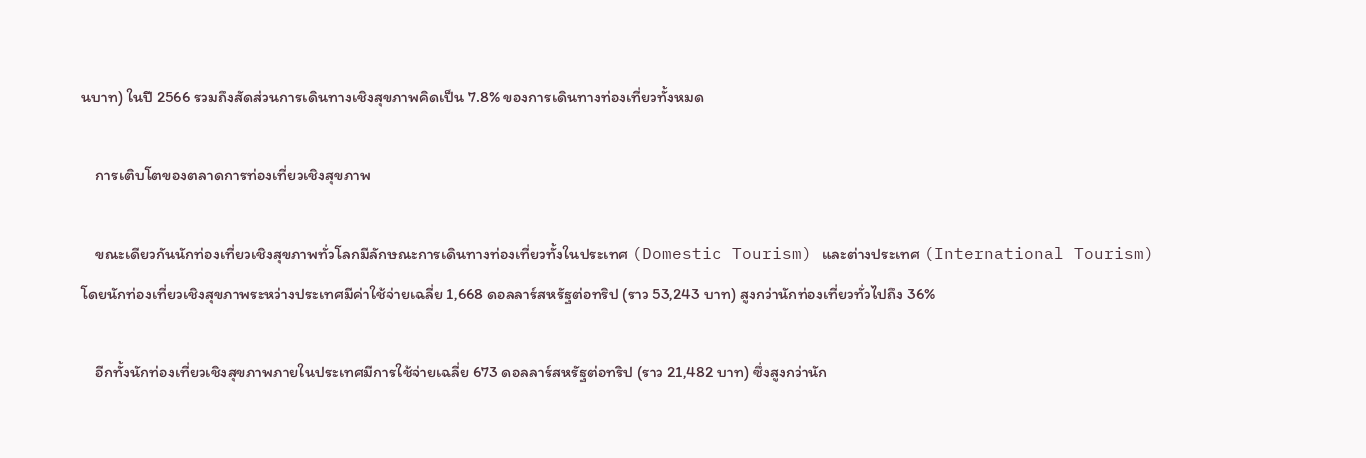นบาท) ในปี 2566 รวมถึงสัดส่วนการเดินทางเชิงสุขภาพคิดเป็น 7.8% ของการเดินทางท่องเที่ยวทั้งหมด

    การเติบโตของตลาดการท่องเที่ยวเชิงสุขภาพ

    ขณะเดียวกันนักท่องเที่ยวเชิงสุขภาพทั่วโลกมีลักษณะการเดินทางท่องเที่ยวทั้งในประเทศ (Domestic Tourism) และต่างประเทศ (International Tourism) โดยนักท่องเที่ยวเชิงสุขภาพระหว่างประเทศมีค่าใช้จ่ายเฉลี่ย 1,668 ดอลลาร์สหรัฐต่อทริป (ราว 53,243 บาท) สูงกว่านักท่องเที่ยวทั่วไปถึง 36%

    อีกทั้งนักท่องเที่ยวเชิงสุขภาพภายในประเทศมีการใช้จ่ายเฉลี่ย 673 ดอลลาร์สหรัฐต่อทริป (ราว 21,482 บาท) ซึ่งสูงกว่านัก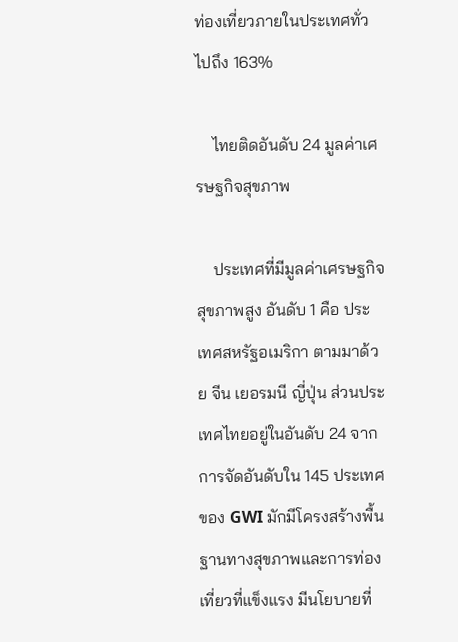ท่องเที่ยวภายในประเทศทั่วไปถึง 163%

    ไทยติดอันดับ 24 มูลค่าเศรษฐกิจสุขภาพ

    ประเทศที่มีมูลค่าเศรษฐกิจสุขภาพสูง อันดับ 1 คือ ประเทศสหรัฐอเมริกา ตามมาด้วย จีน เยอรมนี ญี่ปุ่น ส่วนประเทศไทยอยู่ในอันดับ 24 จากการจัดอันดับใน 145 ประเทศ ของ GWI มักมีโครงสร้างพื้นฐานทางสุขภาพและการท่องเที่ยวที่แข็งแรง มีนโยบายที่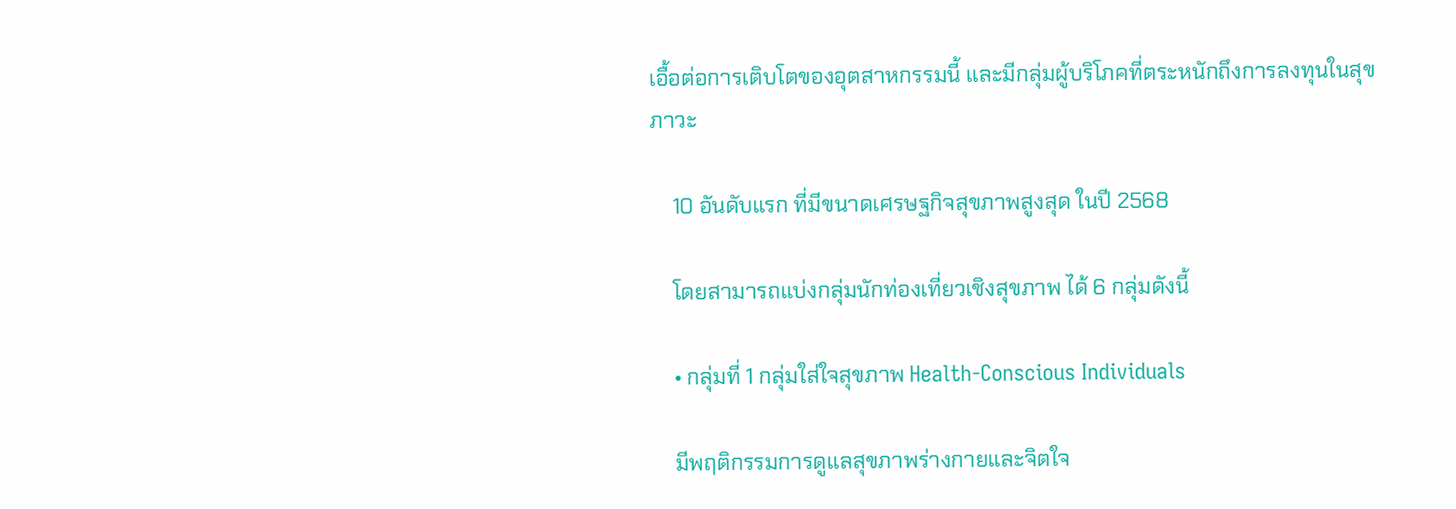เอื้อต่อการเติบโตของอุตสาหกรรมนี้ และมีกลุ่มผู้บริโภคที่ตระหนักถึงการลงทุนในสุขภาวะ

    10 อันดับแรก ที่มีขนาดเศรษฐกิจสุขภาพสูงสุด ในปี 2568

    โดยสามารถแบ่งกลุ่มนักท่องเที่ยวเชิงสุขภาพ ได้ 6 กลุ่มดังนี้

    • กลุ่มที่ 1 กลุ่มใส่ใจสุขภาพ Health-Conscious Individuals

    มีพฤติกรรมการดูแลสุขภาพร่างกายและจิตใจ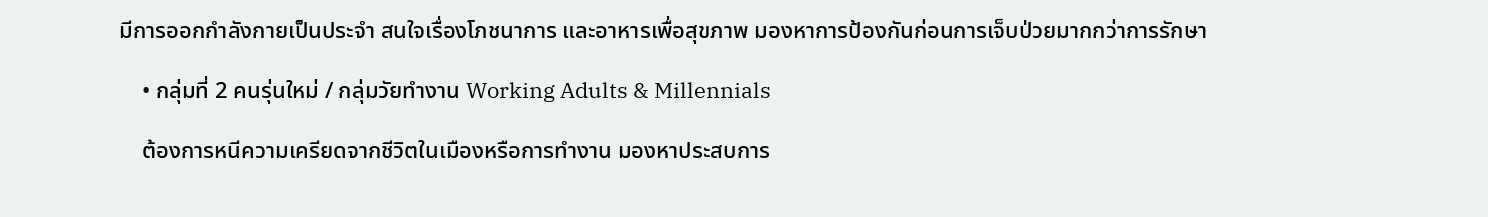มีการออกกำลังกายเป็นประจำ สนใจเรื่องโภชนาการ และอาหารเพื่อสุขภาพ มองหาการป้องกันก่อนการเจ็บป่วยมากกว่าการรักษา

    • กลุ่มที่ 2 คนรุ่นใหม่ / กลุ่มวัยทำงาน Working Adults & Millennials

    ต้องการหนีความเครียดจากชีวิตในเมืองหรือการทำงาน มองหาประสบการ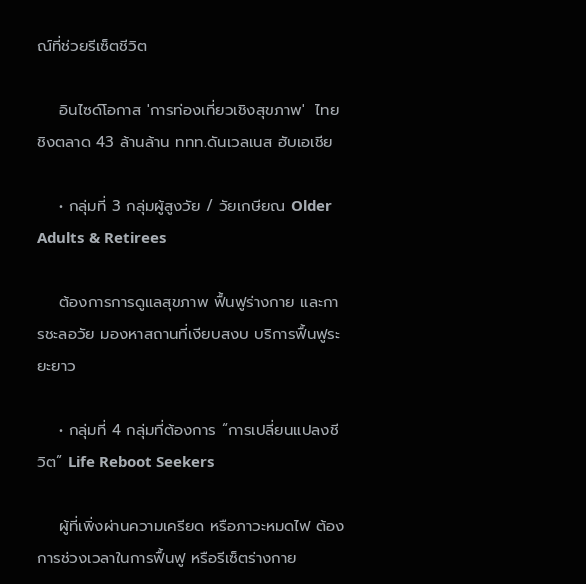ณ์ที่ช่วยรีเซ็ตชีวิต

    อินไซด์โอกาส 'การท่องเที่ยวเชิงสุขภาพ'  ไทยชิงตลาด 43 ล้านล้าน ททท.ดันเวลเนส ฮับเอเชีย

    • กลุ่มที่ 3 กลุ่มผู้สูงวัย / วัยเกษียณ Older Adults & Retirees

    ต้องการการดูแลสุขภาพ ฟื้นฟูร่างกาย และการชะลอวัย มองหาสถานที่เงียบสงบ บริการฟื้นฟูระยะยาว

    • กลุ่มที่ 4 กลุ่มที่ต้องการ “การเปลี่ยนแปลงชีวิต” Life Reboot Seekers

    ผู้ที่เพิ่งผ่านความเครียด หรือภาวะหมดไฟ ต้องการช่วงเวลาในการฟื้นฟู หรือรีเซ็ตร่างกาย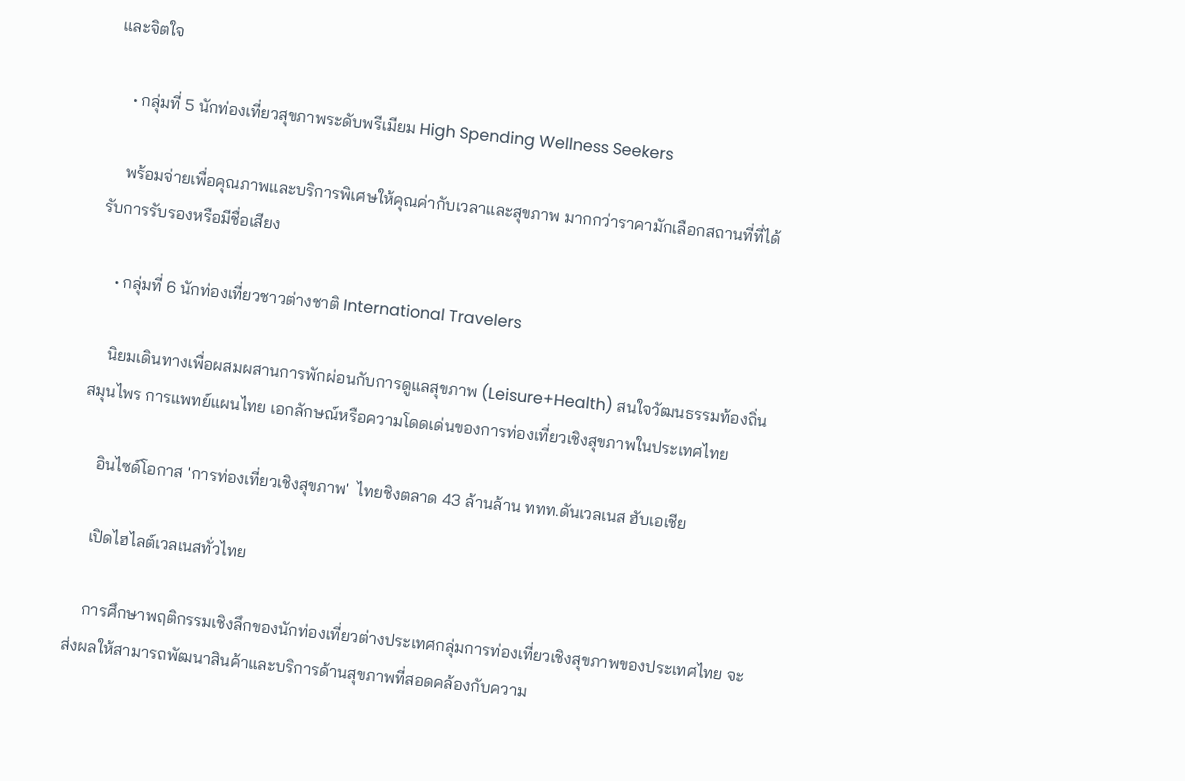และจิตใจ

    • กลุ่มที่ 5 นักท่องเที่ยวสุขภาพระดับพรีเมียม High Spending Wellness Seekers

    พร้อมจ่ายเพื่อคุณภาพและบริการพิเศษให้คุณค่ากับเวลาและสุขภาพ มากกว่าราคามักเลือกสถานที่ที่ได้รับการรับรองหรือมีชื่อเสียง

    • กลุ่มที่ 6 นักท่องเที่ยวชาวต่างชาติ International Travelers

    นิยมเดินทางเพื่อผสมผสานการพักผ่อนกับการดูแลสุขภาพ (Leisure+Health) สนใจวัฒนธรรมท้องถิ่น สมุนไพร การแพทย์แผนไทย เอกลักษณ์หรือความโดดเด่นของการท่องเที่ยวเชิงสุขภาพในประเทศไทย

    อินไซด์โอกาส 'การท่องเที่ยวเชิงสุขภาพ'  ไทยชิงตลาด 43 ล้านล้าน ททท.ดันเวลเนส ฮับเอเชีย

    เปิดไฮไลต์เวลเนสทั่วไทย

    การศึกษาพฤติกรรมเชิงลึกของนักท่องเที่ยวต่างประเทศกลุ่มการท่องเที่ยวเชิงสุขภาพของประเทศไทย จะ ส่งผลให้สามารถพัฒนาสินค้าและบริการด้านสุขภาพที่สอดคล้องกับความ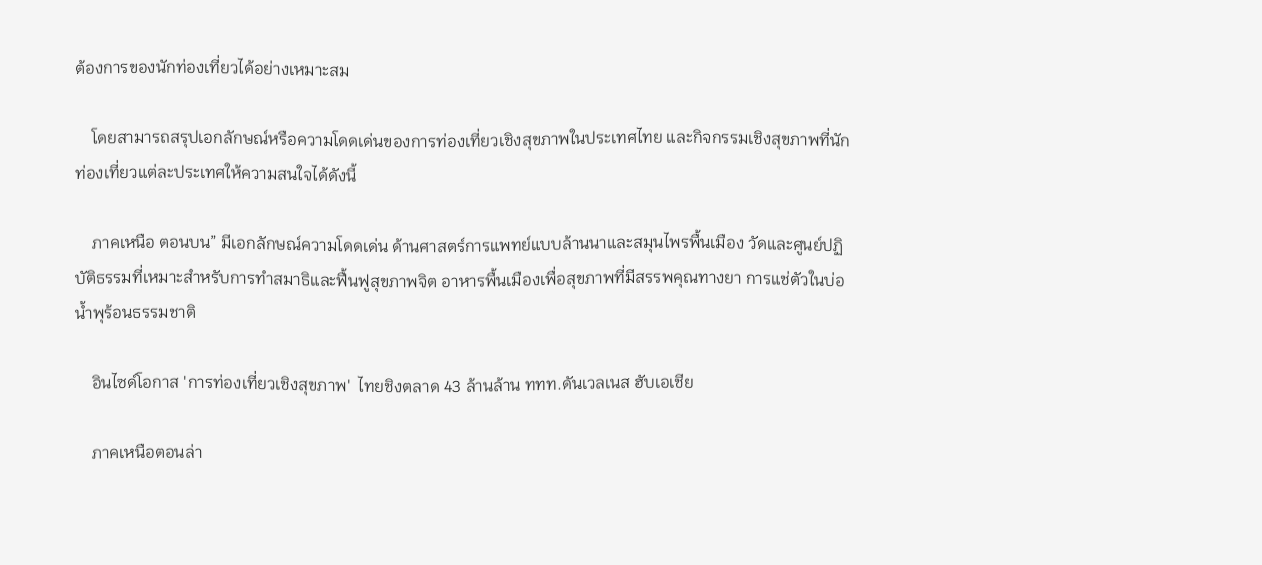ต้องการของนักท่องเที่ยวได้อย่างเหมาะสม

    โดยสามารถสรุปเอกลักษณ์หรือความโดดเด่นของการท่องเที่ยวเชิงสุขภาพในประเทศไทย และกิจกรรมเชิงสุขภาพที่นักท่องเที่ยวแต่ละประเทศให้ความสนใจได้ดังนี้

    ภาคเหนือ ตอนบน” มีเอกลักษณ์ความโดดเด่น ด้านศาสตร์การแพทย์แบบล้านนาและสมุนไพรพื้นเมือง วัดและศูนย์ปฏิบัติธรรมที่เหมาะสำหรับการทำสมาธิและฟื้นฟูสุขภาพจิต อาหารพื้นเมืองเพื่อสุขภาพที่มีสรรพคุณทางยา การแช่ตัวในบ่อน้ำพุร้อนธรรมชาติ

    อินไซด์โอกาส 'การท่องเที่ยวเชิงสุขภาพ'  ไทยชิงตลาด 43 ล้านล้าน ททท.ดันเวลเนส ฮับเอเชีย

    ภาคเหนือตอนล่า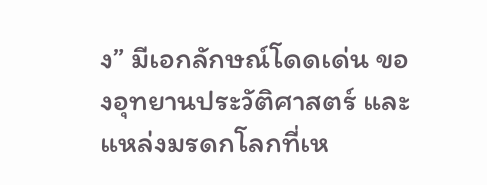ง” มีเอกลักษณ์โดดเด่น ของอุทยานประวัติศาสตร์ และแหล่งมรดกโลกที่เห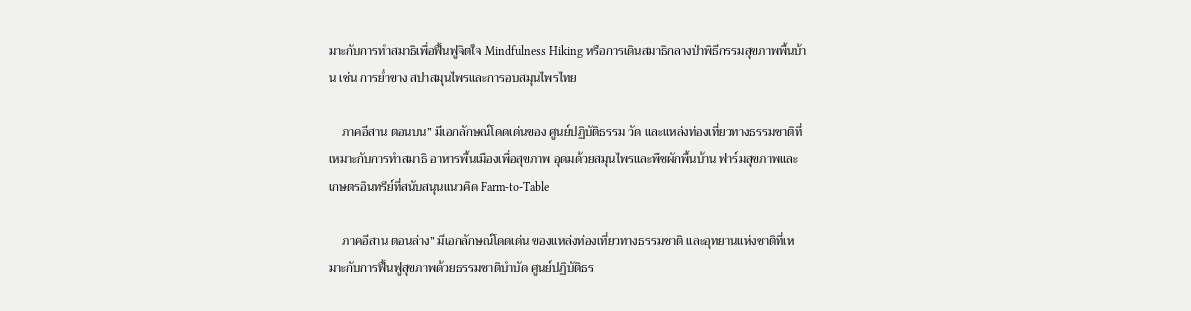มาะกับการทำสมาธิเพื่อฟื้นฟูจิตใจ Mindfulness Hiking หรือการเดินสมาธิกลางป่าพิธีกรรมสุขภาพพื้นบ้าน เช่น การย่ำขาง สปาสมุนไพรและการอบสมุนไพรไทย

    ภาคอีสาน ตอนบน” มีเอกลักษณ์โดดเด่นของ ศูนย์ปฏิบัติธรรม วัด และแหล่งท่องเที่ยวทางธรรมชาติที่เหมาะกับการทำสมาธิ อาหารพื้นเมืองเพื่อสุขภาพ อุดมด้วยสมุนไพรและพืชผักพื้นบ้าน ฟาร์มสุขภาพและเกษตรอินทรีย์ที่สนับสนุนแนวคิด Farm-to-Table

    ภาคอีสาน ตอนล่าง” มีเอกลักษณ์โดดเด่น ของแหล่งท่องเที่ยวทางธรรมชาติ และอุทยานแห่งชาติที่เหมาะกับการฟื้นฟูสุขภาพด้วยธรรมชาติบำบัด ศูนย์ปฏิบัติธร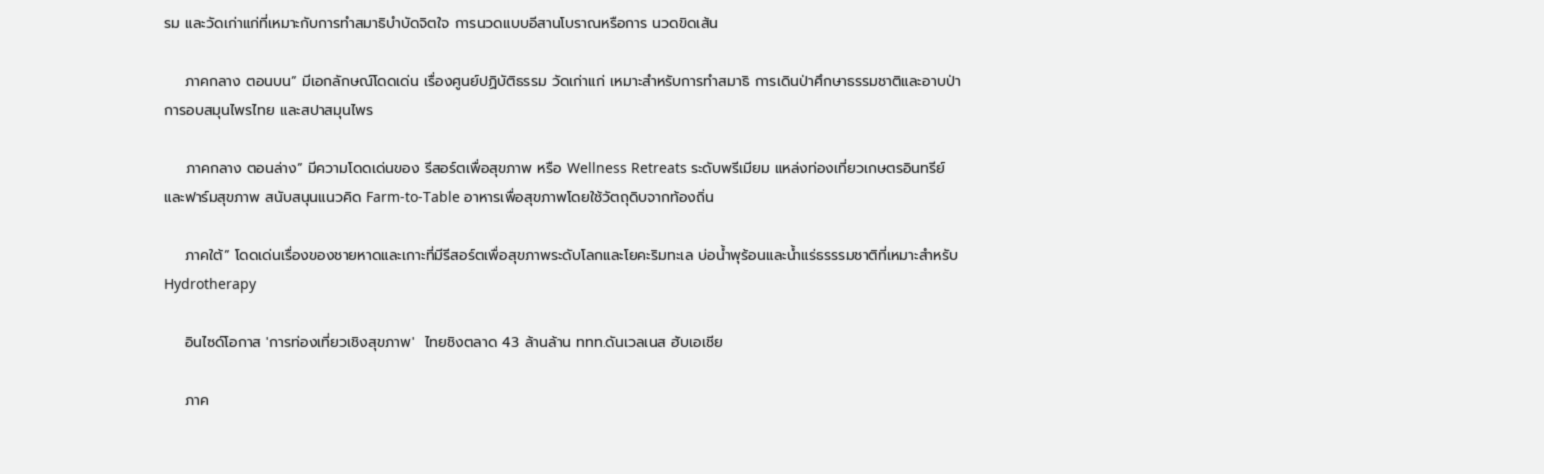รม และวัดเก่าแก่ที่เหมาะกับการทำสมาธิบำบัดจิตใจ การนวดแบบอีสานโบราณหรือการ นวดขิดเส้น

    ภาคกลาง ตอนบน” มีเอกลักษณ์โดดเด่น เรื่องศูนย์ปฏิบัติธรรม วัดเก่าแก่ เหมาะสำหรับการทำสมาธิ การเดินป่าศึกษาธรรมชาติและอาบป่า การอบสมุนไพรไทย และสปาสมุนไพร

    ภาคกลาง ตอนล่าง” มีความโดดเด่นของ รีสอร์ตเพื่อสุขภาพ หรือ Wellness Retreats ระดับพรีเมียม แหล่งท่องเที่ยวเกษตรอินทรีย์และฟาร์มสุขภาพ สนับสนุนแนวคิด Farm-to-Table อาหารเพื่อสุขภาพโดยใช้วัตถุดิบจากท้องถิ่น

    ภาคใต้” โดดเด่นเรื่องของชายหาดและเกาะที่มีรีสอร์ตเพื่อสุขภาพระดับโลกและโยคะริมทะเล บ่อน้ำพุร้อนและน้ำแร่ธรรรมชาติที่เหมาะสำหรับ Hydrotherapy

    อินไซด์โอกาส 'การท่องเที่ยวเชิงสุขภาพ'  ไทยชิงตลาด 43 ล้านล้าน ททท.ดันเวลเนส ฮับเอเชีย

    ภาค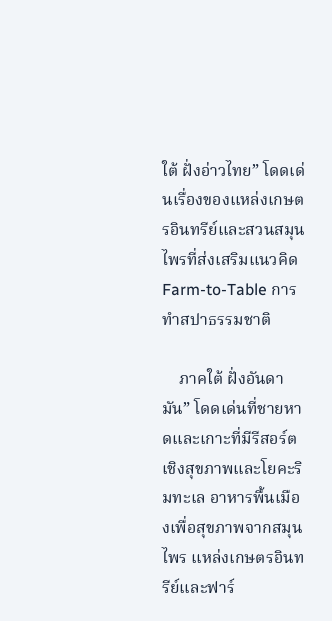ใต้ ฝั่งอ่าวไทย” โดดเด่นเรื่องของแหล่งเกษตรอินทรีย์และสวนสมุนไพรที่ส่งเสริมแนวคิด Farm-to-Table การทำสปาธรรมชาติ

    ภาคใต้ ฝั่งอันดามัน” โดดเด่นที่ชายหาดและเกาะที่มีรีสอร์ตเชิงสุขภาพและโยคะริมทะเล อาหารพื้นเมืองเพื่อสุขภาพจากสมุนไพร แหล่งเกษตรอินทรีย์และฟาร์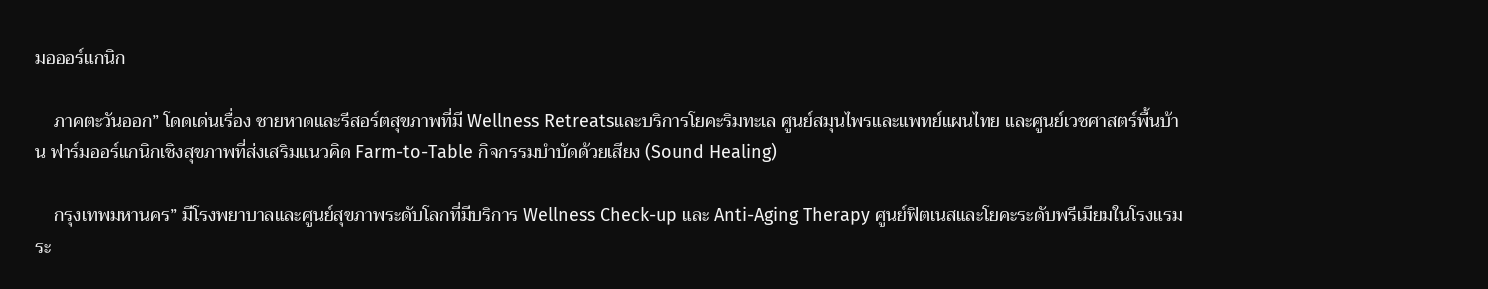มอออร์แกนิก

    ภาคตะวันออก” โดดเด่นเรื่อง ชายหาดและรีสอร์ตสุขภาพที่มี Wellness Retreatsและบริการโยคะริมทะเล ศูนย์สมุนไพรและแพทย์แผนไทย และศูนย์เวชศาสตร์พื้นบ้าน ฟาร์มออร์แกนิกเชิงสุขภาพที่ส่งเสริมแนวคิด Farm-to-Table กิจกรรมบำบัดด้วยเสียง (Sound Healing)

    กรุงเทพมหานคร” มีโรงพยาบาลและศูนย์สุขภาพระดับโลกที่มีบริการ Wellness Check-up และ Anti-Aging Therapy ศูนย์ฟิตเนสและโยคะระดับพรีเมียมในโรงแรมระ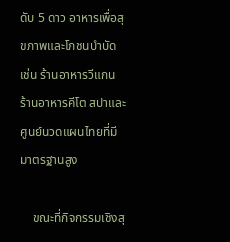ดับ 5 ดาว อาหารเพื่อสุขภาพและโภชนบำบัด เช่น ร้านอาหารวีแกน ร้านอาหารคีโต สปาและศูนย์นวดแผนไทยที่มีมาตรฐานสูง

    ขณะที่กิจกรรมเชิงสุ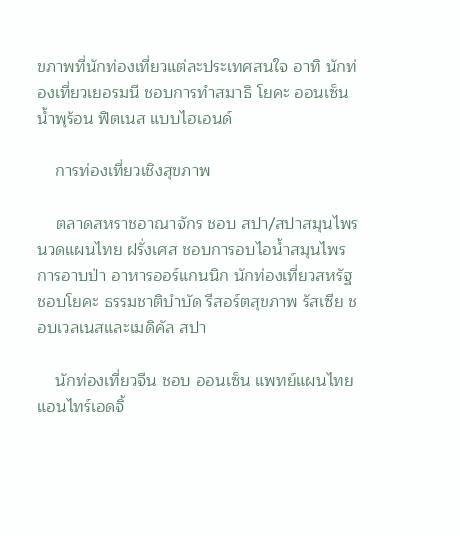ขภาพที่นักท่องเที่ยวแต่ละประเทศสนใจ อาทิ นักท่องเที่ยวเยอรมนี ชอบการทำสมาธิ โยคะ ออนเซ็น น้ำพุร้อน ฟิตเนส แบบไฮเอนด์

    การท่องเที่ยวเชิงสุขภาพ

    ตลาดสหราชอาณาจักร ชอบ สปา/สปาสมุนไพร นวดแผนไทย ฝรั่งเศส ชอบการอบไอน้ำสมุนไพร การอาบป่า อาหารออร์แกนนิก นักท่องเที่ยวสหรัฐ ชอบโยคะ ธรรมชาติบำบัด รีสอร์ตสุขภาพ รัสเซีย ชอบเวลเนสและเมดิคัล สปา

    นักท่องเที่ยวจีน ชอบ ออนเซ็น แพทย์แผนไทย แอนไทร์เอดจิ้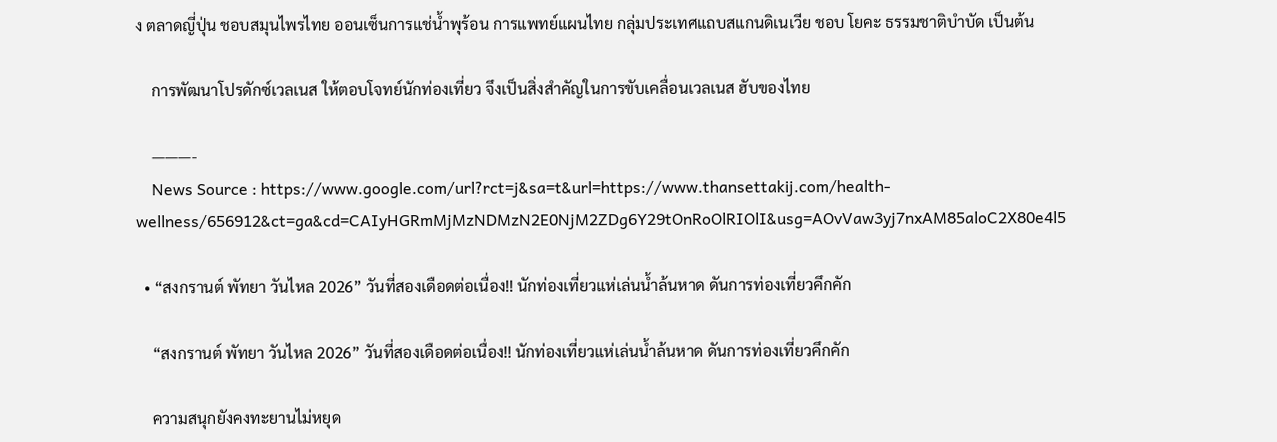ง ตลาดญี่ปุ่น ชอบสมุนไพรไทย ออนเซ็นการแช่น้ำพุร้อน การแพทย์แผนไทย กลุ่มประเทศแถบสแกนดิเนเวีย ชอบ โยคะ ธรรมชาติบำบัด เป็นต้น

    การพัฒนาโปรดักซ์เวลเนส ให้ตอบโจทย์นักท่องเที่ยว จึงเป็นสิ่งสำคัญในการขับเคลื่อนเวลเนส ฮับของไทย

    ———-
    News Source : https://www.google.com/url?rct=j&sa=t&url=https://www.thansettakij.com/health-wellness/656912&ct=ga&cd=CAIyHGRmMjMzNDMzN2E0NjM2ZDg6Y29tOnRoOlRIOlI&usg=AOvVaw3yj7nxAM85aloC2X80e4l5

  • “สงกรานต์ พัทยา วันไหล 2026” วันที่สองเดือดต่อเนื่อง!! นักท่องเที่ยวแห่เล่นน้ำล้นหาด ดันการท่องเที่ยวคึกคัก

    “สงกรานต์ พัทยา วันไหล 2026” วันที่สองเดือดต่อเนื่อง!! นักท่องเที่ยวแห่เล่นน้ำล้นหาด ดันการท่องเที่ยวคึกคัก

    ความสนุกยังคงทะยานไม่หยุด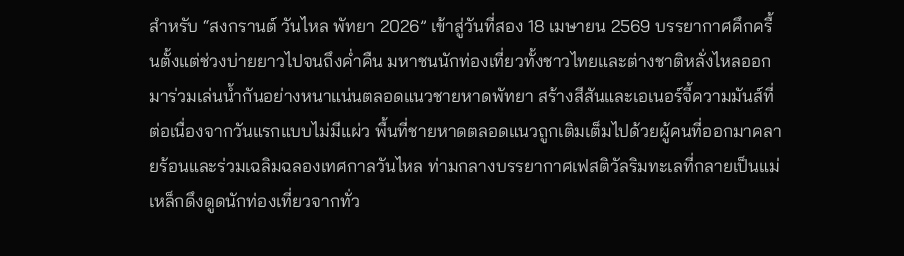สำหรับ “สงกรานต์ วันไหล พัทยา 2026” เข้าสู่วันที่สอง 18 เมษายน 2569 บรรยากาศคึกครื้นตั้งแต่ช่วงบ่ายยาวไปจนถึงค่ำคืน มหาชนนักท่องเที่ยวทั้งชาวไทยและต่างชาติหลั่งไหลออกมาร่วมเล่นน้ำกันอย่างหนาแน่นตลอดแนวชายหาดพัทยา สร้างสีสันและเอเนอร์จี้ความมันส์ที่ต่อเนื่องจากวันแรกแบบไม่มีแผ่ว พื้นที่ชายหาดตลอดแนวถูกเติมเต็มไปด้วยผู้คนที่ออกมาคลายร้อนและร่วมเฉลิมฉลองเทศกาลวันไหล ท่ามกลางบรรยากาศเฟสติวัลริมทะเลที่กลายเป็นแม่เหล็กดึงดูดนักท่องเที่ยวจากทั่ว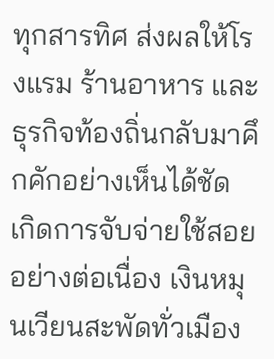ทุกสารทิศ ส่งผลให้โรงแรม ร้านอาหาร และธุรกิจท้องถิ่นกลับมาคึกคักอย่างเห็นได้ชัด เกิดการจับจ่ายใช้สอยอย่างต่อเนื่อง เงินหมุนเวียนสะพัดทั่วเมือง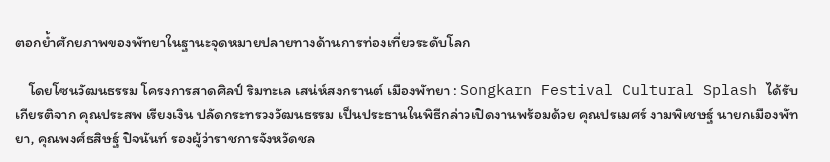ตอกย้ำศักยภาพของพัทยาในฐานะจุดหมายปลายทางด้านการท่องเที่ยวระดับโลก

    โดยโซนวัฒนธรรม โครงการสาดศิลป์ ริมทะเล เสน่ห์สงกรานต์ เมืองพัทยา : Songkarn Festival Cultural Splash ได้รับเกียรติจาก คุณประสพ เรียงเงิน ปลัดกระทรวงวัฒนธรรม เป็นประธานในพิธีกล่าวเปิดงานพร้อมด้วย คุณปรเมศร์ งามพิเชษฐ์ นายกเมืองพัทยา, คุณพงศ์ธสิษฐ์ ปิจนันท์ รองผู้ว่าราชการจังหวัดชล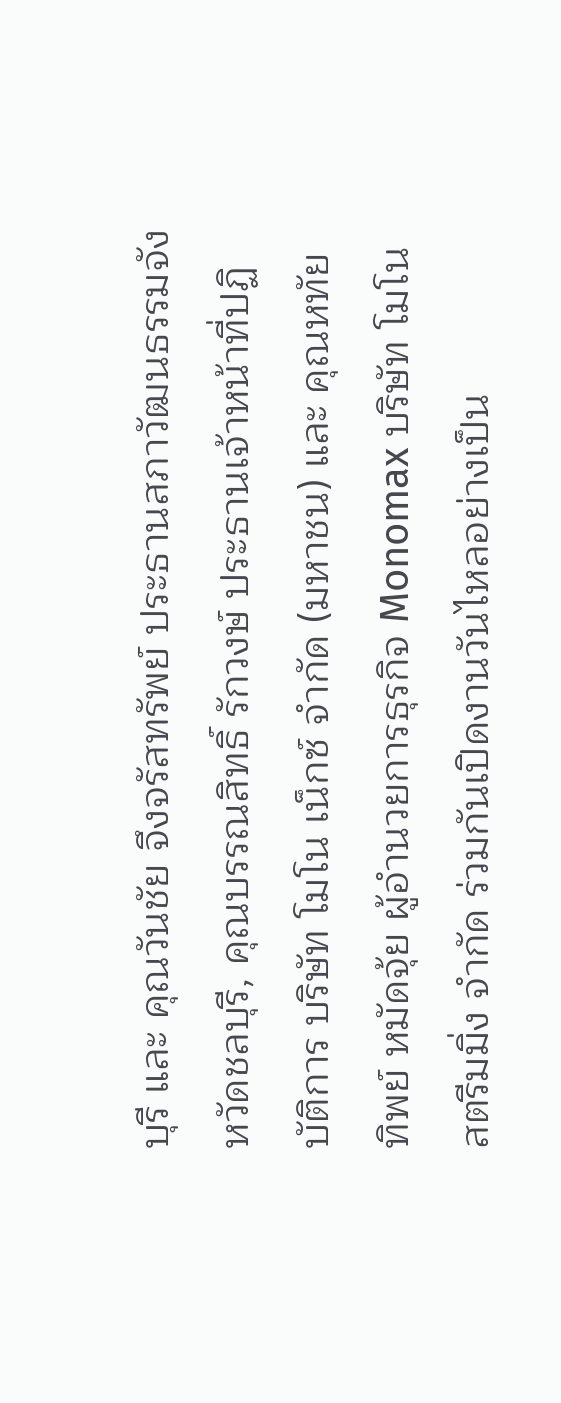บุรี และ คุณวันชัย จึงจรัสทรัพย์ ประธานสภาวัฒนธรรมจังหวัดชลบุรี, คุณบรรณสิทธิ์ รักวงษ์ ประธานเจ้าหน้าที่ปฏิบัติการ บริษัท โมโน เน็กซ์ จำกัด (มหาชน) และ คุณหทัยทิพย์ หมัดจุ้ย ผู้อำนวยการธุรกิจ Monomax บริษัท โมโนสตรีมมิ่ง จำกัด ร่วมกันเปิดงานวันไหลอย่างเป็น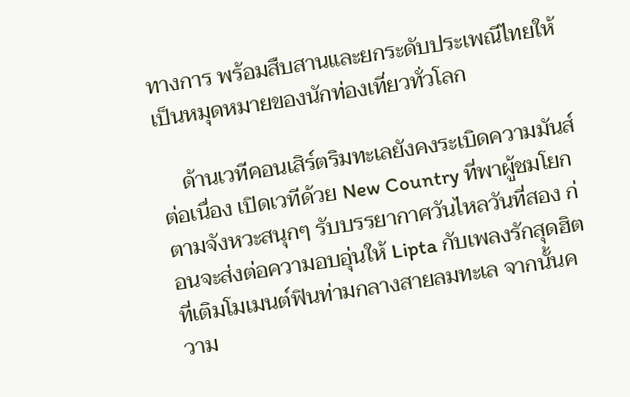ทางการ พร้อมสืบสานและยกระดับประเพณีไทยให้เป็นหมุดหมายของนักท่องเที่ยวทั่วโลก

    ด้านเวทีคอนเสิร์ตริมทะเลยังคงระเบิดความมันส์ต่อเนื่อง เปิดเวทีด้วย New Country ที่พาผู้ชมโยกตามจังหวะสนุกๆ รับบรรยากาศวันไหลวันที่สอง ก่อนจะส่งต่อความอบอุ่นให้ Lipta กับเพลงรักสุดฮิตที่เติมโมเมนต์ฟินท่ามกลางสายลมทะเล จากนั้นความ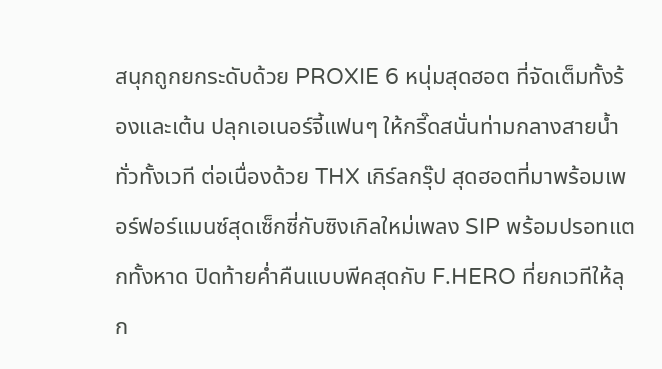สนุกถูกยกระดับด้วย PROXIE 6 หนุ่มสุดฮอต ที่จัดเต็มทั้งร้องและเต้น ปลุกเอเนอร์จี้แฟนๆ ให้กรี๊ดสนั่นท่ามกลางสายน้ำทั่วทั้งเวที ต่อเนื่องด้วย THX เกิร์ลกรุ๊ป สุดฮอตที่มาพร้อมเพอร์ฟอร์แมนซ์สุดเซ็กซี่กับซิงเกิลใหม่เพลง SIP พร้อมปรอทแตกทั้งหาด ปิดท้ายค่ำคืนแบบพีคสุดกับ F.HERO ที่ยกเวทีให้ลุก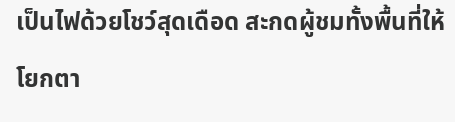เป็นไฟด้วยโชว์สุดเดือด สะกดผู้ชมทั้งพื้นที่ให้โยกตา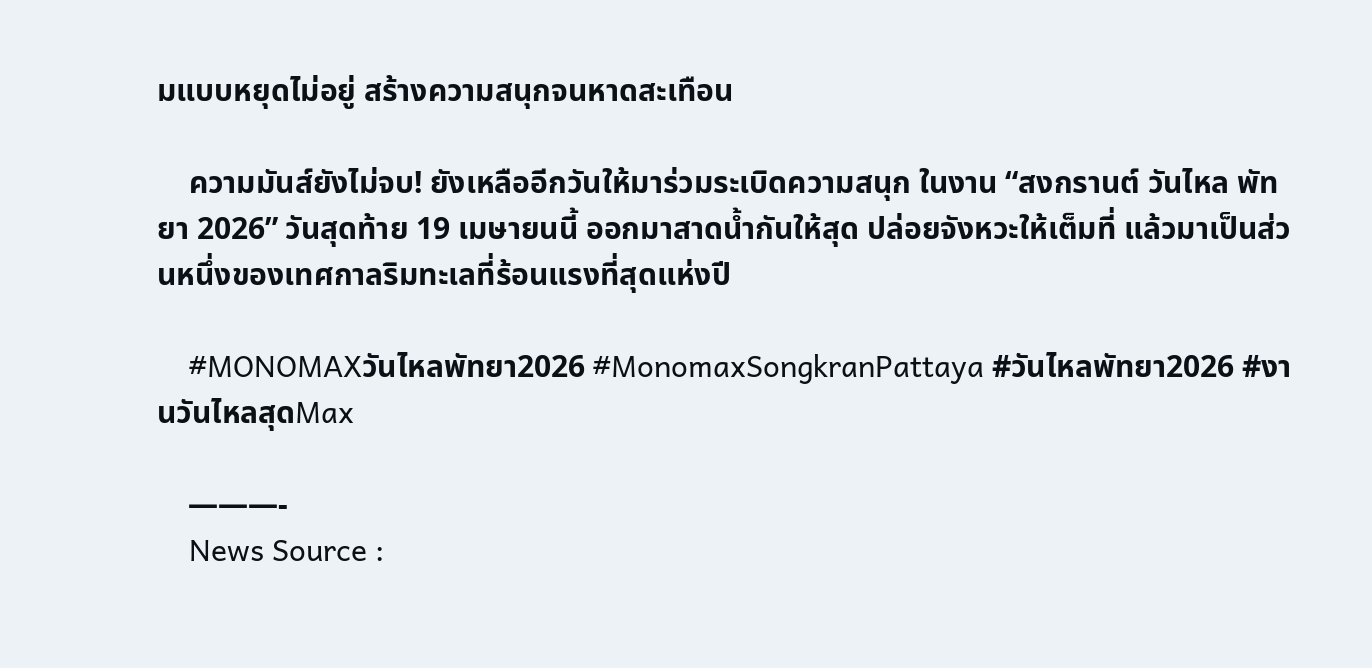มแบบหยุดไม่อยู่ สร้างความสนุกจนหาดสะเทือน

    ความมันส์ยังไม่จบ! ยังเหลืออีกวันให้มาร่วมระเบิดความสนุก ในงาน “สงกรานต์ วันไหล พัทยา 2026” วันสุดท้าย 19 เมษายนนี้ ออกมาสาดน้ำกันให้สุด ปล่อยจังหวะให้เต็มที่ แล้วมาเป็นส่วนหนึ่งของเทศกาลริมทะเลที่ร้อนแรงที่สุดแห่งปี

    #MONOMAXวันไหลพัทยา2026 #MonomaxSongkranPattaya #วันไหลพัทยา2026 #งานวันไหลสุดMax

    ———-
    News Source :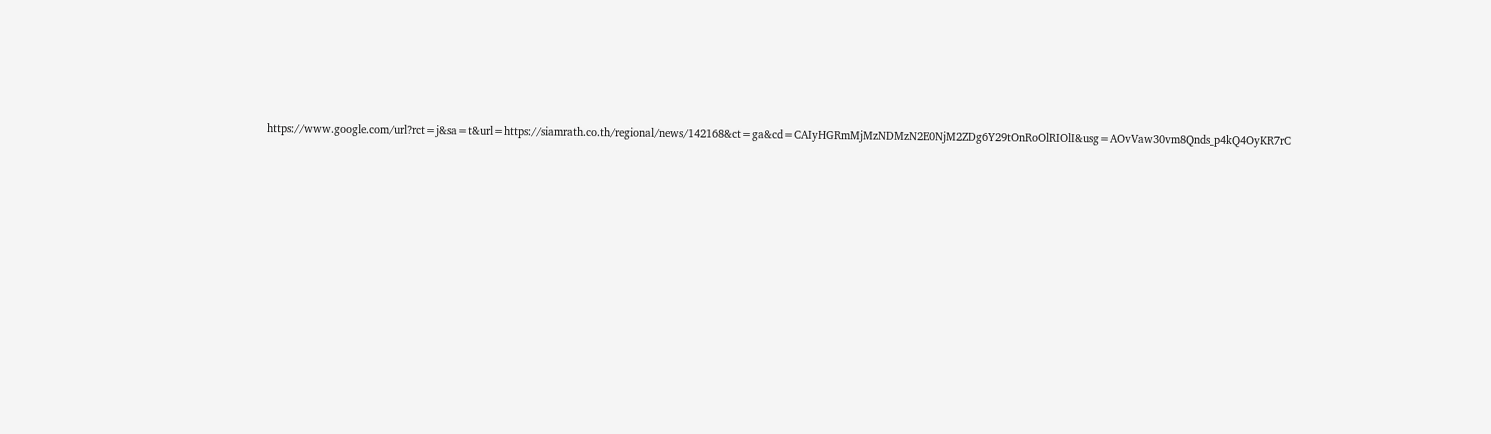https://www.google.com/url?rct=j&sa=t&url=https://siamrath.co.th/regional/news/142168&ct=ga&cd=CAIyHGRmMjMzNDMzN2E0NjM2ZDg6Y29tOnRoOlRIOlI&usg=AOvVaw30vm8Qnds_p4kQ4OyKR7rC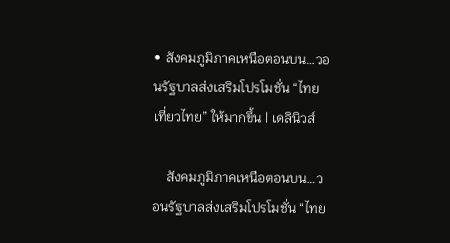• สังคมภูมิภาคเหนือตอนบน…วอนรัฐบาลส่งเสริมโปรโมชั่น “ไทยเที่ยวไทย” ให้มากขึ้น | เดลินิวส์

    สังคมภูมิภาคเหนือตอนบน…วอนรัฐบาลส่งเสริมโปรโมชั่น “ไทย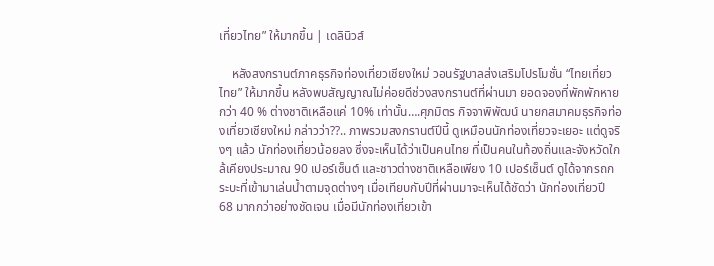เที่ยวไทย” ให้มากขึ้น | เดลินิวส์

    หลังสงกรานต์ภาคธุรกิจท่องเที่ยวเชียงใหม่ วอนรัฐบาลส่งเสริมโปรโมชั่น “ไทยเที่ยวไทย” ให้มากขึ้น หลังพบสัญญาณไม่ค่อยดีช่วงสงกรานต์ที่ผ่านมา ยอดจองที่พักพักหายกว่า 40 % ต่างชาติเหลือแค่ 10% เท่านั้น….ศุภมิตร กิจจาพิพัฒน์ นายกสมาคมธุรกิจท่องเที่ยวเชียงใหม่ กล่าวว่า??.. ภาพรวมสงกรานต์ปีนี้ ดูเหมือนนักท่องเที่ยวจะเยอะ แต่ดูจริงๆ แล้ว นักท่องเที่ยวน้อยลง ซึ่งจะเห็นได้ว่าเป็นคนไทย ที่เป็นคนในท้องถิ่นและจังหวัดใกล้เคียงประมาณ 90 เปอร์เซ็นต์ และชาวต่างชาติเหลือเพียง 10 เปอร์เซ็นต์ ดูได้จากรถกระบะที่เข้ามาเล่นน้ำตามจุดต่างๆ เมื่อเทียบกับปีที่ผ่านมาจะเห็นได้ชัดว่า นักท่องเที่ยวปี 68 มากกว่าอย่างชัดเจน เมื่อมีนักท่องเที่ยวเข้า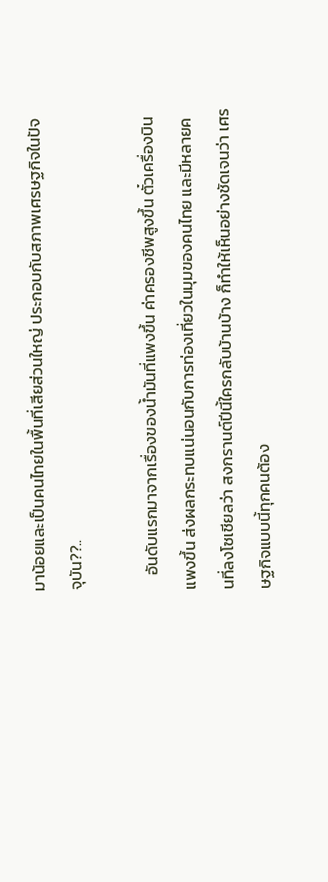มาน้อยและเป็นคนไทยในพื้นที่เสียส่วนใหญ่ ประกอบกับสภาพเศรษฐกิจในปัจจุบัน??..

    อันดับแรกมาจากเรื่องของน้ำมันที่แพงขึ้น ค่าครองชีพสูงขึ้น ตั๋วเครื่องบินแพงขึ้น ส่งผลกระทบแน่นอนกับการท่องเที่ยวในมุมของคนไทย และมีหลายคนที่ลงโซเชียลว่า สงกรานต์ปีนี้ใครกลับบ้านบ้าง ก็ทำให้เห็นอย่างชัดเจนว่า เศรษฐกิจแบบนี้ทุกคนต้อง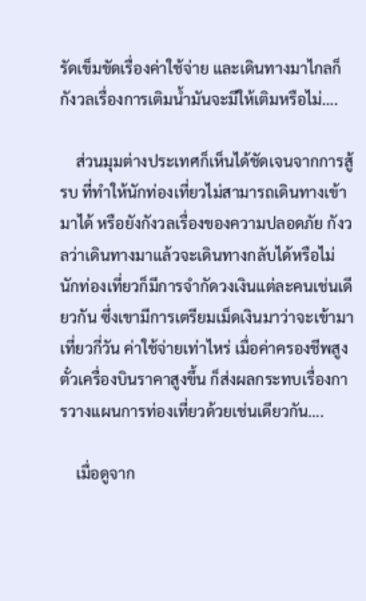รัดเข็มขัดเรื่องค่าใช้จ่าย และเดินทางมาไกลก็กังวลเรื่องการเติมน้ำมันจะมีให้เติมหรือไม่….

    ส่วนมุมต่างประเทศก็เห็นได้ชัดเจนจากการสู้รบ ที่ทำให้นักท่องเที่ยวไม่สามารถเดินทางเข้ามาได้ หรือยังกังวลเรื่องของความปลอดภัย กังวลว่าเดินทางมาแล้วจะเดินทางกลับได้หรือไม่ นักท่องเที่ยวก็มีการจำกัดวงเงินแต่ละคนเช่นเดียวกัน ซึ่งเขามีการเตรียมเม็ดเงินมาว่าจะเข้ามาเที่ยวกี่วัน ค่าใช้จ่ายเท่าไหร่ เมื่อค่าครองชีพสูง ตั๋วเครื่องบินราคาสูงขึ้น ก็ส่งผลกระทบเรื่องการวางแผนการท่องเที่ยวด้วยเช่นเดียวกัน….

    เมื่อดูจาก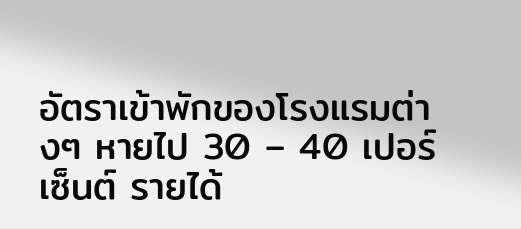อัตราเข้าพักของโรงแรมต่างๆ หายไป 30 – 40 เปอร์เซ็นต์ รายได้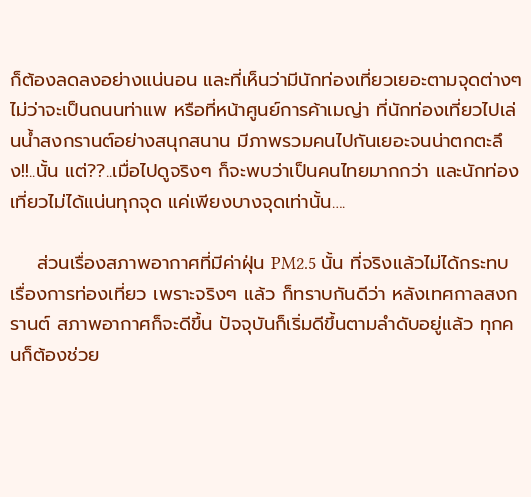ก็ต้องลดลงอย่างแน่นอน และที่เห็นว่ามีนักท่องเที่ยวเยอะตามจุดต่างๆ ไม่ว่าจะเป็นถนนท่าแพ หรือที่หน้าศูนย์การค้าเมญ่า ที่นักท่องเที่ยวไปเล่นน้ำสงกรานต์อย่างสนุกสนาน มีภาพรวมคนไปกันเยอะจนน่าตกตะลึง!!..นั้น แต่??..เมื่อไปดูจริงๆ ก็จะพบว่าเป็นคนไทยมากกว่า และนักท่องเที่ยวไม่ได้แน่นทุกจุด แค่เพียงบางจุดเท่านั้น….

    ส่วนเรื่องสภาพอากาศที่มีค่าฝุ่น PM2.5 นั้น ที่จริงแล้วไม่ได้กระทบเรื่องการท่องเที่ยว เพราะจริงๆ แล้ว ก็ทราบกันดีว่า หลังเทศกาลสงกรานต์ สภาพอากาศก็จะดีขึ้น ปัจจุบันก็เริ่มดีขึ้นตามลำดับอยู่แล้ว ทุกคนก็ต้องช่วย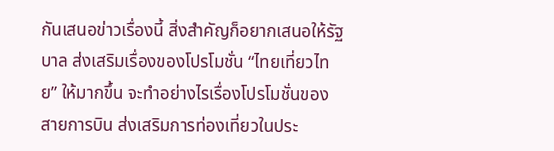กันเสนอข่าวเรื่องนี้ สิ่งสำคัญก็อยากเสนอให้รัฐบาล ส่งเสริมเรื่องของโปรโมชั่น “ไทยเที่ยวไทย” ให้มากขึ้น จะทำอย่างไรเรื่องโปรโมชั่นของสายการบิน ส่งเสริมการท่องเที่ยวในประ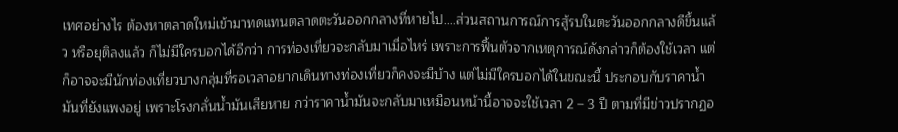เทศอย่างไร ต้องหาตลาดใหม่เข้ามาทดแทนตลาดตะวันออกกลางที่หายไป….ส่วนสถานการณ์การสู้รบในตะวันออกกลางดีขึ้นแล้ว หรือยุติลงแล้ว ก็ไม่มีใครบอกได้อีกว่า การท่องเที่ยวจะกลับมาเมื่อไหร่ เพราะการฟื้นตัวจากเหตุการณ์ดังกล่าวก็ต้องใช้เวลา แต่ก็อาจจะมีนักท่องเที่ยวบางกลุ่มที่รอเวลาอยากเดินทางท่องเที่ยวก็คงจะมีบ้าง แต่ไม่มีใครบอกได้ในขณะนี้ ประกอบกับราคาน้ำมันที่ยังแพงอยู่ เพราะโรงกลั่นน้ำมันเสียหาย กว่าราคาน้ำมันจะกลับมาเหมือนหน้านี้อาจจะใช้เวลา 2 – 3 ปี ตามที่มีข่าวปรากฏอ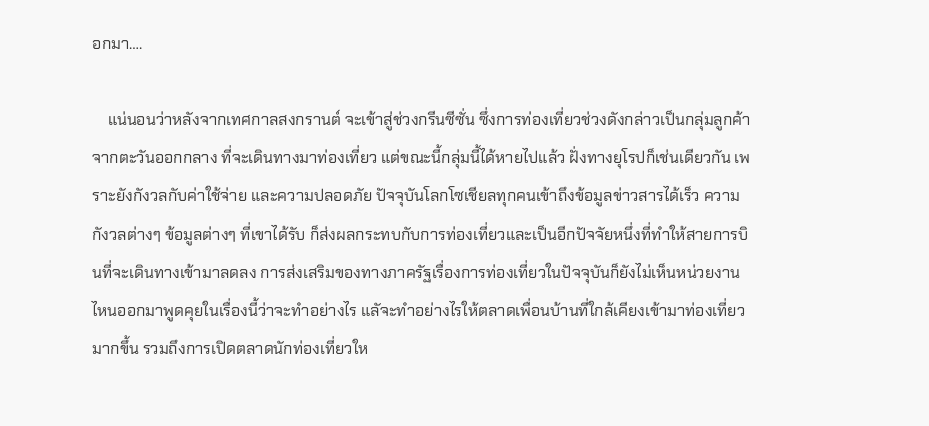อกมา….

    แน่นอนว่าหลังจากเทศกาลสงกรานต์ จะเข้าสู่ช่วงกรีนซีซั่น ซึ่งการท่องเที่ยวช่วงดังกล่าวเป็นกลุ่มลูกค้าจากตะวันออกกลาง ที่จะเดินทางมาท่องเที่ยว แต่ขณะนี้กลุ่มนี้ได้หายไปแล้ว ฝั่งทางยุโรปก็เช่นเดียวกัน เพราะยังกังวลกับค่าใช้จ่าย และความปลอดภัย ปัจจุบันโลกโซเชียลทุกคนเข้าถึงข้อมูลข่าวสารได้เร็ว ความกังวลต่างๆ ข้อมูลต่างๆ ที่เขาได้รับ ก็ส่งผลกระทบกับการท่องเที่ยวและเป็นอีกปัจจัยหนึ่งที่ทำให้สายการบินที่จะเดินทางเข้ามาลดลง การส่งเสริมของทางภาครัฐเรื่องการท่องเที่ยวในปัจจุบันก็ยังไม่เห็นหน่วยงานไหนออกมาพูดคุยในเรื่องนี้ว่าจะทำอย่างไร แลัจะทำอย่างไรให้ตลาดเพื่อนบ้านที่ใกล้เคียงเข้ามาท่องเที่ยวมากขึ้น รวมถึงการเปิดตลาดนักท่องเที่ยวให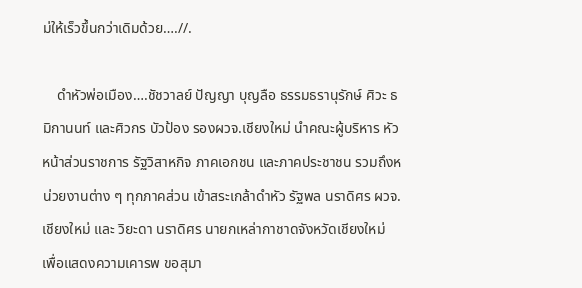ม่ให้เร็วขึ้นกว่าเดิมด้วย….//.

    ดำหัวพ่อเมือง….ชัชวาลย์ ปัญญา บุญลือ ธรรมธรานุรักษ์ ศิวะ ธมิกานนท์ และศิวกร บัวป้อง รองผวจ.เชียงใหม่ นำคณะผู้บริหาร หัวหน้าส่วนราชการ รัฐวิสาหกิจ ภาคเอกชน และภาคประชาชน รวมถึงหน่วยงานต่าง ๆ ทุกภาคส่วน เข้าสระเกล้าดำหัว รัฐพล นราดิศร ผวจ.เชียงใหม่ และ วิยะดา นราดิศร นายกเหล่ากาชาดจังหวัดเชียงใหม่ เพื่อแสดงความเคารพ ขอสุมา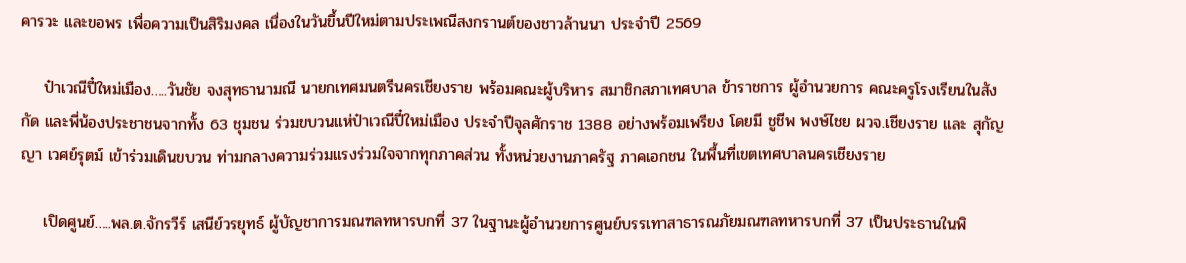คารวะ และขอพร เพื่อความเป็นสิริมงคล เนื่องในวันขึ้นปีใหม่ตามประเพณีสงกรานต์ของชาวล้านนา ประจำปี 2569

    ป๋าเวณีปี๋ใหม่เมือง…..วันชัย จงสุทธานามณี นายกเทศมนตรีนครเชียงราย พร้อมคณะผู้บริหาร สมาชิกสภาเทศบาล ข้าราชการ ผู้อำนวยการ คณะครูโรงเรียนในสังกัด และพี่น้องประชาชนจากทั้ง 63 ชุมชน ร่วมขบวนแห่ป๋าเวณีปี๋ใหม่เมือง ประจำปีจุลศักราช 1388 อย่างพร้อมเพรียง โดยมี ชูชีพ พงษ์ไชย ผวจ.เชียงราย และ สุกัญญา เวศย์รุตม์ เข้าร่วมเดินขบวน ท่ามกลางความร่วมแรงร่วมใจจากทุกภาคส่วน ทั้งหน่วยงานภาครัฐ ภาคเอกชน ในพื้นที่เขตเทศบาลนครเชียงราย

    เปิดศูนย์…..พล.ต.จักรวีร์ เสนีย์วรยุทธ์ ผู้บัญชาการมณฑลทหารบกที่ 37 ในฐานะผู้อำนวยการศูนย์บรรเทาสาธารณภัยมณฑลทหารบกที่ 37 เป็นประธานในพิ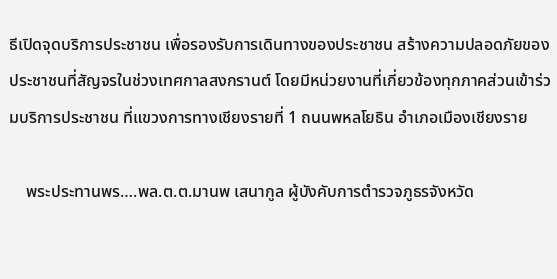ธีเปิดจุดบริการประชาชน เพื่อรองรับการเดินทางของประชาชน สร้างความปลอดภัยของประชาชนที่สัญจรในช่วงเทศกาลสงกรานต์ โดยมีหน่วยงานที่เกี่ยวข้องทุกภาคส่วนเข้าร่วมบริการประชาชน ที่แขวงการทางเชียงรายที่ 1 ถนนพหลโยธิน อำเภอเมืองเชียงราย

    พระประทานพร….พล.ต.ต.มานพ เสนากูล ผู้บังคับการตำรวจภูธรจังหวัด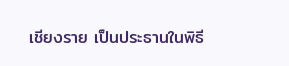เชียงราย เป็นประธานในพิธี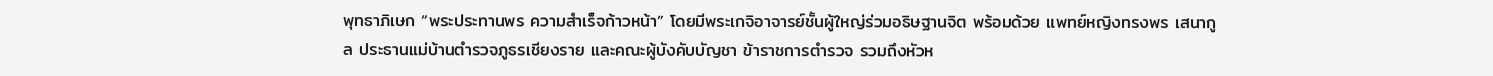พุทธาภิเษก “พระประทานพร ความสำเร็จก้าวหน้า” โดยมีพระเกจิอาจารย์ชั้นผู้ใหญ่ร่วมอธิษฐานจิต พร้อมด้วย แพทย์หญิงทรงพร เสนากูล ประธานแม่บ้านตำรวจภูธรเชียงราย และคณะผู้บังคับบัญชา ข้าราชการตำรวจ รวมถึงหัวห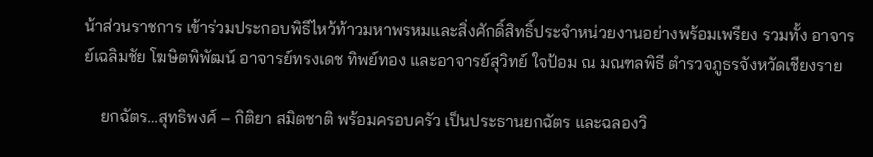น้าส่วนราชการ เข้าร่วมประกอบพิธีไหว้ท้าวมหาพรหมและสิ่งศักดิ์สิทธิ์ประจำหน่วยงานอย่างพร้อมเพรียง รวมทั้ง อาจารย์เฉลิมชัย โฆษิตพิพัฒน์ อาจารย์ทรงเดช ทิพย์ทอง และอาจารย์สุวิทย์ ใจป้อม ณ มณฑลพิธี ตำรวจภูธรจังหวัดเชียงราย

    ยกฉัตร…สุทธิพงศ์ – กิติยา สมิตชาติ พร้อมครอบครัว เป็นประธานยกฉัตร และฉลองวิ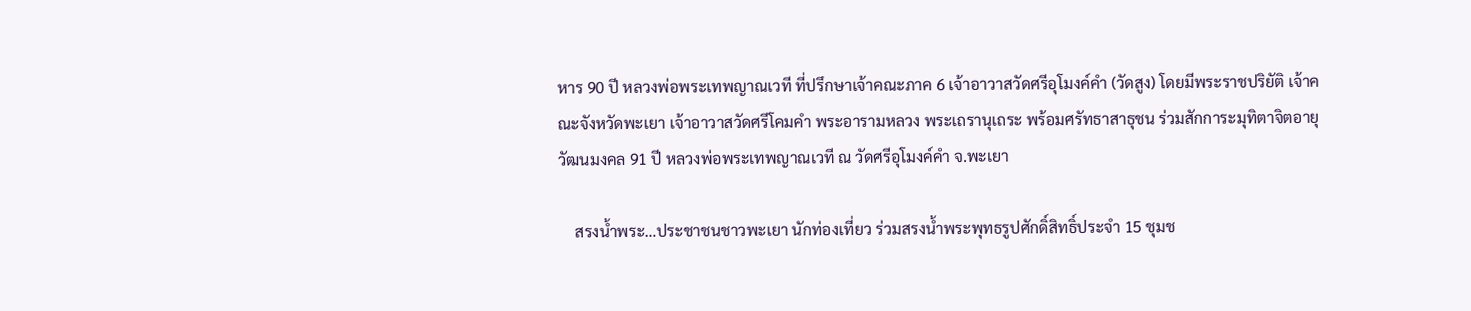หาร 90 ปี หลวงพ่อพระเทพญาณเวที ที่ปรึกษาเจ้าคณะภาค 6 เจ้าอาวาสวัดศรีอุโมงค์คำ (วัดสูง) โดยมีพระราชปริยัติ เจ้าคณะจังหวัดพะเยา เจ้าอาวาสวัดศรีโคมคำ พระอารามหลวง พระเถรานุเถระ พร้อมศรัทธาสาธุชน ร่วมสักการะมุทิตาจิตอายุวัฒนมงคล 91 ปี หลวงพ่อพระเทพญาณเวที ณ วัดศรีอุโมงค์คำ จ.พะเยา

    สรงน้ำพระ…ประชาชนชาวพะเยา นักท่องเที่ยว ร่วมสรงน้ำพระพุทธรูปศักดิ์สิทธิ์ประจำ 15 ชุมช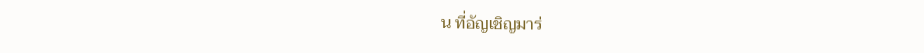น ที่อัญเชิญมาร่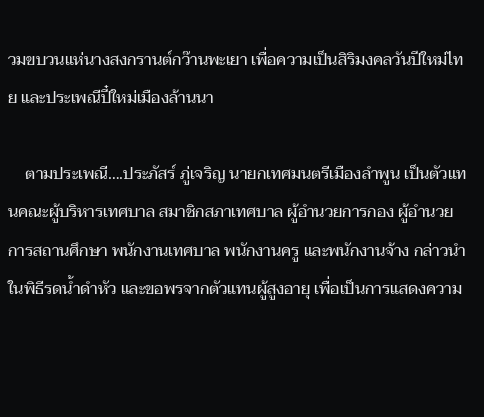วมขบวนแห่นางสงกรานต์กว๊านพะเยา เพื่อความเป็นสิริมงคลวันปีใหม่ไทย และประเพณีปี๋ใหม่เมืองล้านนา

    ตามประเพณี….ประภัสร์ ภู่เจริญ นายกเทศมนตรีเมืองลำพูน เป็นตัวแทนคณะผู้บริหารเทศบาล สมาชิกสภาเทศบาล ผู้อำนวยการกอง ผู้อำนวยการสถานศึกษา พนักงานเทศบาล พนักงานครู และพนักงานจ้าง กล่าวนำในพิธีรดน้ำดำหัว และขอพรจากตัวแทนผู้สูงอายุ เพื่อเป็นการแสดงความ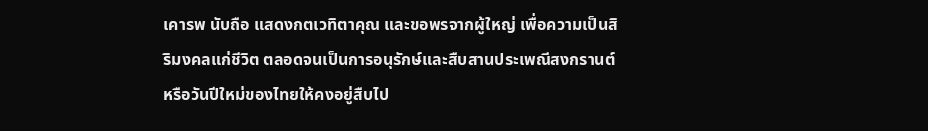เคารพ นับถือ แสดงกตเวทิตาคุณ และขอพรจากผู้ใหญ่ เพื่อความเป็นสิริมงคลแก่ชีวิต ตลอดจนเป็นการอนุรักษ์และสืบสานประเพณีสงกรานต์หรือวันปีใหม่ของไทยให้คงอยู่สืบไป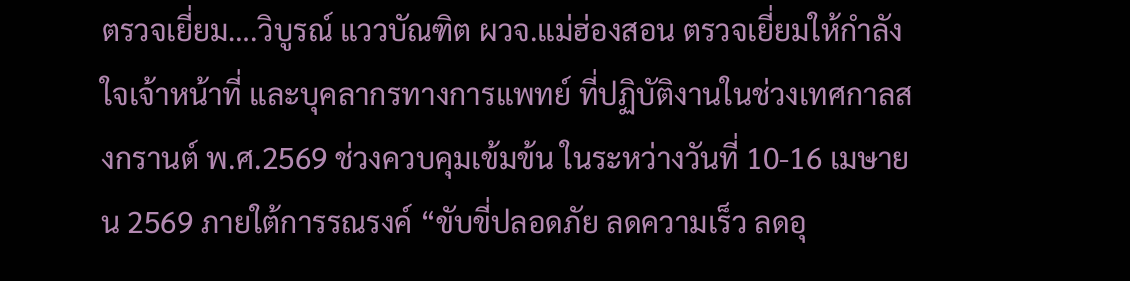ตรวจเยี่ยม….วิบูรณ์ แววบัณฑิต ผวจ.แม่ฮ่องสอน ตรวจเยี่ยมให้กำลังใจเจ้าหน้าที่ และบุคลากรทางการแพทย์ ที่ปฏิบัติงานในช่วงเทศกาลสงกรานต์ พ.ศ.2569 ช่วงควบคุมเข้มข้น ในระหว่างวันที่ 10-16 เมษายน 2569 ภายใต้การรณรงค์ “ขับขี่ปลอดภัย ลดความเร็ว ลดอุ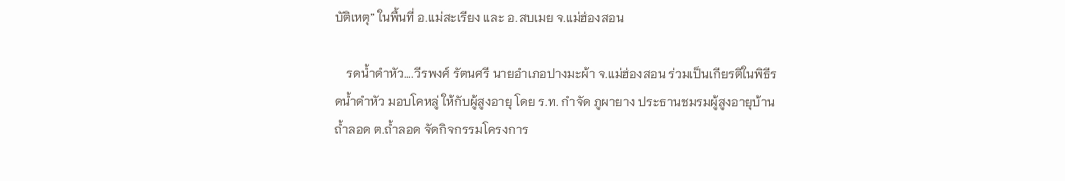บัติเหตุ” ในพื้นที่ อ.แม่สะเรียง และ อ.สบเมย จ.แม่ฮ่องสอน

    รดน้ำดำหัว….วีรพงศ์ รัตนศรี นายอำเภอปางมะผ้า จ.แม่ฮ่องสอน ร่วมเป็นเกียรติในพิธีรดน้ำดำหัว มอบโคหลู่ ให้กับผู้สูงอายุ โดย ร.ท. กำจัด ภูผายาง ประธานชมรมผู้สูงอายุบ้านถ้ำลอด ต.ถ้ำลอด จัดกิจกรรมโครงการ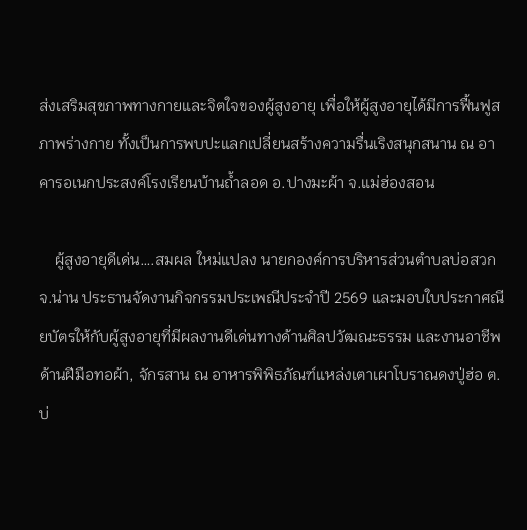ส่งเสริมสุขภาพทางกายและจิตใจของผู้สูงอายุ เพื่อให้ผู้สูงอายุได้มีการฟื้นฟูสภาพร่างกาย ทั้งเป็นการพบปะแลกเปลี่ยนสร้างความรื่นเริงสนุกสนาน ณ อาคารอเนกประสงค์โรงเรียนบ้านถ้ำลอด อ.ปางมะผ้า จ.แม่ฮ่องสอน

    ผู้สูงอายุดีเด่น….สมผล ใหม่แปลง นายกองค์การบริหารส่วนตำบลบ่อสวก จ.น่าน ประธานจัดงานกิจกรรมประเพณีประจำปี 2569 และมอบใบประกาศณียบัตรให้กับผู้สูงอายุที่มีผลงานดีเด่นทางด้านศิลปวัฒณะธรรม และงานอาชีพด้านฝีมือทอผ้า, จักรสาน ณ อาหารพิพิธภัณฑ์แหล่งเตาเผาโบราณดงปู่ฮ่อ ต.บ่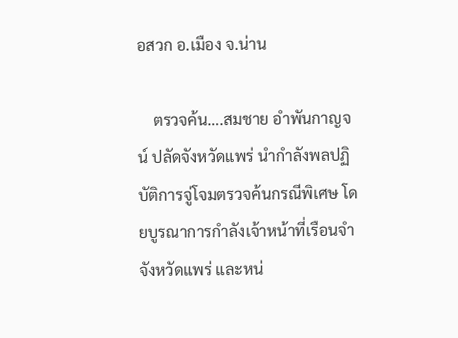อสวก อ.เมือง จ.น่าน

    ตรวจค้น….สมชาย อำพันกาญจน์ ปลัดจังหวัดแพร่ นำกำลังพลปฏิบัติการจู่โจมตรวจค้นกรณีพิเศษ โดยบูรณาการกำลังเจ้าหน้าที่เรือนจำจังหวัดแพร่ และหน่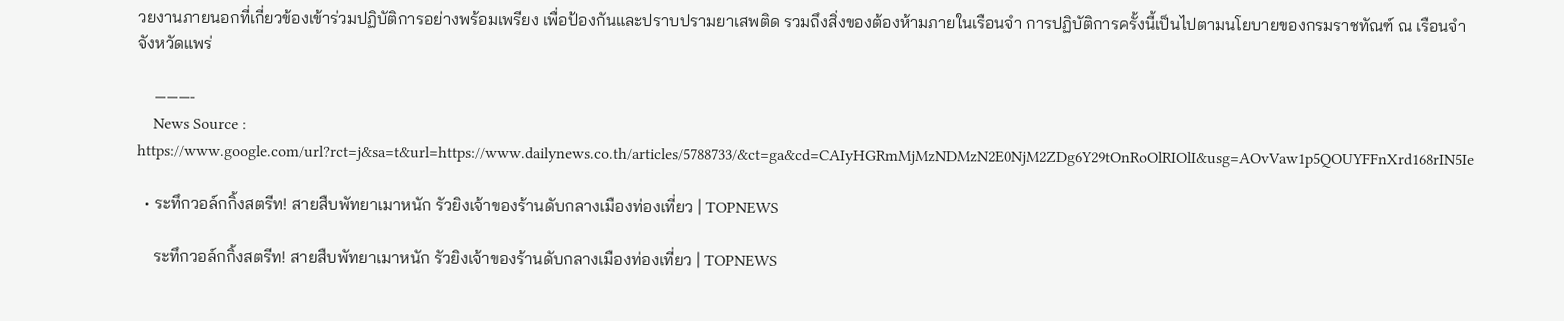วยงานภายนอกที่เกี่ยวข้องเข้าร่วมปฏิบัติการอย่างพร้อมเพรียง เพื่อป้องกันและปราบปรามยาเสพติด รวมถึงสิ่งของต้องห้ามภายในเรือนจำ การปฏิบัติการครั้งนี้เป็นไปตามนโยบายของกรมราชทัณฑ์ ณ เรือนจำจังหวัดแพร่

    ———-
    News Source : https://www.google.com/url?rct=j&sa=t&url=https://www.dailynews.co.th/articles/5788733/&ct=ga&cd=CAIyHGRmMjMzNDMzN2E0NjM2ZDg6Y29tOnRoOlRIOlI&usg=AOvVaw1p5QOUYFFnXrd168rIN5Ie

  • ระทึกวอล์กกิ้งสตรีท! สายสืบพัทยาเมาหนัก รัวยิงเจ้าของร้านดับกลางเมืองท่องเที่ยว | TOPNEWS

    ระทึกวอล์กกิ้งสตรีท! สายสืบพัทยาเมาหนัก รัวยิงเจ้าของร้านดับกลางเมืองท่องเที่ยว | TOPNEWS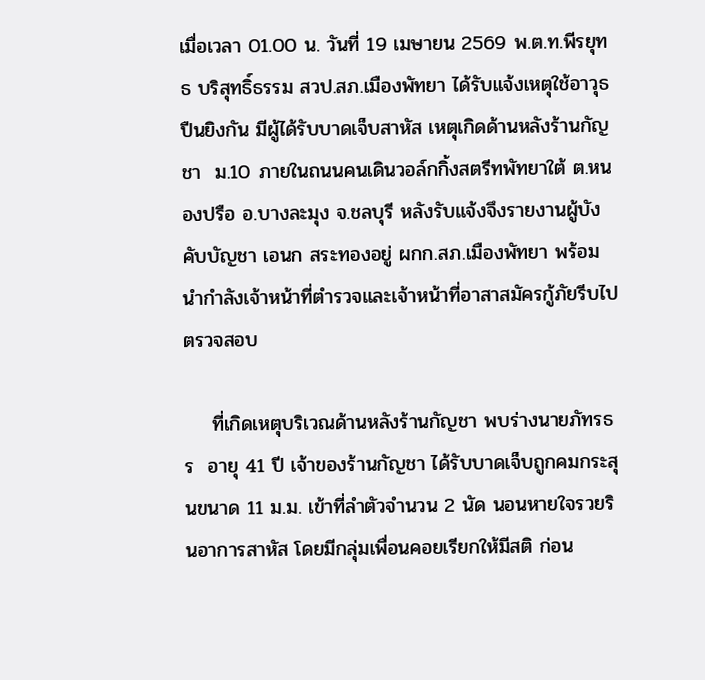เมื่อเวลา 01.00 น. วันที่ 19 เมษายน 2569 พ.ต.ท.พีรยุทธ บริสุทธิ์ธรรม สวป.สภ.เมืองพัทยา ได้รับแจ้งเหตุใช้อาวุธปืนยิงกัน มีผู้ได้รับบาดเจ็บสาหัส เหตุเกิดด้านหลังร้านกัญชา  ม.10 ภายในถนนคนเดินวอล์กกิ้งสตรีทพัทยาใต้ ต.หนองปรือ อ.บางละมุง จ.ชลบุรี หลังรับแจ้งจึงรายงานผู้บังคับบัญชา เอนก สระทองอยู่ ผกก.สภ.เมืองพัทยา พร้อมนำกำลังเจ้าหน้าที่ตำรวจและเจ้าหน้าที่อาสาสมัครกู้ภัยรีบไปตรวจสอบ

    ที่เกิดเหตุบริเวณด้านหลังร้านกัญชา พบร่างนายภัทรธร  อายุ 41 ปี เจ้าของร้านกัญชา ได้รับบาดเจ็บถูกคมกระสุนขนาด 11 ม.ม. เข้าที่ลำตัวจำนวน 2 นัด นอนหายใจรวยรินอาการสาหัส โดยมีกลุ่มเพื่อนคอยเรียกให้มีสติ ก่อน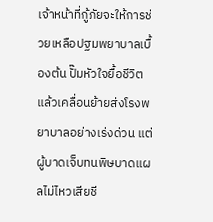เจ้าหน้าที่กู้ภัยจะให้การช่วยเหลือปฐมพยาบาลเบื้องต้น ปั๊มหัวใจยื้อชีวิต แล้วเคลื่อนย้ายส่งโรงพยาบาลอย่างเร่งด่วน แต่ผู้บาดเจ็บทนพิษบาดแผลไม่ไหวเสียชี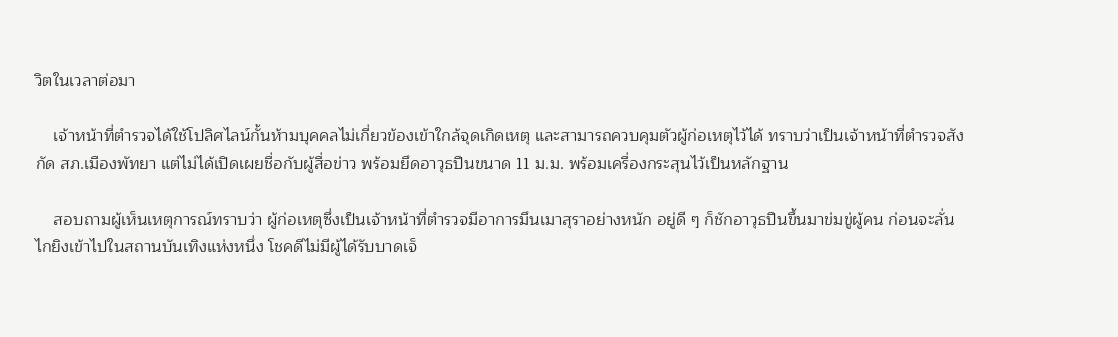วิตในเวลาต่อมา

    เจ้าหน้าที่ตำรวจได้ใช้โปลิศไลน์กั้นห้ามบุคคลไม่เกี่ยวข้องเข้าใกล้จุดเกิดเหตุ และสามารถควบคุมตัวผู้ก่อเหตุไว้ได้ ทราบว่าเป็นเจ้าหน้าที่ตำรวจสังกัด สภ.เมืองพัทยา แต่ไม่ได้เปิดเผยชื่อกับผู้สื่อข่าว พร้อมยึดอาวุธปืนขนาด 11 ม.ม. พร้อมเครื่องกระสุนไว้เป็นหลักฐาน

    สอบถามผู้เห็นเหตุการณ์ทราบว่า ผู้ก่อเหตุซึ่งเป็นเจ้าหน้าที่ตำรวจมีอาการมึนเมาสุราอย่างหนัก อยู่ดี ๆ ก็ชักอาวุธปืนขึ้นมาข่มขู่ผู้คน ก่อนจะลั่นไกยิงเข้าไปในสถานบันเทิงแห่งหนึ่ง โชคดีไม่มีผู้ได้รับบาดเจ็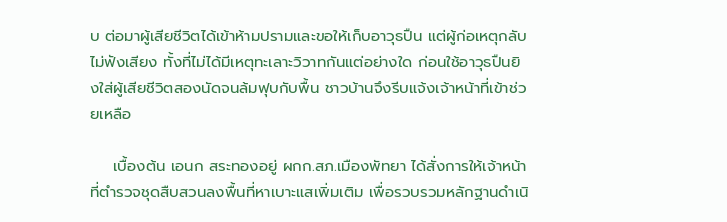บ ต่อมาผู้เสียชีวิตได้เข้าห้ามปรามและขอให้เก็บอาวุธปืน แต่ผู้ก่อเหตุกลับไม่ฟังเสียง ทั้งที่ไม่ได้มีเหตุทะเลาะวิวาทกันแต่อย่างใด ก่อนใช้อาวุธปืนยิงใส่ผู้เสียชีวิตสองนัดจนล้มฟุบกับพื้น ชาวบ้านจึงรีบแจ้งเจ้าหน้าที่เข้าช่วยเหลือ

    เบื้องต้น เอนก สระทองอยู่ ผกก.สภ.เมืองพัทยา ได้สั่งการให้เจ้าหน้าที่ตำรวจชุดสืบสวนลงพื้นที่หาเบาะแสเพิ่มเติม เพื่อรวบรวมหลักฐานดำเนิ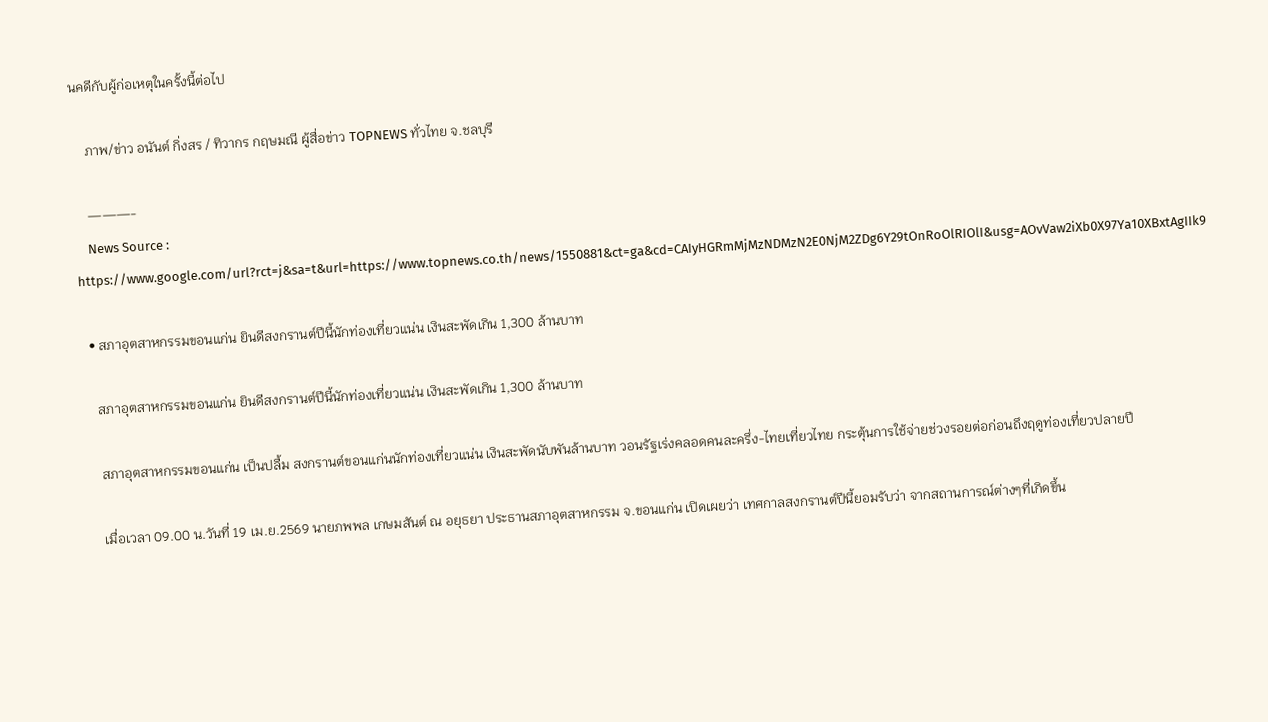นคดีกับผู้ก่อเหตุในครั้งนี้ต่อไป

    ภาพ/ข่าว อนันต์ กิ่งสร / ทิวากร กฤษมณี ผู้สื่อข่าว TOPNEWS ทั่วไทย จ.ชลบุรี

    ———-
    News Source : https://www.google.com/url?rct=j&sa=t&url=https://www.topnews.co.th/news/1550881&ct=ga&cd=CAIyHGRmMjMzNDMzN2E0NjM2ZDg6Y29tOnRoOlRIOlI&usg=AOvVaw2iXb0X97Ya10XBxtAgIIk9

  • สภาอุตสาหกรรมขอนแก่น ยินดีสงกรานต์ปีนี้นักท่องเที่ยวแน่น เงินสะพัดเกิน 1,300 ล้านบาท

    สภาอุตสาหกรรมขอนแก่น ยินดีสงกรานต์ปีนี้นักท่องเที่ยวแน่น เงินสะพัดเกิน 1,300 ล้านบาท

    สภาอุตสาหกรรมขอนแก่น เป็นปลื้ม สงกรานต์ขอนแก่นนักท่องเที่ยวแน่น เงินสะพัดนับพันล้านบาท วอนรัฐเร่งคลอดคนละครึ่ง-ไทยเที่ยวไทย กระตุ้นการใช้จ่ายช่วงรอยต่อก่อนถึงฤดูท่องเที่ยวปลายปี

    เมื่อเวลา 09.00 น.วันที่ 19 เม.ย.2569 นายภพพล เกษมสันต์ ณ อยุธยา ประธานสภาอุตสาหกรรม จ.ขอนแก่น เปิดเผยว่า เทศกาลสงกรานต์ปีนี้ยอมรับว่า จากสถานการณ์ต่างๆที่เกิดขึ้น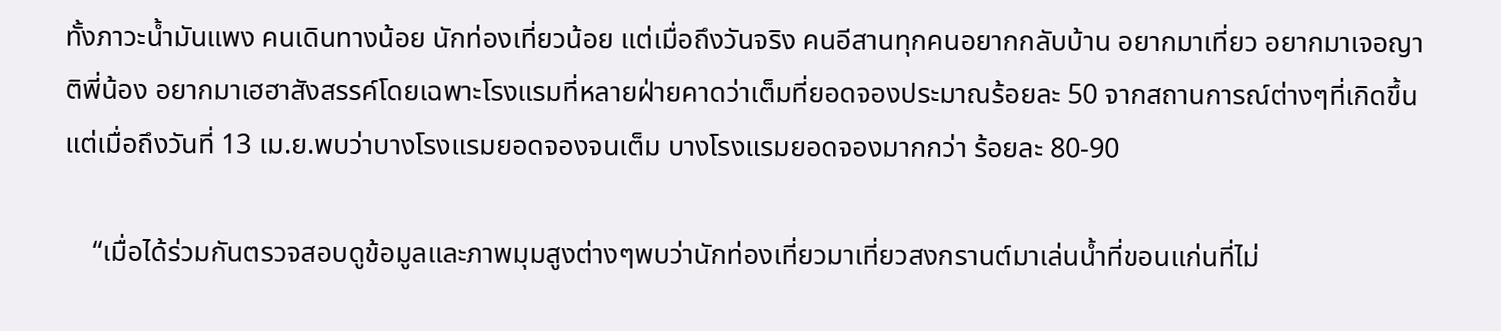ทั้งภาวะน้ำมันแพง คนเดินทางน้อย นักท่องเที่ยวน้อย แต่เมื่อถึงวันจริง คนอีสานทุกคนอยากกลับบ้าน อยากมาเที่ยว อยากมาเจอญาติพี่น้อง อยากมาเฮฮาสังสรรค์โดยเฉพาะโรงแรมที่หลายฝ่ายคาดว่าเต็มที่ยอดจองประมาณร้อยละ 50 จากสถานการณ์ต่างๆที่เกิดขึ้น แต่เมื่อถึงวันที่ 13 เม.ย.พบว่าบางโรงแรมยอดจองจนเต็ม บางโรงแรมยอดจองมากกว่า ร้อยละ 80-90

    “เมื่อได้ร่วมกันตรวจสอบดูข้อมูลและภาพมุมสูงต่างๆพบว่านักท่องเที่ยวมาเที่ยวสงกรานต์มาเล่นน้ำที่ขอนแก่นที่ไม่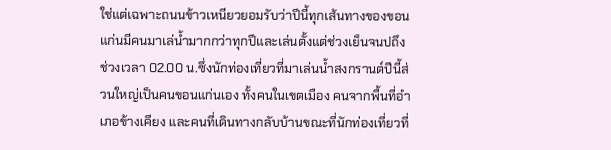ใช่แต่เฉพาะถนนข้าวเหนียวยอมรับว่าปีนี้ทุกเส้นทางของขอนแก่นมีคนมาเล่น้ำมากกว่าทุกปีและเล่นตั้งแต่ช่วงเย็นจนปถึงช่วงเวลา 02.00 น.ซึ่งนักท่องเที่ยวที่มาเล่นน้ำสงกรานต์ปีนี้ส่วนใหญ่เป็นคนขอนแก่นเอง ทั้งคนในเขตเมือง คนจากพื้นที่อำเภอข้างเคียง และคนที่เดินทางกลับบ้านขณะที่นักท่องเที่ยวที่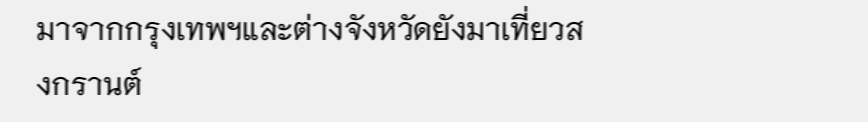มาจากกรุงเทพฯและต่างจังหวัดยังมาเที่ยวสงกรานต์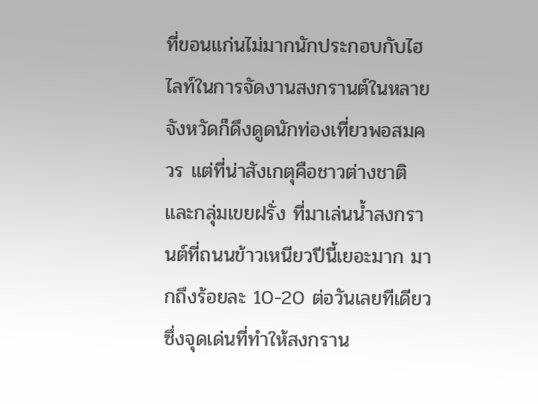ที่ขอนแก่นไม่มากนักประกอบกับไฮไลท์ในการจัดงานสงกรานต์ในหลายจังหวัดก็ดึงดูดนักท่องเที่ยวพอสมควร แต่ที่น่าสังเกตุคือชาวต่างชาติและกลุ่มเขยฝรั่ง ที่มาเล่นน้ำสงกรานต์ที่ถนนข้าวเหนียวปีนี้เยอะมาก มากถึงร้อยละ 10-20 ต่อวันเลยทีเดียวซึ่งจุดเด่นที่ทำให้สงกราน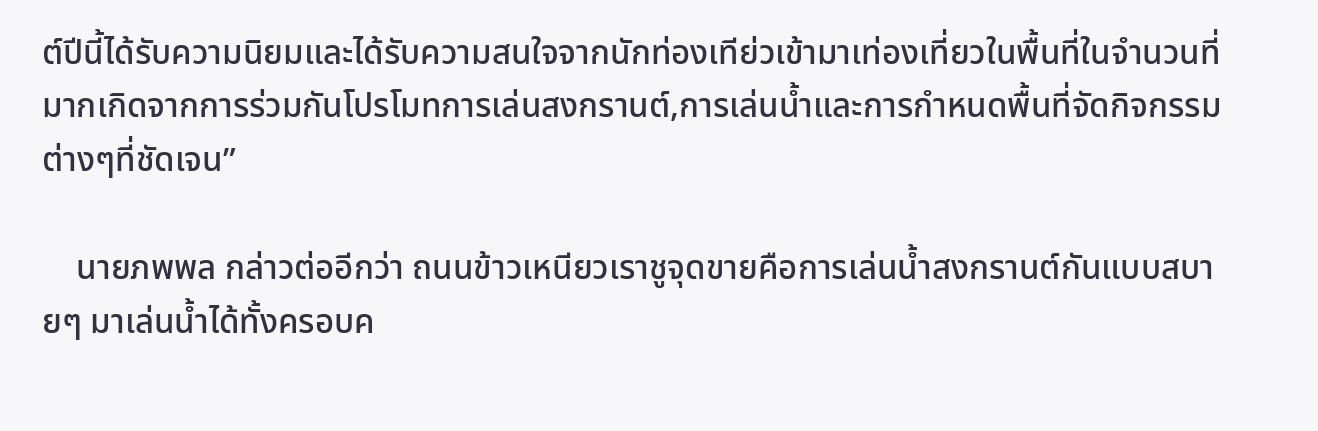ต์ปีนี้ได้รับความนิยมและได้รับความสนใจจากนักท่องเทีย่วเข้ามาเท่องเที่ยวในพื้นที่ในจำนวนที่มากเกิดจากการร่วมกันโปรโมทการเล่นสงกรานต์,การเล่นน้ำและการกำหนดพื้นที่จัดกิจกรรมต่างๆที่ชัดเจน”

    นายภพพล กล่าวต่ออีกว่า ถนนข้าวเหนียวเราชูจุดขายคือการเล่นน้ำสงกรานต์กันแบบสบายๆ มาเล่นน้ำได้ทั้งครอบค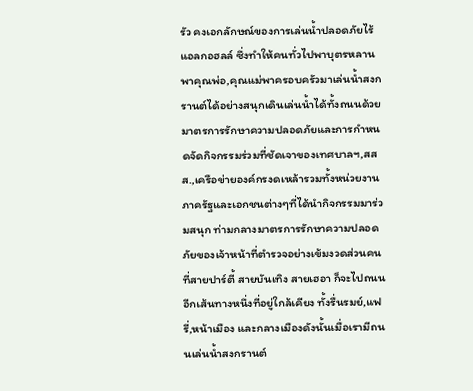รัว คงเอกลักษณ์ของการเล่นน้ำปลอดภัยไร้แอลกอฮลล์ ซึ่งทำให้คนทั่วไปพาบุตรหลาน พาคุณพ่อ,คุณแม่พาครอบครัวมาเล่นน้ำสงกรานต์ได้อย่างสนุกเดินเล่นน้ำได้ทั้งถนนด้วยมาตรการรักษาความปลอดภัยและการกำหนดจัดกิจกรรมร่วมที่ชัดเจาของเทศบาลฯ,สสส.,เครือข่ายองค์กรงดเหล้ารวมทั้งหน่วยงานภาครัฐและเอกชนต่างๆที่ได้นำกิจกรรมมาร่วมสนุก ท่ามกลางมาตรการรักษาความปลอดภัยของเจ้าหน้าที่ตำรวจอย่างเข้มงวดส่วนคนที่สายปาร์ตี้ สายบันเทิง สายเฮอา ก็จะไปถนนอีกเส้นทางหนึ่งที่อยู่ใกล้เคียง ทั้งรื่นรมย์,แฟรี่,หน้าเมือง และกลางเมืองดังนั้นเมื่อเรามีถนนเล่นน้ำสงกรานต์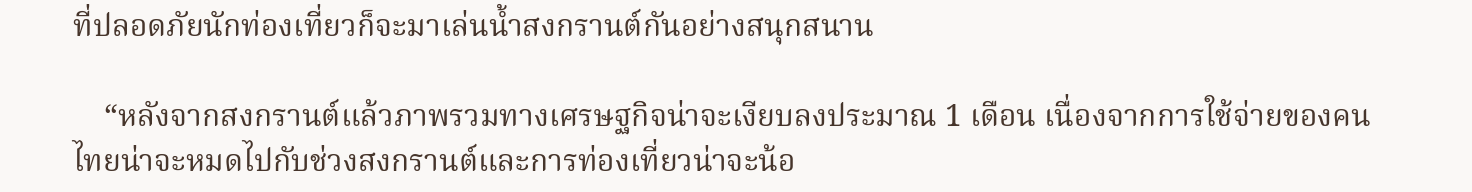ที่ปลอดภัยนักท่องเที่ยวก็จะมาเล่นน้ำสงกรานต์กันอย่างสนุกสนาน

    “หลังจากสงกรานต์แล้วภาพรวมทางเศรษฐกิจน่าจะเงียบลงประมาณ 1 เดือน เนื่องจากการใช้จ่ายของคนไทยน่าจะหมดไปกับช่วงสงกรานต์และการท่องเที่ยวน่าจะน้อ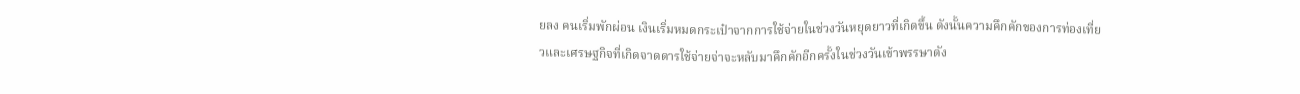ยลง คนเริ่มพักผ่อน เงินเริ่มหมดกระเป๋าจากการใช้จ่ายในช่วงวันหยุดยาวที่เกิดขึ้น ดังนั้นความคึกคักของการท่องเที่ยวและเศรษฐกิจที่เกิดจาดดารใช้จ่ายจ่าจะหลับมาคึกคักอีกครั้งในช่วงวันเข้าพรรษาดัง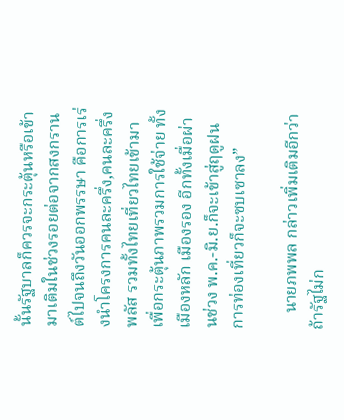นั้นรัฐบาลก็ควรจะกระตุ้นหรือเข้ามาเติมในช่วงรอยต่อจากสงกรานต์ไปจนถึงวันออกพรรษา คือการเร่งนำโครงการคนละครึ่ง,คนละครึ่งพลัส รวมทั้งไทยเที่ยวไทยเข้ามาเพื่อกระตุ้นภาพรวมการใช้จ่าย ทั้งเมืองหลัก เมืองรอง อีกทั้งเมื่อผ่านช่วง พ.ค.-มิ.ย.ก็จะเข้าสู่ฤดูฝน การท่องเที่ยวก็จะซบเซาลง”

    นายภพพล กล่าวเพิ่มเติมอีกว่า ถ้ารัฐไม่ก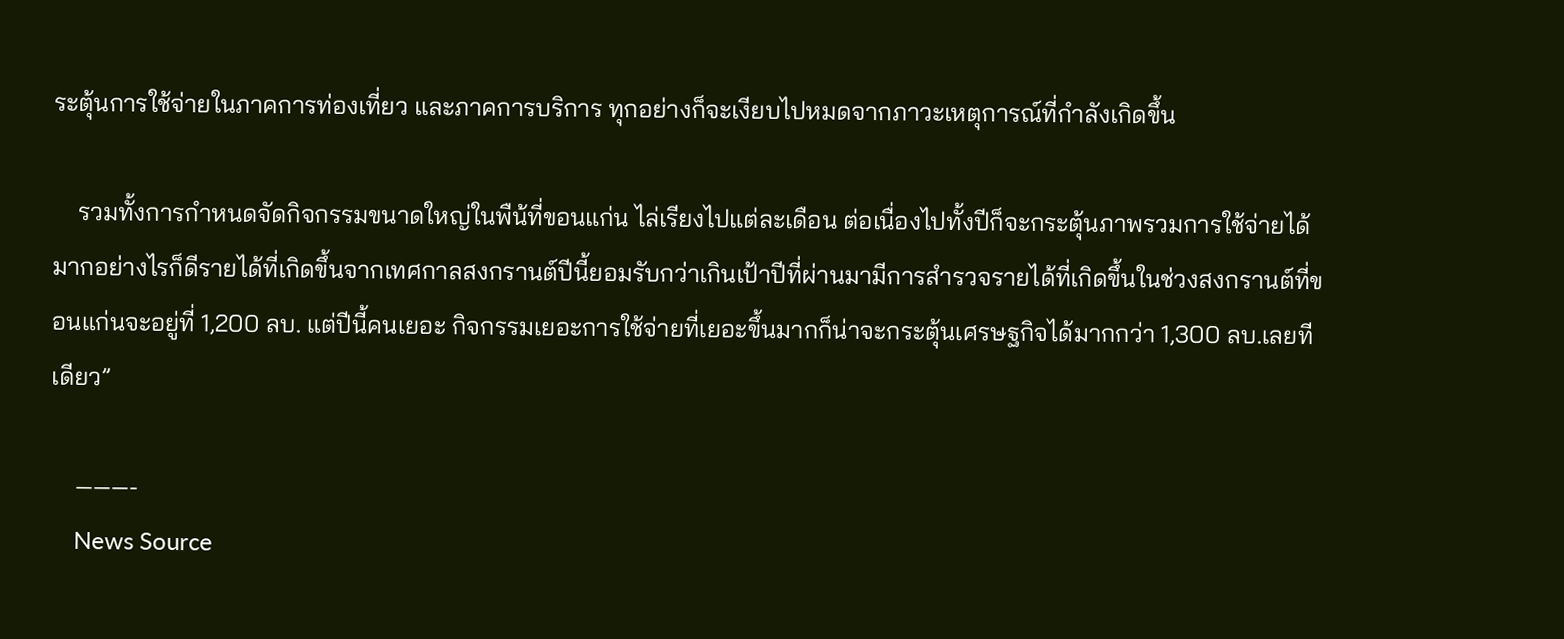ระตุ้นการใช้จ่ายในภาคการท่องเที่ยว และภาคการบริการ ทุกอย่างก็จะเงียบไปหมดจากภาวะเหตุการณ์ที่กำลังเกิดขึ้น

    รวมทั้งการกำหนดจัดกิจกรรมขนาดใหญ่ในพืน้ที่ขอนแก่น ไล่เรียงไปแต่ละเดือน ต่อเนื่องไปทั้งปีก็จะกระตุ้นภาพรวมการใช้จ่ายได้มากอย่างไรก็ดีรายได้ที่เกิดขึ้นจากเทศกาลสงกรานต์ปีนี้ยอมรับกว่าเกินเป้าปีที่ผ่านมามีการสำรวจรายได้ที่เกิดขึ้นในช่วงสงกรานต์ที่ขอนแก่นจะอยู่ที่ 1,200 ลบ. แต่ปีนี้คนเยอะ กิจกรรมเยอะการใช้จ่ายที่เยอะขึ้นมากก็น่าจะกระตุ้นเศรษฐกิจได้มากกว่า 1,300 ลบ.เลยทีเดียว”

    ———-
    News Source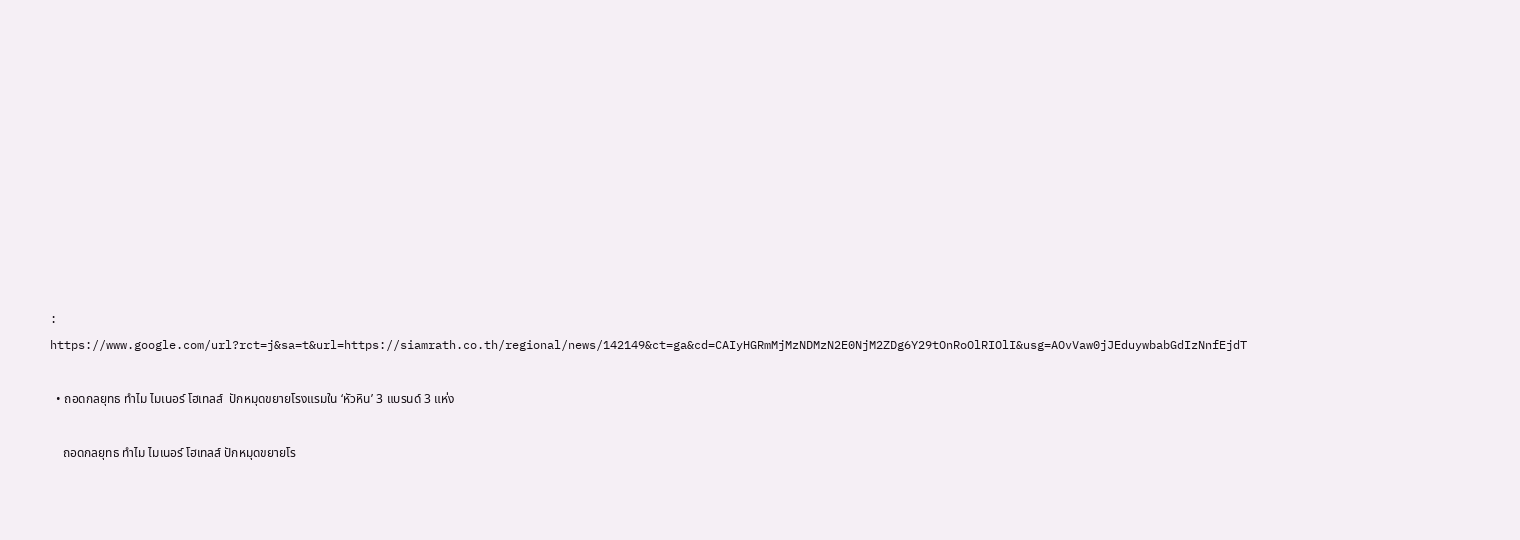: https://www.google.com/url?rct=j&sa=t&url=https://siamrath.co.th/regional/news/142149&ct=ga&cd=CAIyHGRmMjMzNDMzN2E0NjM2ZDg6Y29tOnRoOlRIOlI&usg=AOvVaw0jJEduywbabGdIzNnfEjdT

  • ถอดกลยุทธ ทำไม ไมเนอร์ โฮเทลส์  ปักหมุดขยายโรงแรมใน ‘หัวหิน’ 3 แบรนด์ 3 แห่ง

    ถอดกลยุทธ ทำไม ไมเนอร์ โฮเทลส์ ปักหมุดขยายโร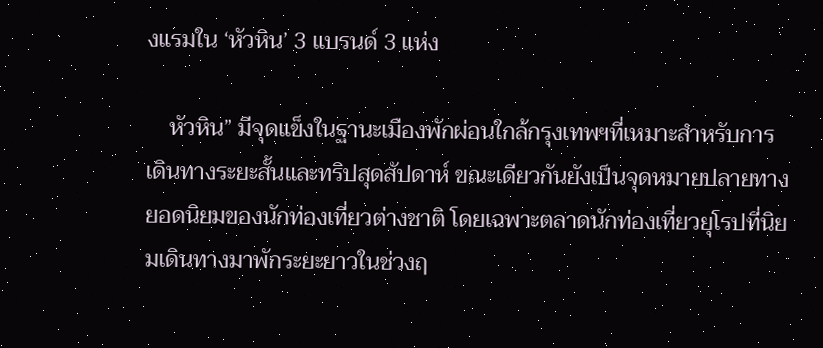งแรมใน ‘หัวหิน’ 3 แบรนด์ 3 แห่ง

    หัวหิน” มีจุดแข็งในฐานะเมืองพักผ่อนใกล้กรุงเทพฯที่เหมาะสำหรับการเดินทางระยะสั้นและทริปสุดสัปดาห์ ขณะเดียวกันยังเป็นจุดหมายปลายทางยอดนิยมของนักท่องเที่ยวต่างชาติ โดยเฉพาะตลาดนักท่องเที่ยวยุโรปที่นิยมเดินทางมาพักระยะยาวในช่วงฤ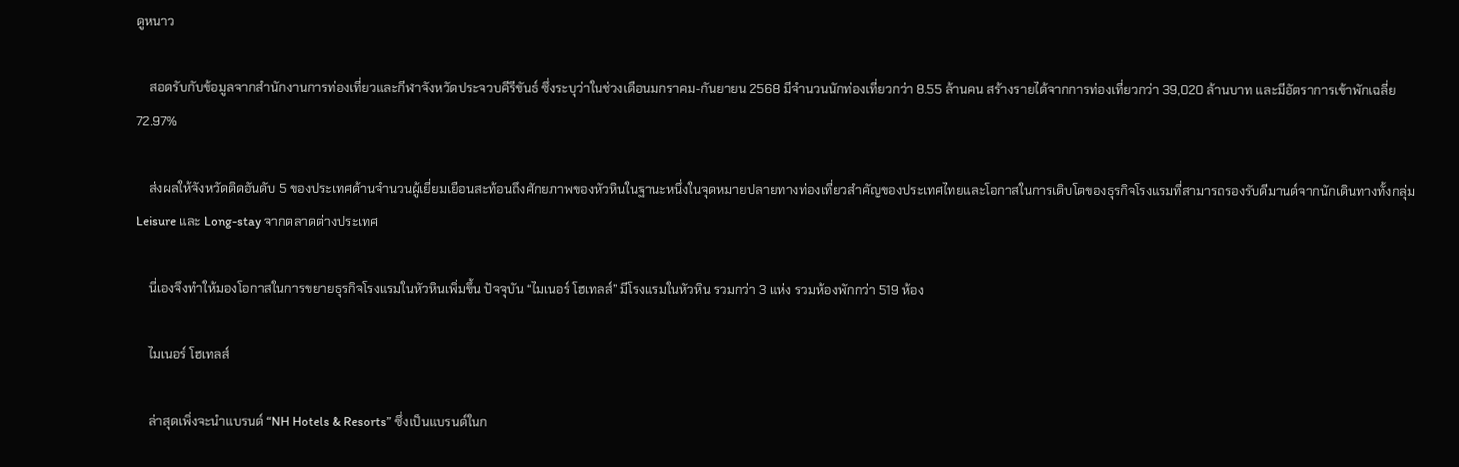ดูหนาว

    สอดรับกับข้อมูลจากสำนักงานการท่องเที่ยวและกีฬาจังหวัดประจวบคีรีขันธ์ ซึ่งระบุว่าในช่วงเดือนมกราคม-กันยายน 2568 มีจำนวนนักท่องเที่ยวกว่า 8.55 ล้านคน สร้างรายได้จากการท่องเที่ยวกว่า 39,020 ล้านบาท และมีอัตราการเข้าพักเฉลี่ย 72.97%

    ส่งผลให้จังหวัดติดอันดับ 5 ของประเทศด้านจำนวนผู้เยี่ยมเยือนสะท้อนถึงศักยภาพของหัวหินในฐานะหนึ่งในจุดหมายปลายทางท่องเที่ยวสำคัญของประเทศไทยและโอกาสในการเติบโตของธุรกิจโรงแรมที่สามารถรองรับดีมานด์จากนักเดินทางทั้งกลุ่ม Leisure และ Long-stay จากตลาดต่างประเทศ

    นี่เองจึงทำให้มองโอกาสในการขยายธุรกิจโรงแรมในหัวหินเพิ่มขึ้น ปัจจุบัน “ไมเนอร์ โฮเทลส์” มีโรงแรมในหัวหิน รวมกว่า 3 แห่ง รวมห้องพักกว่า 519 ห้อง

    ไมเนอร์ โฮเทลส์

    ล่าสุดเพิ่งจะนำแบรนด์ “NH Hotels & Resorts” ซึ่งเป็นแบรนด์ในก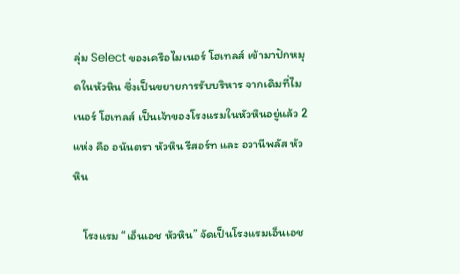ลุ่ม Select ของเครือไมเนอร์ โฮเทลส์ เข้ามาปักหมุดในหัวหิน ซึ่งเป็นขยายการรับบริหาร จากเดิมที่ไมเนอร์ โฮเทลส์ เป็นเจ้าของโรงแรมในหัวหินอยู่แล้ว 2 แห่ง คือ อนันตรา หัวหิน รีสอร์ท และ อวานีพลัส หัวหิน

    โรงแรม “เอ็นเอช หัวหิน” จัดเป็นโรงแรมเอ็นเอช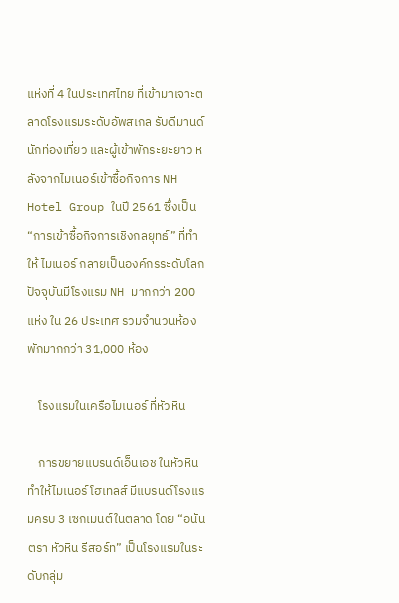แห่งที่ 4 ในประเทศไทย ที่เข้ามาเจาะตลาดโรงแรมระดับอัพสเกล รับดีมานด์นักท่องเที่ยว และผู้เข้าพักระยะยาว หลังจากไมเนอร์เข้าซื้อกิจการ NH Hotel Group ในปี 2561 ซึ่งเป็น “การเข้าซื้อกิจการเชิงกลยุทธ์” ที่ทำให้ ไมเนอร์ กลายเป็นองค์กรระดับโลก ปัจจุบันมีโรงแรม NH มากกว่า 200 แห่ง ใน 26 ประเทศ รวมจำนวนห้องพักมากกว่า 31,000 ห้อง

    โรงแรมในเครือไมเนอร์ ที่หัวหิน

    การขยายแบรนด์เอ็นเอช ในหัวหิน ทำให้ไมเนอร์ โฮเทลส์ มีแบรนด์โรงแรมครบ 3 เซกเมนต์ในตลาด โดย “อนันตรา หัวหิน รีสอร์ท” เป็นโรงแรมในระดับกลุ่ม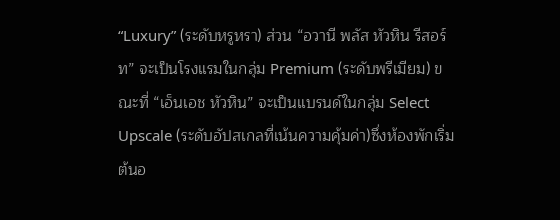“Luxury” (ระดับหรูหรา) ส่วน “อวานี พลัส หัวหิน รีสอร์ท” จะเป็นโรงแรมในกลุ่ม Premium (ระดับพรีเมียม) ขณะที่ “เอ็นเอช หัวหิน” จะเป็นแบรนด์ในกลุ่ม Select Upscale (ระดับอัปสเกลที่เน้นความคุ้มค่า)ซึ่งห้องพักเริ่มต้นอ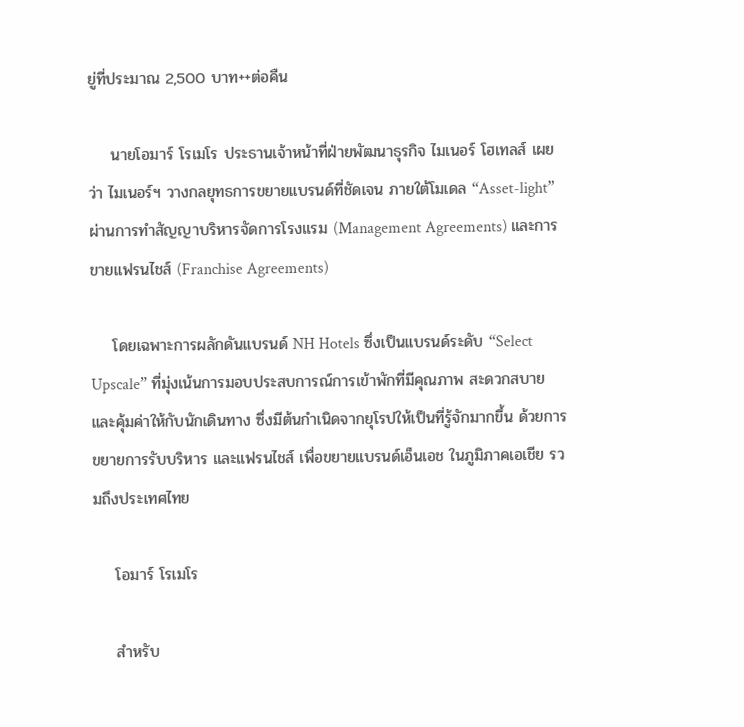ยู่ที่ประมาณ 2,500 บาท++ต่อคืน

    นายโอมาร์ โรเมโร ประธานเจ้าหน้าที่ฝ่ายพัฒนาธุรกิจ ไมเนอร์ โฮเทลส์ เผยว่า ไมเนอร์ฯ วางกลยุทธการขยายแบรนด์ที่ชัดเจน ภายใต้โมเดล “Asset-light” ผ่านการทำสัญญาบริหารจัดการโรงแรม (Management Agreements) และการขายแฟรนไชส์ (Franchise Agreements)

    โดยเฉพาะการผลักดันแบรนด์ NH Hotels ซึ่งเป็นแบรนด์ระดับ “Select Upscale” ที่มุ่งเน้นการมอบประสบการณ์การเข้าพักที่มีคุณภาพ สะดวกสบาย และคุ้มค่าให้กับนักเดินทาง ซึ่งมีต้นกำเนิดจากยุโรปให้เป็นที่รู้จักมากขึ้น ด้วยการขยายการรับบริหาร และแฟรนไชส์ เพื่อขยายแบรนด์เอ็นเอช ในภูมิภาคเอเชีย รวมถึงประเทศไทย

    โอมาร์ โรเมโร

    สำหรับ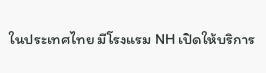ในประเทศไทย มีโรงแรม NH เปิดให้บริการ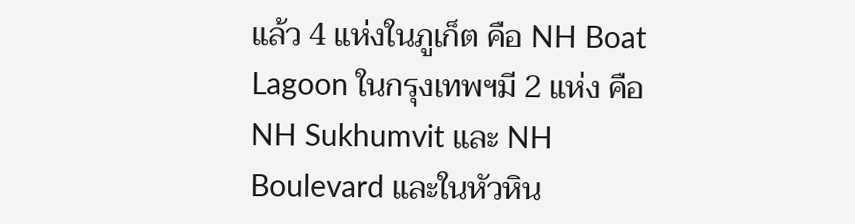แล้ว 4 แห่งในภูเก็ต คือ NH Boat Lagoon ในกรุงเทพฯมี 2 แห่ง คือ NH Sukhumvit และ NH Boulevard และในหัวหิน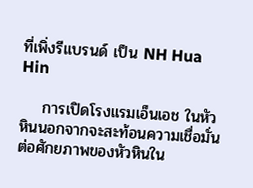ที่เพิ่งรีแบรนด์ เป็น NH Hua Hin

    การเปิดโรงแรมเอ็นเอช ในหัวหินนอกจากจะสะท้อนความเชื่อมั่นต่อศักยภาพของหัวหินใน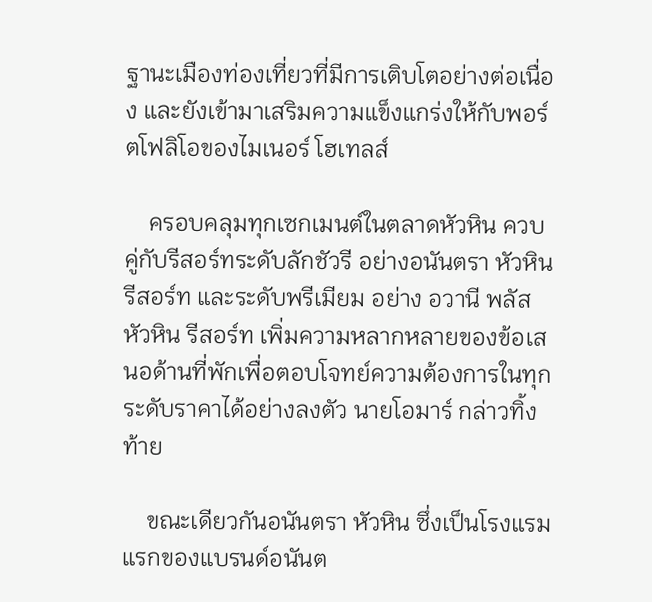ฐานะเมืองท่องเที่ยวที่มีการเติบโตอย่างต่อเนื่อง และยังเข้ามาเสริมความแข็งแกร่งให้กับพอร์ตโฟลิโอของไมเนอร์ โฮเทลส์

    ครอบคลุมทุกเซกเมนต์ในตลาดหัวหิน ควบคู่กับรีสอร์ทระดับลักชัวรี อย่างอนันตรา หัวหิน รีสอร์ท และระดับพรีเมียม อย่าง อวานี พลัส หัวหิน รีสอร์ท เพิ่มความหลากหลายของข้อเสนอด้านที่พักเพื่อตอบโจทย์ความต้องการในทุกระดับราคาได้อย่างลงตัว นายโอมาร์ กล่าวทิ้งท้าย

    ขณะเดียวกันอนันตรา หัวหิน ซึ่งเป็นโรงแรมแรกของแบรนด์อนันต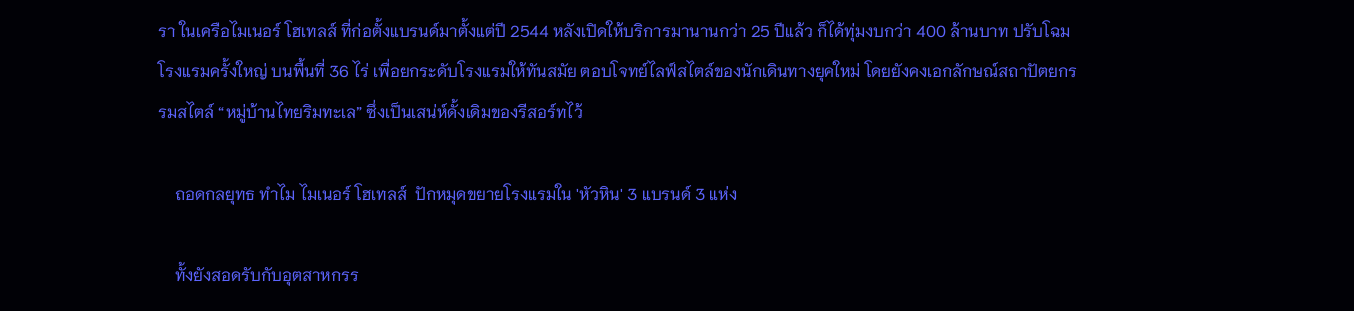รา ในเครือไมเนอร์ โฮเทลส์ ที่ก่อตั้งแบรนด์มาตั้งแต่ปี 2544 หลังเปิดให้บริการมานานกว่า 25 ปีแล้ว ก็ได้ทุ่มงบกว่า 400 ล้านบาท ปรับโฉมโรงแรมครั้งใหญ่ บนพื้นที่ 36 ไร่ เพื่อยกระดับโรงแรมให้ทันสมัย ตอบโจทย์ไลฟ์สไตล์ของนักเดินทางยุคใหม่ โดยยังคงเอกลักษณ์สถาปัตยกรรมสไตล์ “หมู่บ้านไทยริมทะเล” ซึ่งเป็นเสน่ห์ดั้งเดิมของรีสอร์ทไว้

    ถอดกลยุทธ ทำไม ไมเนอร์ โฮเทลส์  ปักหมุดขยายโรงแรมใน 'หัวหิน' 3 แบรนด์ 3 แห่ง

    ทั้งยังสอดรับกับอุตสาหกรร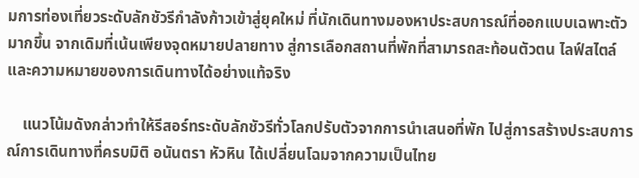มการท่องเที่ยวระดับลักชัวรีกำลังก้าวเข้าสู่ยุคใหม่ ที่นักเดินทางมองหาประสบการณ์ที่ออกแบบเฉพาะตัวมากขึ้น จากเดิมที่เน้นเพียงจุดหมายปลายทาง สู่การเลือกสถานที่พักที่สามารถสะท้อนตัวตน ไลฟ์สไตล์ และความหมายของการเดินทางได้อย่างแท้จริง

    แนวโน้มดังกล่าวทำให้รีสอร์ทระดับลักชัวรีทั่วโลกปรับตัวจากการนำเสนอที่พัก ไปสู่การสร้างประสบการณ์การเดินทางที่ครบมิติ อนันตรา หัวหิน ได้เปลี่ยนโฉมจากความเป็นไทย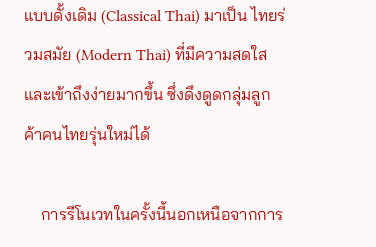แบบดั้งเดิม (Classical Thai) มาเป็น ไทยร่วมสมัย (Modern Thai) ที่มีความสดใสและเข้าถึงง่ายมากขึ้น ซึ่งดึงดูดกลุ่มลูกค้าคนไทยรุ่นใหม่ได้

    การรีโนเวทในครั้งนี้นอกเหนือจากการ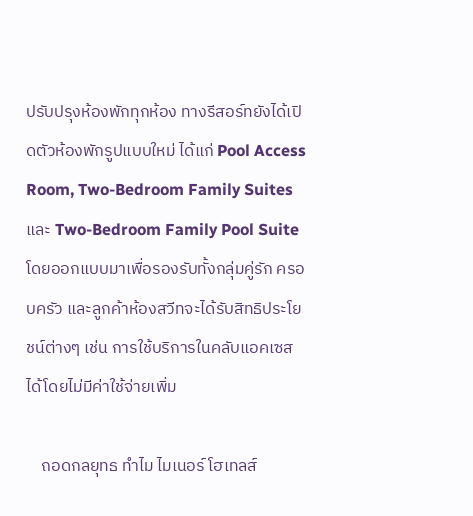ปรับปรุงห้องพักทุกห้อง ทางรีสอร์ทยังได้เปิดตัวห้องพักรูปแบบใหม่ ได้แก่ Pool Access Room, Two-Bedroom Family Suites และ Two-Bedroom Family Pool Suite โดยออกแบบมาเพื่อรองรับทั้งกลุ่มคู่รัก ครอบครัว และลูกค้าห้องสวีทจะได้รับสิทธิประโยชน์ต่างๆ เช่น การใช้บริการในคลับแอคเซส ได้โดยไม่มีค่าใช้จ่ายเพิ่ม

    ถอดกลยุทธ ทำไม ไมเนอร์ โฮเทลส์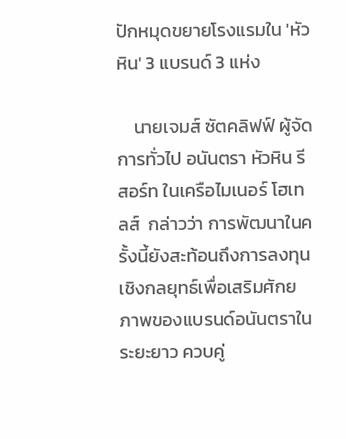ปักหมุดขยายโรงแรมใน 'หัวหิน' 3 แบรนด์ 3 แห่ง

    นายเจมส์ ซัตคลิฟฟ์ ผู้จัดการทั่วไป อนันตรา หัวหิน รีสอร์ท ในเครือไมเนอร์ โฮเทลส์  กล่าวว่า การพัฒนาในครั้งนี้ยังสะท้อนถึงการลงทุนเชิงกลยุทธ์เพื่อเสริมศักยภาพของแบรนด์อนันตราในระยะยาว ควบคู่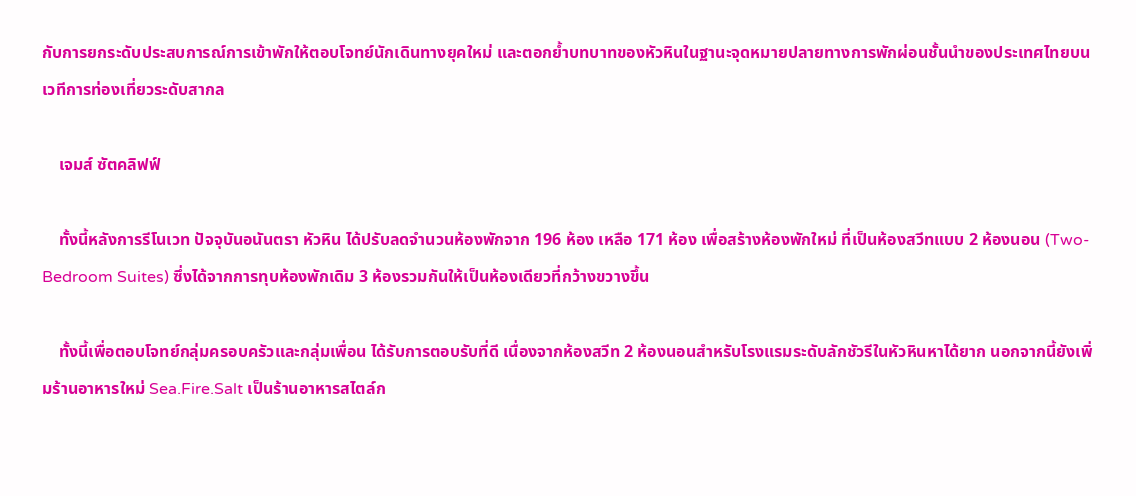กับการยกระดับประสบการณ์การเข้าพักให้ตอบโจทย์นักเดินทางยุคใหม่ และตอกย้ำบทบาทของหัวหินในฐานะจุดหมายปลายทางการพักผ่อนชั้นนำของประเทศไทยบนเวทีการท่องเที่ยวระดับสากล

    เจมส์ ซัตคลิฟฟ์

    ทั้งนี้หลังการรีโนเวท ปัจจุบันอนันตรา หัวหิน ได้ปรับลดจำนวนห้องพักจาก 196 ห้อง เหลือ 171 ห้อง เพื่อสร้างห้องพักใหม่ ที่เป็นห้องสวีทแบบ 2 ห้องนอน (Two-Bedroom Suites) ซึ่งได้จากการทุบห้องพักเดิม 3 ห้องรวมกันให้เป็นห้องเดียวที่กว้างขวางขึ้น

    ทั้งนี้เพื่อตอบโจทย์กลุ่มครอบครัวและกลุ่มเพื่อน ได้รับการตอบรับที่ดี เนื่องจากห้องสวีท 2 ห้องนอนสำหรับโรงแรมระดับลักชัวรีในหัวหินหาได้ยาก นอกจากนี้ยังเพิ่มร้านอาหารใหม่ Sea.Fire.Salt เป็นร้านอาหารสไตล์ก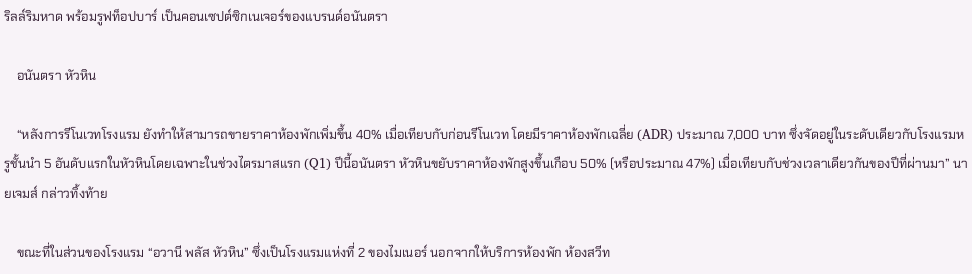ริลล์ริมหาด พร้อมรูฟท็อปบาร์ เป็นคอนเซปต์ซิกเนเจอร์ของแบรนด์อนันตรา

    อนันตรา หัวหิน

    “หลังการรีโนเวทโรงแรม ยังทำให้สามารถขายราคาห้องพักเพิ่มขึ้น 40% เมื่อเทียบกับก่อนรีโนเวท โดยมีราคาห้องพักเฉลี่ย (ADR) ประมาณ 7,000 บาท ซึ่งจัดอยู่ในระดับเดียวกับโรงแรมหรูชั้นนำ 5 อันดับแรกในหัวหินโดยเฉพาะในช่วงไตรมาสแรก (Q1) ปีนี้อนันตรา หัวหินขยับราคาห้องพักสูงขึ้นเกือบ 50% (หรือประมาณ 47%) เมื่อเทียบกับช่วงเวลาเดียวกันของปีที่ผ่านมา” นายเจมส์ กล่าวทิ้งท้าย

    ขณะที่ในส่วนของโรงแรม “อวานี พลัส หัวหิน” ซึ่งเป็นโรงแรมแห่งที่ 2 ของไมเนอร์ นอกจากให้บริการห้องพัก ห้องสวีท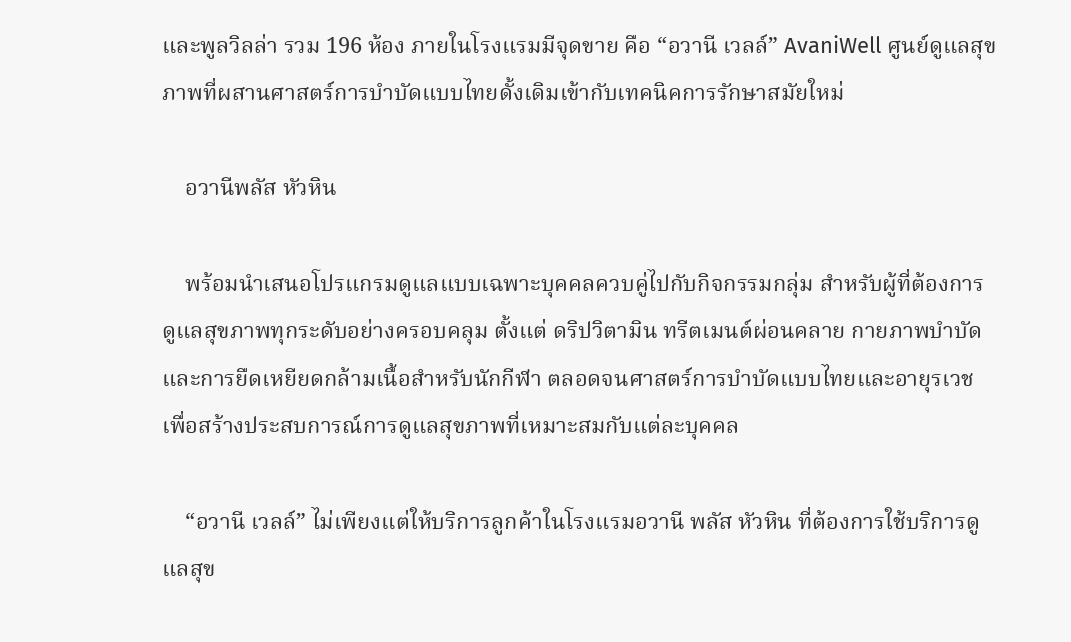และพูลวิลล่า รวม 196 ห้อง ภายในโรงแรมมีจุดขาย คือ “อวานี เวลล์” AvaniWell ศูนย์ดูแลสุขภาพที่ผสานศาสตร์การบำบัดแบบไทยดั้งเดิมเข้ากับเทคนิคการรักษาสมัยใหม่

    อวานีพลัส หัวหิน

    พร้อมนำเสนอโปรแกรมดูแลแบบเฉพาะบุคคลควบคู่ไปกับกิจกรรมกลุ่ม สำหรับผู้ที่ต้องการดูแลสุขภาพทุกระดับอย่างครอบคลุม ตั้งแต่ ดริปวิตามิน ทรีตเมนต์ผ่อนคลาย กายภาพบำบัด และการยืดเหยียดกล้ามเนื้อสำหรับนักกีฬา ตลอดจนศาสตร์การบำบัดแบบไทยและอายุรเวช เพื่อสร้างประสบการณ์การดูแลสุขภาพที่เหมาะสมกับแต่ละบุคคล

    “อวานี เวลล์” ไม่เพียงแต่ให้บริการลูกค้าในโรงแรมอวานี พลัส หัวหิน ที่ต้องการใช้บริการดูแลสุข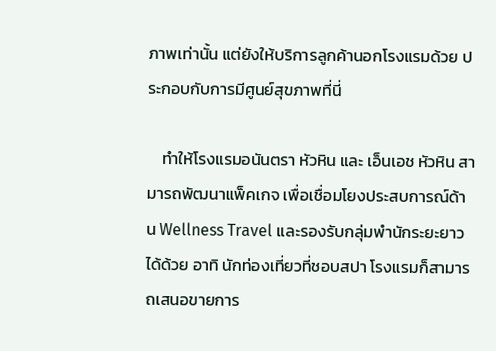ภาพเท่านั้น แต่ยังให้บริการลูกค้านอกโรงแรมด้วย ประกอบกับการมีศูนย์สุขภาพที่นี่

    ทำให้โรงแรมอนันตรา หัวหิน และ เอ็นเอช หัวหิน สามารถพัฒนาแพ็คเกจ เพื่อเชื่อมโยงประสบการณ์ด้าน Wellness Travel และรองรับกลุ่มพำนักระยะยาวได้ด้วย อาทิ นักท่องเที่ยวที่ชอบสปา โรงแรมก็สามารถเสนอขายการ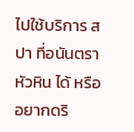ไปใช้บริการ สปา ที่อนันตรา หัวหิน ได้ หรืออยากดริ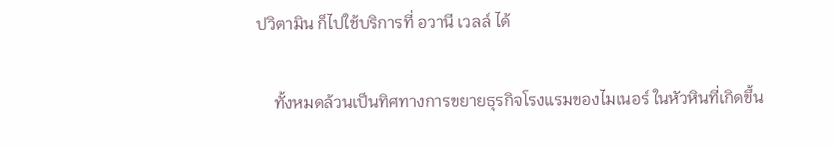ปวิตามิน ก็ไปใช้บริการที่ อวานี เวลล์ ได้

    ทั้งหมดล้วนเป็นทิศทางการขยายธุรกิจโรงแรมของไมเนอร์ ในหัวหินที่เกิดขึ้น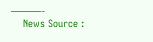———-
    News Source :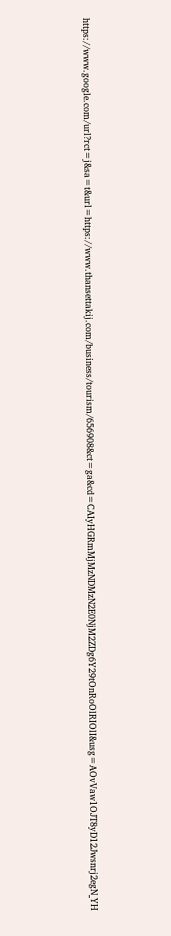https://www.google.com/url?rct=j&sa=t&url=https://www.thansettakij.com/business/tourism/656908&ct=ga&cd=CAIyHGRmMjMzNDMzN2E0NjM2ZDg6Y29tOnRoOlRIOlI&usg=AOvVaw1OJT8yD12Jwsnrj2egN_YH